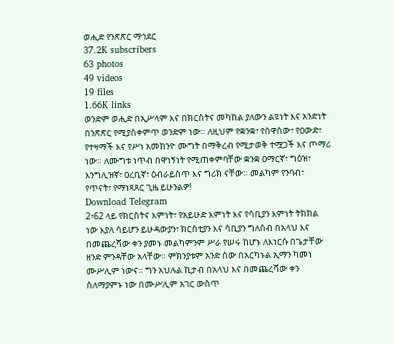ወሒድ የንጽጽር ማኅደር
37.2K subscribers
63 photos
49 videos
19 files
1.66K links
ወንድም ወሒድ በኢሥላም እና በክርስትና መካከል ያለውን ልዩነት እና አንድነት በንጽጽር የሚያስቀምጥ ወንድም ነው። ለዚህም የቋንቋ፣ የሰዋስው፣ የዐውድ፣ የተዛማች እና የሥነ አመክንዮ ሙግት በማቅረብ የሚታወቅ ተሟጋች እና ጦማሪ ነው። ለሙግቱ ነጥብ በዋነኝነት የሚጠቀምባቸው ቋንቋ ዐማርኛ፣ ግዕዝ፣ እንግሊዝኛ፣ ዐረቢኛ፣ ዕብራይስጥ እና ግሪክ ናቸው። መልካም የንባብ፣ የጥናት፣ የማነጻጸር ጊዜ ይሁንልዎ!
Download Telegram
2፥62 ላይ የክርስትና እምነት፣ የአይሁድ እምነት እና የሳቢያን እምነት ትክክል ነው እያለ ሳይሆን ይሁዳውያን፣ ክርስቲያን እና ሳቢያን ግለሰብ በአላህ እና በመጨረሻው ቀን ያመኑ መልካምንም ሥራ የሠሩ ከሆኑ ለእነርሱ በጌታቸው ዘንድ ምንዳቸው አላቸው። ምክንያቱም አንድ ሰው በአርካኑል ኢማን ካመነ ሙሥሊም ነውና። ግን አህሉል ኪታብ በአላህ እና በመጨረሻው ቀን ስለማያምኑ ነው በሙሥሊም አገር ውስጥ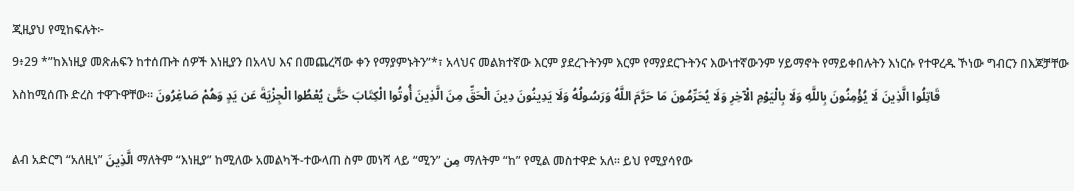ጂዚያህ የሚከፍሉት፦
9፥29 *”ከእነዚያ መጽሐፍን ከተሰጡት ሰዎች እነዚያን በአላህ እና በመጨረሻው ቀን የማያምኑትን”*፣ አላህና መልክተኛው እርም ያደረጉትንም እርም የማያደርጉትንና እውነተኛውንም ሃይማኖት የማይቀበሉትን እነርሱ የተዋረዱ ኾነው ግብርን በእጆቻቸው እስከሚሰጡ ድረስ ተዋጉዋቸው፡፡ قَاتِلُوا الَّذِينَ لَا يُؤْمِنُونَ بِاللَّهِ وَلَا بِالْيَوْمِ الْآخِرِ وَلَا يُحَرِّمُونَ مَا حَرَّمَ اللَّهُ وَرَسُولُهُ وَلَا يَدِينُونَ دِينَ الْحَقِّ مِنَ الَّذِينَ أُوتُوا الْكِتَابَ حَتَّىٰ يُعْطُوا الْجِزْيَةَ عَن يَدٍ وَهُمْ صَاغِرُونَ

ልብ አድርግ “አለዚነ” الَّذِينَ ማለትም “እነዚያ” ከሚለው አመልካች-ተውላጠ ስም መነሻ ላይ “ሚን” مِن ማለትም “ከ” የሚል መስተዋድ አለ። ይህ የሚያሳየው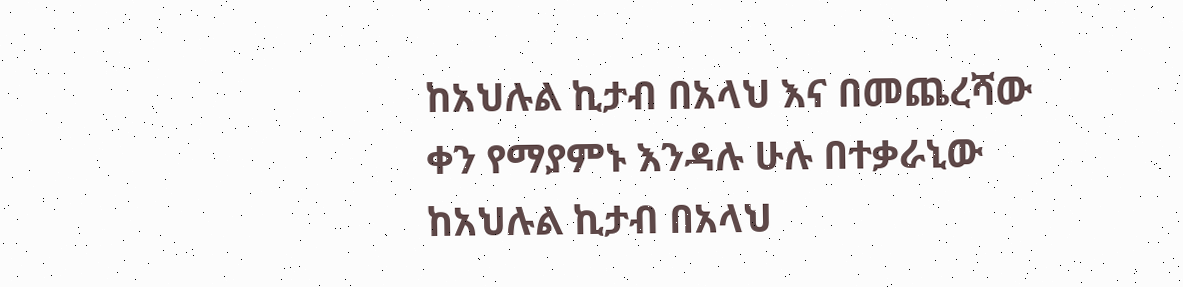ከአህሉል ኪታብ በአላህ እና በመጨረሻው ቀን የማያምኑ እንዳሉ ሁሉ በተቃራኒው ከአህሉል ኪታብ በአላህ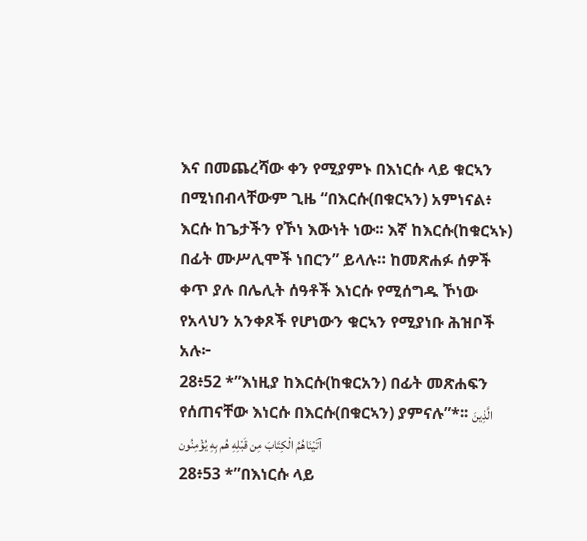እና በመጨረሻው ቀን የሚያምኑ በእነርሱ ላይ ቁርኣን በሚነበብላቸውም ጊዜ “በእርሱ(በቁርኣን) አምነናል፥ እርሱ ከጌታችን የኾነ እውነት ነው፡፡ እኛ ከእርሱ(ከቁርኣኑ) በፊት ሙሥሊሞች ነበርን” ይላሉ። ከመጽሐፉ ሰዎች ቀጥ ያሉ በሌሊት ሰዓቶች እነርሱ የሚሰግዱ ኾነው የአላህን አንቀጾች የሆነውን ቁርኣን የሚያነቡ ሕዝቦች አሉ፦
28፥52 *”እነዚያ ከእርሱ(ከቁርአን) በፊት መጽሐፍን የሰጠናቸው እነርሱ በእርሱ(በቁርኣን) ያምናሉ”*፡፡ الَّذِينَ آتَيْنَاهُمُ الْكِتَابَ مِن قَبْلِهِ هُم بِهِ يُؤْمِنُون
28፥53 *”በእነርሱ ላይ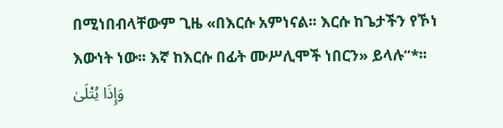በሚነበብላቸውም ጊዜ «በእርሱ አምነናል፡፡ እርሱ ከጌታችን የኾነ እውነት ነው፡፡ እኛ ከእርሱ በፊት ሙሥሊሞች ነበርን» ይላሉ”*፡፡ وَإِذَا يُتْلَىٰ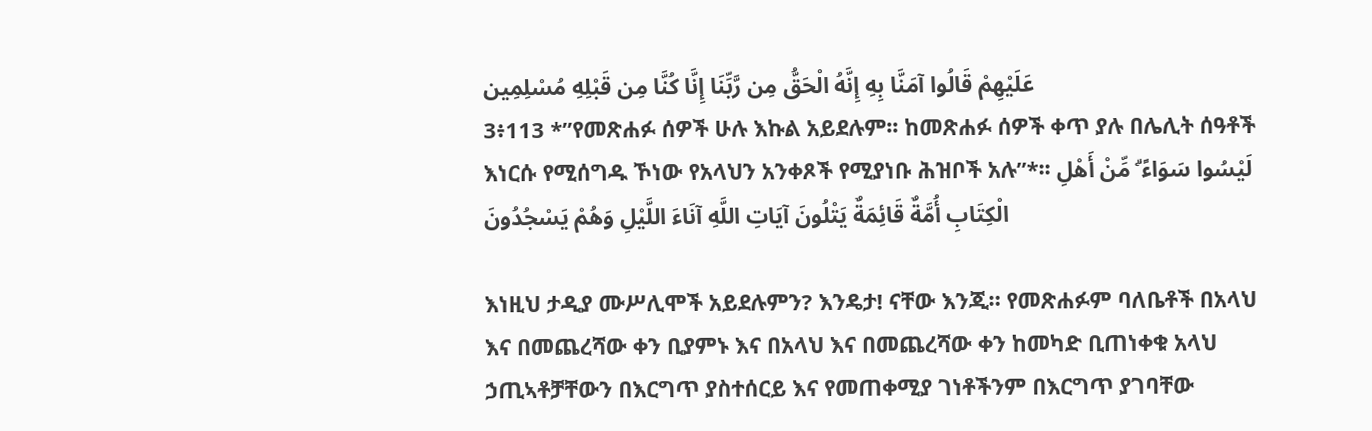عَلَيْهِمْ قَالُوا آمَنَّا بِهِ إِنَّهُ الْحَقُّ مِن رَّبِّنَا إِنَّا كُنَّا مِن قَبْلِهِ مُسْلِمِين
3፥113 *”የመጽሐፉ ሰዎች ሁሉ እኩል አይደሉም፡፡ ከመጽሐፉ ሰዎች ቀጥ ያሉ በሌሊት ሰዓቶች እነርሱ የሚሰግዱ ኾነው የአላህን አንቀጾች የሚያነቡ ሕዝቦች አሉ”*፡፡ لَيْسُوا سَوَاءً ۗ مِّنْ أَهْلِ الْكِتَابِ أُمَّةٌ قَائِمَةٌ يَتْلُونَ آيَاتِ اللَّهِ آنَاءَ اللَّيْلِ وَهُمْ يَسْجُدُونَ

እነዚህ ታዲያ ሙሥሊሞች አይደሉምን? እንዴታ! ናቸው እንጂ። የመጽሐፉም ባለቤቶች በአላህ እና በመጨረሻው ቀን ቢያምኑ እና በአላህ እና በመጨረሻው ቀን ከመካድ ቢጠነቀቁ አላህ ኃጢኣቶቻቸውን በእርግጥ ያስተሰርይ እና የመጠቀሚያ ገነቶችንም በእርግጥ ያገባቸው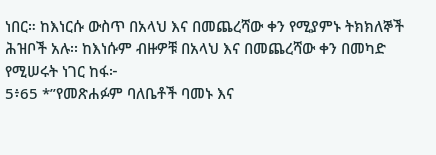ነበር። ከእነርሱ ውስጥ በአላህ እና በመጨረሻው ቀን የሚያምኑ ትክክለኞች ሕዝቦች አሉ፡፡ ከእነሱም ብዙዎቹ በአላህ እና በመጨረሻው ቀን በመካድ የሚሠሩት ነገር ከፋ፦
5፥65 *”የመጽሐፉም ባለቤቶች ባመኑ እና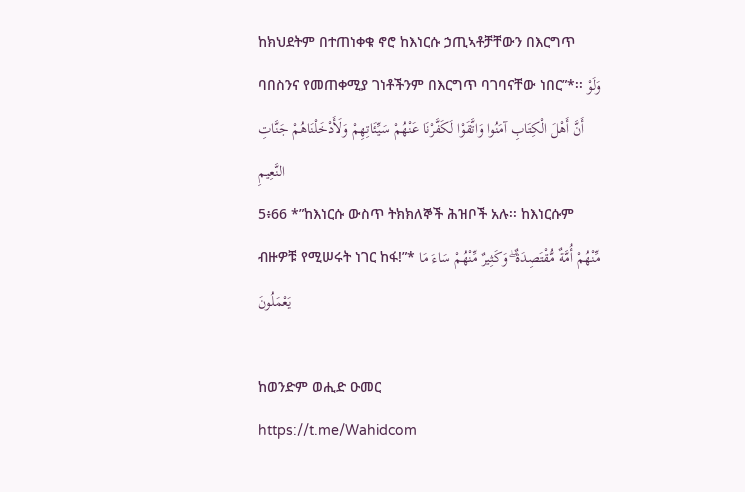ከክህደትም በተጠነቀቁ ኖሮ ከእነርሱ ኃጢኣቶቻቸውን በእርግጥ ባበስንና የመጠቀሚያ ገነቶችንም በእርግጥ ባገባናቸው ነበር”*፡፡ وَلَوْ أَنَّ أَهْلَ الْكِتَابِ آمَنُوا وَاتَّقَوْا لَكَفَّرْنَا عَنْهُمْ سَيِّئَاتِهِمْ وَلَأَدْخَلْنَاهُمْ جَنَّاتِ النَّعِيمِ
5፥66 *”ከእነርሱ ውስጥ ትክክለኞች ሕዝቦች አሉ፡፡ ከእነርሱም ብዙዎቹ የሚሠሩት ነገር ከፋ!”* مِّنْهُمْ أُمَّةٌ مُّقْتَصِدَةٌ ۖ وَكَثِيرٌ مِّنْهُمْ سَاءَ مَا يَعْمَلُونَ

ከወንድም ወሒድ ዑመር
https://t.me/Wahidcom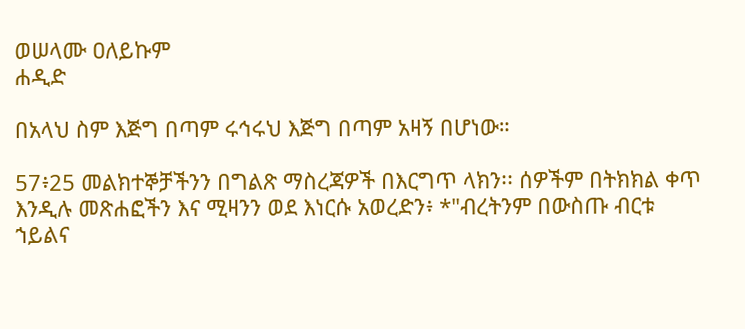ወሠላሙ ዐለይኩም
ሐዲድ

በአላህ ስም እጅግ በጣም ሩኅሩህ እጅግ በጣም አዛኝ በሆነው።

57፥25 መልክተኞቻችንን በግልጽ ማስረጃዎች በእርግጥ ላክን፡፡ ሰዎችም በትክክል ቀጥ እንዲሉ መጽሐፎችን እና ሚዛንን ወደ እነርሱ አወረድን፥ *"ብረትንም በውስጡ ብርቱ ኀይልና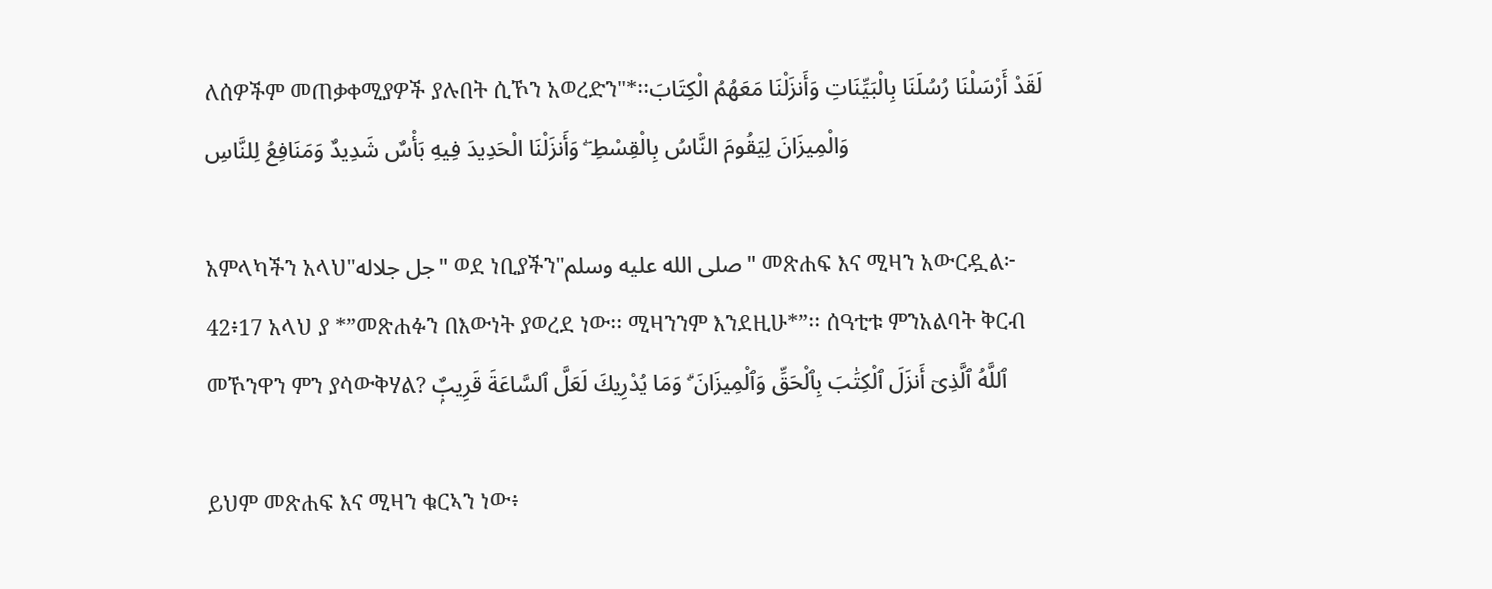ለሰዎችም መጠቃቀሚያዎች ያሉበት ሲኾን አወረድን"*፡፡لَقَدْ أَرْسَلْنَا رُسُلَنَا بِالْبَيِّنَاتِ وَأَنزَلْنَا مَعَهُمُ الْكِتَابَ وَالْمِيزَانَ لِيَقُومَ النَّاسُ بِالْقِسْطِ ۖ وَأَنزَلْنَا الْحَدِيدَ فِيهِ بَأْسٌ شَدِيدٌ وَمَنَافِعُ لِلنَّاسِ

አምላካችን አላህ"جل جلاله" ወደ ነቢያችን"صلى الله عليه وسلم" መጽሐፍ እና ሚዛን አውርዷል፦
42፥17 አላህ ያ *”መጽሐፉን በእውነት ያወረደ ነው፡፡ ሚዛንንም እንደዚሁ*”፡፡ ሰዓቲቱ ምንአልባት ቅርብ መኾንዋን ምን ያሳውቅሃል? ٱللَّهُ ٱلَّذِىٓ أَنزَلَ ٱلْكِتَٰبَ بِٱلْحَقِّ وَٱلْمِيزَانَ ۗ وَمَا يُدْرِيكَ لَعَلَّ ٱلسَّاعَةَ قَرِيبٌۭ

ይህም መጽሐፍ እና ሚዛን ቁርኣን ነው፥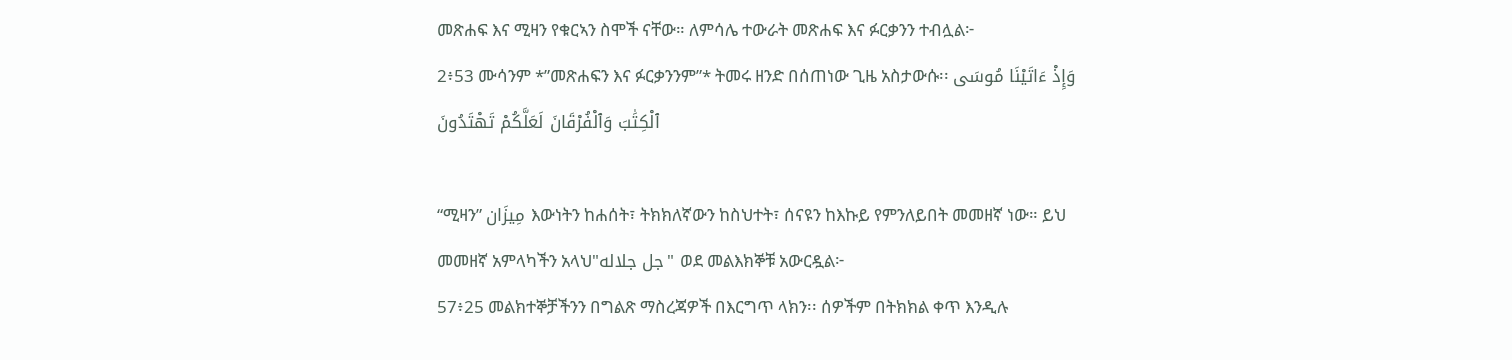መጽሐፍ እና ሚዛን የቁርኣን ስሞች ናቸው። ለምሳሌ ተውራት መጽሐፍ እና ፉርቃንን ተብሏል፦
2፥53 ሙሳንም *”መጽሐፍን እና ፉርቃንንም”* ትመሩ ዘንድ በሰጠነው ጊዜ አስታውሱ፡፡ وَإِذْ ءَاتَيْنَا مُوسَى ٱلْكِتَٰبَ وَٱلْفُرْقَانَ لَعَلَّكُمْ تَهْتَدُونَ

“ሚዛን” مِيزَان እውነትን ከሐሰት፣ ትክክለኛውን ከስህተት፣ ሰናዩን ከእኩይ የምንለይበት መመዘኛ ነው። ይህ መመዘኛ አምላካችን አላህ"جل جلاله" ወደ መልእክኞቹ አውርዷል፦
57፥25 መልክተኞቻችንን በግልጽ ማስረጃዎች በእርግጥ ላክን፡፡ ሰዎችም በትክክል ቀጥ እንዲሉ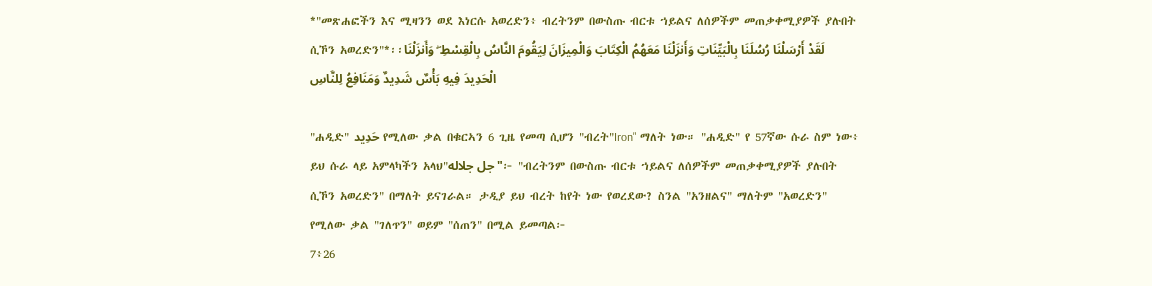*"መጽሐፎችን እና ሚዛንን ወደ እነርሱ አወረድን፥ ብረትንም በውስጡ ብርቱ ኀይልና ለሰዎችም መጠቃቀሚያዎች ያሉበት ሲኾን አወረድን"*፡፡لَقَدْ أَرْسَلْنَا رُسُلَنَا بِالْبَيِّنَاتِ وَأَنزَلْنَا مَعَهُمُ الْكِتَابَ وَالْمِيزَانَ لِيَقُومَ النَّاسُ بِالْقِسْطِ ۖ وَأَنزَلْنَا الْحَدِيدَ فِيهِ بَأْسٌ شَدِيدٌ وَمَنَافِعُ لِلنَّاسِ

"ሐዲድ" حَدِيد የሚለው ቃል በቁርኣን 6 ጊዜ የመጣ ሲሆን "ብረት"Iron" ማለት ነው። "ሐዲድ" የ 57ኛው ሱራ ስም ነው፥ ይህ ሱራ ላይ አምላካችን አላህ"جل جلاله"፦ "ብረትንም በውስጡ ብርቱ ኀይልና ለሰዎችም መጠቃቀሚያዎች ያሉበት ሲኾን አወረድን" በማለት ይናገራል። ታዲያ ይህ ብረት ከየት ነው የወረደው? ስንል "አንዘልና" ማለትም "አወረድን" የሚለው ቃል "ገለጥን" ወይም "ሰጠን" በሚል ይመጣል፦
7፥26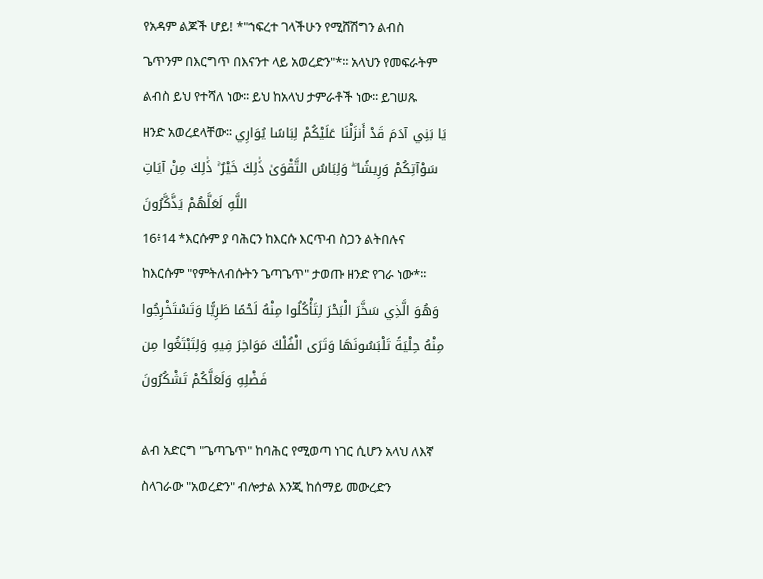የአዳም ልጆች ሆይ! *"ኀፍረተ ገላችሁን የሚሸሽግን ልብስ ጌጥንም በእርግጥ በእናንተ ላይ አወረድን"*፡፡ አላህን የመፍራትም ልብስ ይህ የተሻለ ነው፡፡ ይህ ከአላህ ታምራቶች ነው፡፡ ይገሠጹ ዘንድ አወረደላቸው፡፡ يَا بَنِي آدَمَ قَدْ أَنزَلْنَا عَلَيْكُمْ لِبَاسًا يُوَارِي سَوْآتِكُمْ وَرِيشًا ۖ وَلِبَاسُ التَّقْوَىٰ ذَٰلِكَ خَيْرٌ ۚ ذَٰلِكَ مِنْ آيَاتِ اللَّهِ لَعَلَّهُمْ يَذَّكَّرُونَ
16፥14 *እርሱም ያ ባሕርን ከእርሱ እርጥብ ስጋን ልትበሉና ከእርሱም "የምትለብሱትን ጌጣጌጥ" ታወጡ ዘንድ የገራ ነው*፡፡ وَهُوَ الَّذِي سَخَّرَ الْبَحْرَ لِتَأْكُلُوا مِنْهُ لَحْمًا طَرِيًّا وَتَسْتَخْرِجُوا مِنْهُ حِلْيَةً تَلْبَسُونَهَا وَتَرَى الْفُلْكَ مَوَاخِرَ فِيهِ وَلِتَبْتَغُوا مِن فَضْلِهِ وَلَعَلَّكُمْ تَشْكُرُونَ

ልብ አድርግ "ጌጣጌጥ" ከባሕር የሚወጣ ነገር ሲሆን አላህ ለእኛ ስላገራው "አወረድን" ብሎታል እንጂ ከሰማይ መውረድን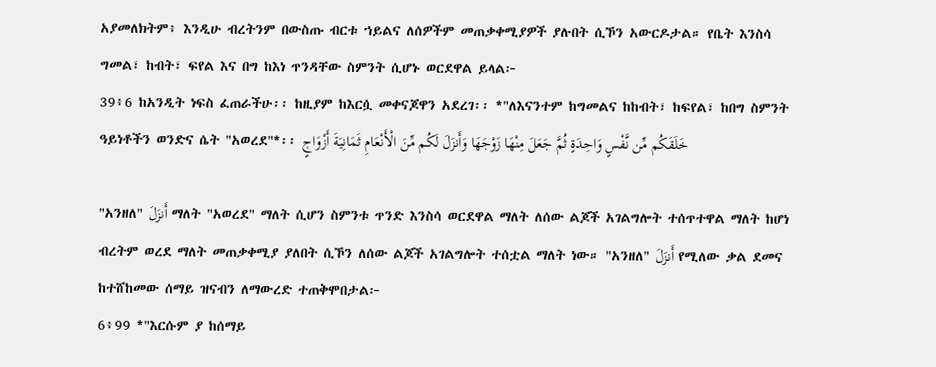አያመለክትም፥ እንዲሁ ብረትንም በውስጡ ብርቱ ኀይልና ለሰዎችም መጠቃቀሚያዎች ያሉበት ሲኾን አውርዶታል። የቤት እንስሳ ግመል፣ ከብት፣ ፍየል እና በግ ከእነ ጥንዳቸው ስምንት ሲሆኑ ወርደዋል ይላል፦
39፥6 ከአንዲት ነፍስ ፈጠራችሁ፡፡ ከዚያም ከእርሷ መቀናጆዋን አደረገ፡፡ *"ለእናንተም ከግመልና ከከብት፣ ከፍየል፣ ከበግ ስምንት ዓይነቶችን ወንድና ሴት "አወረደ"*፡፡ خَلَقَكُم مِّن نَّفْسٍ وَاحِدَةٍ ثُمَّ جَعَلَ مِنْهَا زَوْجَهَا وَأَنزَلَ لَكُم مِّنَ الْأَنْعَامِ ثَمَانِيَةَ أَزْوَاجٍ

"አንዘለ" أَنزَلَ ማለት "አወረደ" ማለት ሲሆን ስምንቱ ጥንድ እንስሳ ወርደዋል ማለት ለሰው ልጆች አገልግሎት ተሰጥተዋል ማለት ከሆነ ብረትም ወረደ ማለት መጠቃቀሚያ ያለበት ሲኾን ለሰው ልጆች አገልግሎት ተሰቷል ማለት ነው። "አንዘለ" أَنزَلَ የሚለው ቃል ደመና ከተሸከመው ሰማይ ዝናብን ለማውረድ ተጠቅሞበታል፦
6፥99 *"እርሱም ያ ከሰማይ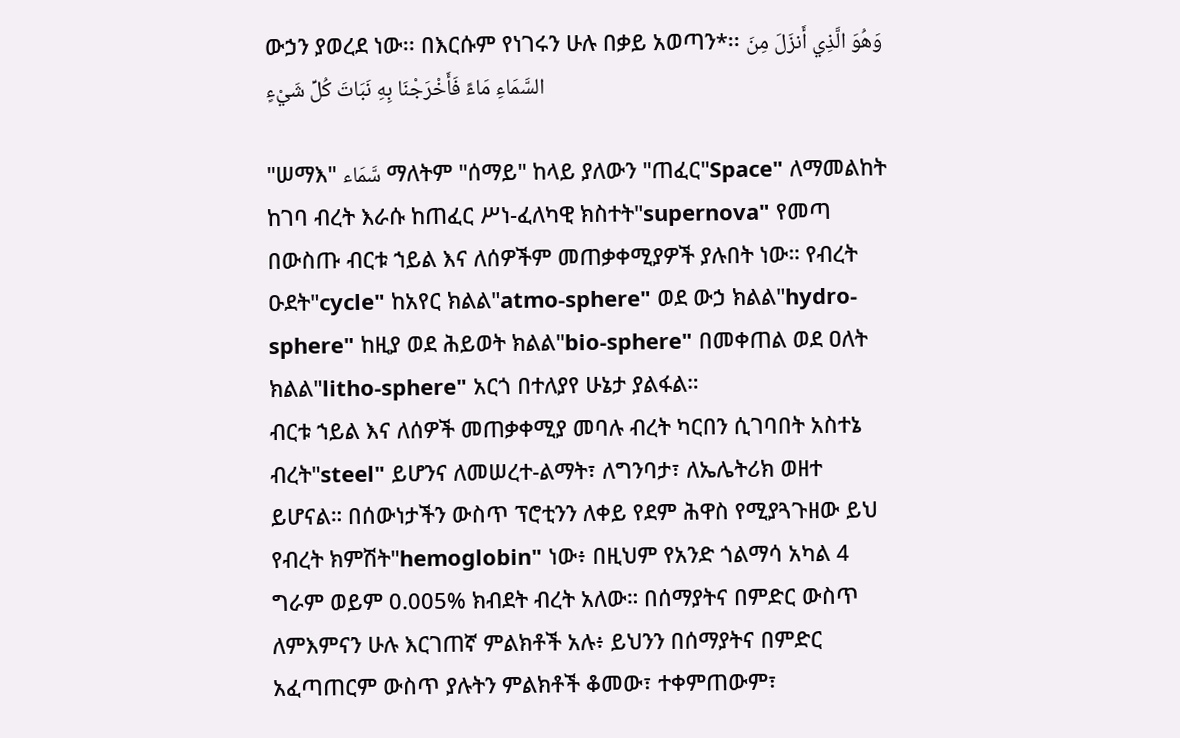ውኃን ያወረደ ነው፡፡ በእርሱም የነገሩን ሁሉ በቃይ አወጣን*፡፡ وَهُوَ الَّذِي أَنزَلَ مِنَ السَّمَاءِ مَاءً فَأَخْرَجْنَا بِهِ نَبَاتَ كُلِّ شَيْءٍ

"ሠማእ" سَّمَاء ማለትም "ሰማይ" ከላይ ያለውን "ጠፈር"Space" ለማመልከት ከገባ ብረት እራሱ ከጠፈር ሥነ-ፈለካዊ ክስተት"supernova" የመጣ በውስጡ ብርቱ ኀይል እና ለሰዎችም መጠቃቀሚያዎች ያሉበት ነው። የብረት ዑደት"cycle" ከአየር ክልል"atmo-sphere" ወደ ውኃ ክልል"hydro-sphere" ከዚያ ወደ ሕይወት ክልል"bio-sphere" በመቀጠል ወደ ዐለት ክልል"litho-sphere" አርጎ በተለያየ ሁኔታ ያልፋል።
ብርቱ ኀይል እና ለሰዎች መጠቃቀሚያ መባሉ ብረት ካርበን ሲገባበት አስተኔ ብረት"steel" ይሆንና ለመሠረተ-ልማት፣ ለግንባታ፣ ለኤሌትሪክ ወዘተ ይሆናል። በሰውነታችን ውስጥ ፕሮቲንን ለቀይ የደም ሕዋስ የሚያጓጉዘው ይህ የብረት ክምሽት"hemoglobin" ነው፥ በዚህም የአንድ ጎልማሳ አካል 4 ግራም ወይም 0.005% ክብደት ብረት አለው። በሰማያትና በምድር ውስጥ ለምእምናን ሁሉ እርገጠኛ ምልክቶች አሉ፥ ይህንን በሰማያትና በምድር አፈጣጠርም ውስጥ ያሉትን ምልክቶች ቆመው፣ ተቀምጠውም፣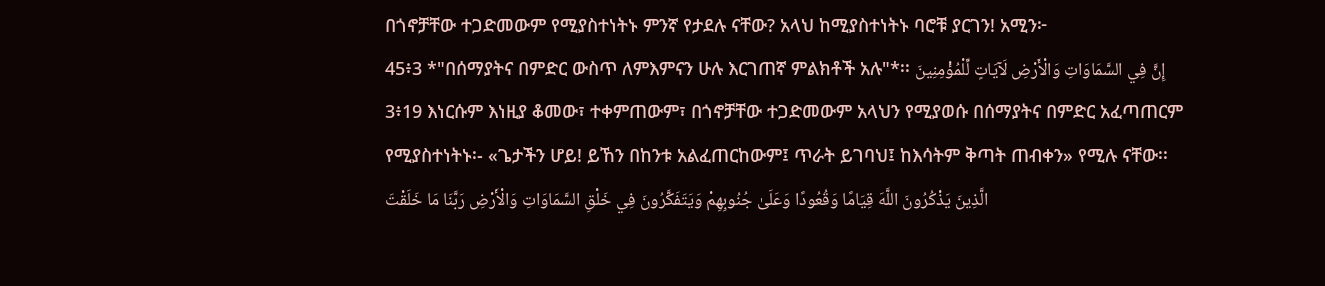በጎኖቻቸው ተጋድመውም የሚያስተነትኑ ምንኛ የታደሉ ናቸው? አላህ ከሚያስተነትኑ ባሮቹ ያርገን! አሚን፦
45፥3 *"በሰማያትና በምድር ውስጥ ለምእምናን ሁሉ እርገጠኛ ምልክቶች አሉ"*፡፡ إِنَّ فِي السَّمَاوَاتِ وَالْأَرْضِ لَآيَاتٍ لِّلْمُؤْمِنِينَ
3፥19 እነርሱም እነዚያ ቆመው፣ ተቀምጠውም፣ በጎኖቻቸው ተጋድመውም አላህን የሚያወሱ በሰማያትና በምድር አፈጣጠርም የሚያስተነትኑ፡- «ጌታችን ሆይ! ይኸን በከንቱ አልፈጠርከውም፤ ጥራት ይገባህ፤ ከእሳትም ቅጣት ጠብቀን» የሚሉ ናቸው፡፡ الَّذِينَ يَذْكُرُونَ اللَّهَ قِيَامًا وَقُعُودًا وَعَلَىٰ جُنُوبِهِمْ وَيَتَفَكَّرُونَ فِي خَلْقِ السَّمَاوَاتِ وَالْأَرْضِ رَبَّنَا مَا خَلَقْتَ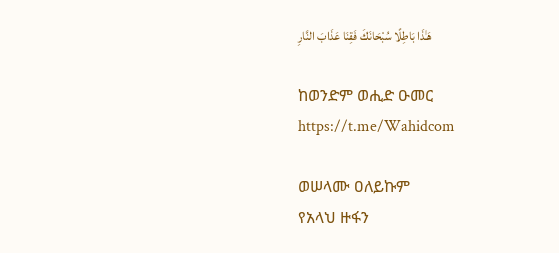هَـٰذَا بَاطِلًا سُبْحَانَكَ فَقِنَا عَذَابَ النَّارِ

ከወንድም ወሒድ ዑመር
https://t.me/Wahidcom

ወሠላሙ ዐለይኩም
የአላህ ዙፋን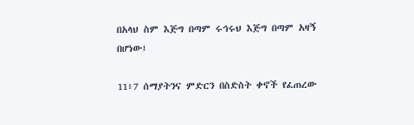በአላህ ስም እጅግ በጣም ሩኅሩህ እጅግ በጣም አዛኝ በሆነው፤

11፥7 ሰማያትንና ምድርን በስድስት ቀኖች የፈጠረው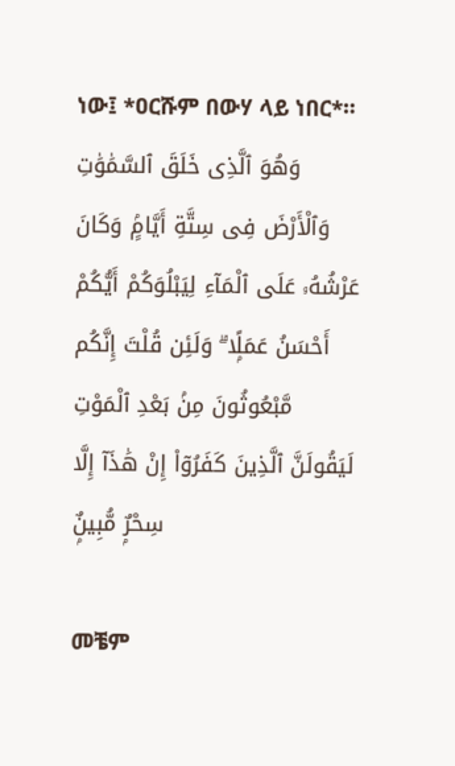ነው፤ *ዐርሹም በውሃ ላይ ነበር*። وَهُوَ ٱلَّذِى خَلَقَ ٱلسَّمَٰوَٰتِ وَٱلْأَرْضَ فِى سِتَّةِ أَيَّامٍۢ وَكَانَ عَرْشُهُۥ عَلَى ٱلْمَآءِ لِيَبْلُوَكُمْ أَيُّكُمْ أَحْسَنُ عَمَلًۭا ۗ وَلَئِن قُلْتَ إِنَّكُم مَّبْعُوثُونَ مِنۢ بَعْدِ ٱلْمَوْتِ لَيَقُولَنَّ ٱلَّذِينَ كَفَرُوٓا۟ إِنْ هَٰذَآ إِلَّا سِحْرٌۭ مُّبِينٌۭ

መቼም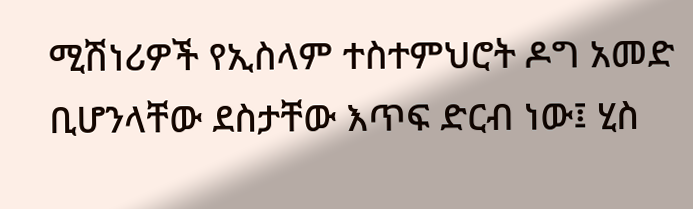ሚሽነሪዎች የኢስላም ተስተምህሮት ዶግ አመድ ቢሆንላቸው ደስታቸው እጥፍ ድርብ ነው፤ ሂስ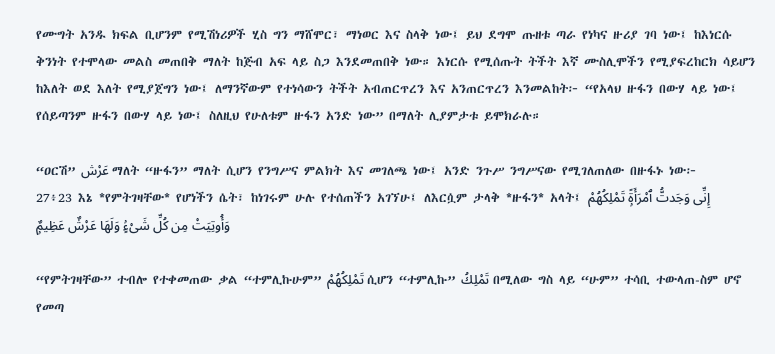የሙግት አንዱ ክፍል ቢሆንም የሚሽነሪዎች ሂስ ግን ማሸሞር፣ ማነወር እና ስላቅ ነው፤ ይህ ደግሞ ጡዘቱ ጣራ የነካና ዙሪያ ገባ ነው፤ ከእነርሱ ቅንነት የተሞላው መልስ መጠበቅ ማለት ከጅብ አፍ ላይ ስጋ እንደመጠበቅ ነው። እነርሱ የሚሰጡት ትችት እኛ ሙስሊሞችን የሚያፍረከርክ ሳይሆን ከእለት ወደ እለት የሚያጀግን ነው፤ ለማንኛውም የተነሳውን ትችት አብጠርጥረን እና አንጠርጥረን እንመልከት፦ “የአላህ ዙፋን በውሃ ላይ ነው፤ የሰይጣንም ዙፋን በውሃ ላይ ነው፤ ስለዚህ የሁለቱም ዙፋን አንድ ነው” በማለት ሊያምታቱ ይሞክራሉ።

“ዐርሽ” عَرْش ማለት “ዙፋን” ማለት ሲሆን የንግሥና ምልክት እና መገለጫ ነው፤ አንድ ንጉሥ ንግሥናው የሚገለጠለው በዙፋኑ ነው፦
27፥23 እኔ *የምትገዛቸው* የሆነችን ሴት፣ ከነገሩም ሁሉ የተሰጠችን አገኘሁ፤ ለእርሷም ታላቅ *ዙፋን* አላት፤ إِنِّى وَجَدتُّ ٱمْرَأَةًۭ تَمْلِكُهُمْ وَأُوتِيَتْ مِن كُلِّ شَىْءٍۢ وَلَهَا عَرْشٌ عَظِيمٌۭ

“የምትገዛቸው” ተብሎ የተቀመጠው ቃል “ተምሊኩሁም” تَمْلِكُهُمْ ሲሆን “ተምሊኩ” تَمْلِكُ በሚለው ግስ ላይ “ሁም” ተሳቢ ተውላጠ-ስም ሆኖ የመጣ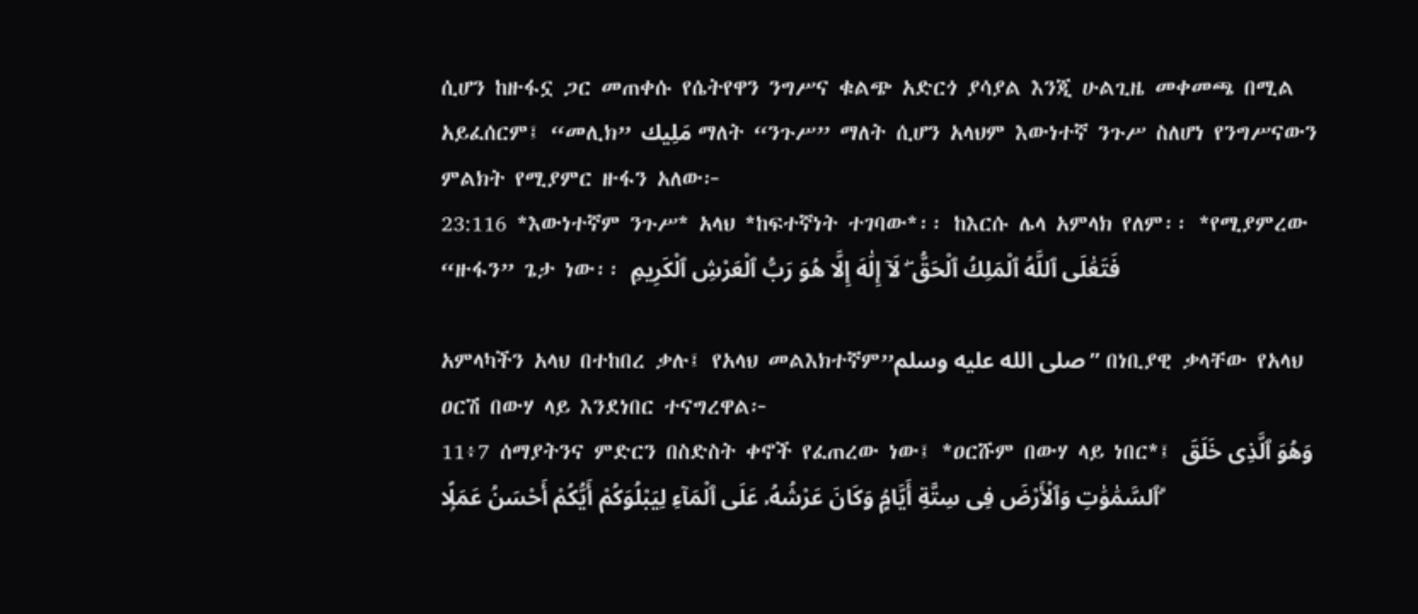ሲሆን ከዙፋኗ ጋር መጠቀሱ የሴትየዋን ንግሥና ቁልጭ አድርጎ ያሳያል እንጂ ሁልጊዜ መቀመጫ በሚል አይፈሰርም፤ “መሊክ” مَلِيك ማለት “ንጉሥ” ማለት ሲሆን አላህም እውነተኛ ንጉሥ ስለሆነ የንግሥናውን ምልክት የሚያምር ዙፋን አለው፦
23:116 *እውነተኛም ንጉሥ* አላህ *ከፍተኛነት ተገባው*፡፡ ከእርሱ ሌላ አምላክ የለም፡፡ *የሚያምረው “ዙፋን” ጌታ ነው፡፡ فَتَعَٰلَى ٱللَّهُ ٱلْمَلِكُ ٱلْحَقُّ ۖ لَآ إِلَٰهَ إِلَّا هُوَ رَبُّ ٱلْعَرْشِ ٱلْكَرِيمِ

አምላካችን አላህ በተከበረ ቃሉ፤ የአላህ መልእክተኛም”صلى الله عليه وسلم” በነቢያዊ ቃላቸው የአላህ ዐርሽ በውሃ ላይ እንደነበር ተናግረዋል፦
11፥7 ሰማያትንና ምድርን በስድስት ቀኖች የፈጠረው ነው፤ *ዐርሹም በውሃ ላይ ነበር*፤ وَهُوَ ٱلَّذِى خَلَقَ ٱلسَّمَٰوَٰتِ وَٱلْأَرْضَ فِى سِتَّةِ أَيَّامٍۢ وَكَانَ عَرْشُهُۥ عَلَى ٱلْمَآءِ لِيَبْلُوَكُمْ أَيُّكُمْ أَحْسَنُ عَمَلًۭا ۗ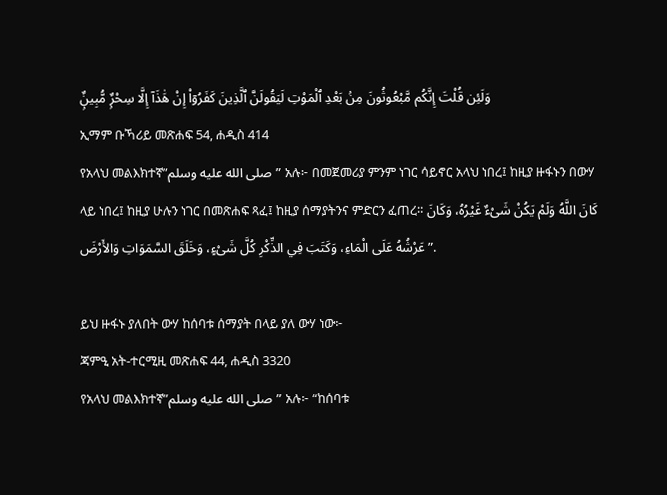وَلَئِن قُلْتَ إِنَّكُم مَّبْعُوثُونَ مِنۢ بَعْدِ ٱلْمَوْتِ لَيَقُولَنَّ ٱلَّذِينَ كَفَرُوٓا۟ إِنْ هَٰذَآ إِلَّا سِحْرٌۭ مُّبِينٌۭ
ኢማም ቡኻሪይ መጽሐፍ 54, ሐዲስ 414
የአላህ መልእክተኛ”صلى الله عليه وسلم” አሉ፦ በመጀመሪያ ምንም ነገር ሳይኖር አላህ ነበረ፤ ከዚያ ዙፋኑን በውሃ ላይ ነበረ፤ ከዚያ ሁሉን ነገር በመጽሐፍ ጻፈ፤ ከዚያ ሰማያትንና ምድርን ፈጠረ። كَانَ اللَّهُ وَلَمْ يَكُنْ شَىْءٌ غَيْرُهُ، وَكَانَ عَرْشُهُ عَلَى الْمَاءِ، وَكَتَبَ فِي الذِّكْرِ كُلَّ شَىْءٍ، وَخَلَقَ السَّمَوَاتِ وَالأَرْضَ ”.

ይህ ዙፋኑ ያለበት ውሃ ከሰባቱ ሰማያት በላይ ያለ ውሃ ነው፦
ጃምዒ አት-ተርሚዚ መጽሐፍ 44, ሐዲስ 3320
የአላህ መልእክተኛ”صلى الله عليه وسلم” አሉ፦ “ከሰባቱ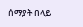ሰማያት በላይ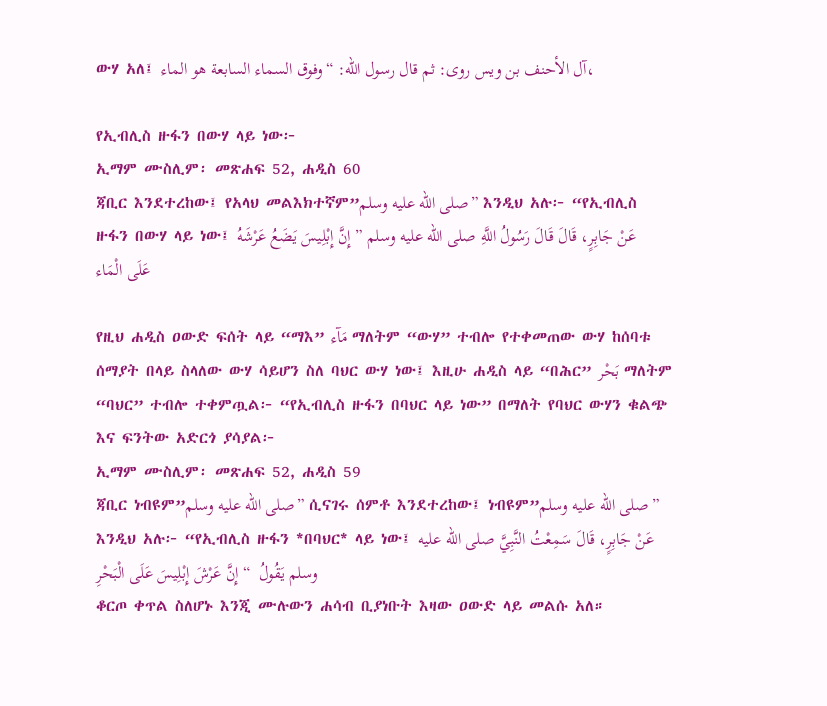ውሃ አለ፤ آل الأحنف بن ويس روى: ثم قال رسول الله: “وفوق السماء السابعة هو الماء،

የኢብሊስ ዙፋን በውሃ ላይ ነው፦
ኢማም ሙስሊም፡ መጽሐፍ 52, ሐዲስ 60
ጃቢር እንደተረከው፤ የአላህ መልእክተኛም”صلى الله عليه وسلم” እንዲህ አሉ፦ “የኢብሊስ ዙፋን በውሃ ላይ ነው፤ عَنْ جَابِرٍ، قَالَ قَالَ رَسُولُ اللَّهِ صلى الله عليه وسلم ” إِنَّ إِبْلِيسَ يَضَعُ عَرْشَهُ عَلَى الْمَاء

የዚህ ሐዲስ ዐውድ ፍሰት ላይ “ማእ” مَآء ማለትም “ውሃ” ተብሎ የተቀመጠው ውሃ ከሰባቱ ሰማያት በላይ ስላለው ውሃ ሳይሆን ስለ ባህር ውሃ ነው፤ እዚሁ ሐዲስ ላይ “በሕር” بَحْر ማለትም “ባህር” ተብሎ ተቀምጧል፦ “የኢብሊስ ዙፋን በባህር ላይ ነው” በማለት የባህር ውሃን ቁልጭ እና ፍንትው አድርጎ ያሳያል፦
ኢማም ሙስሊም፡ መጽሐፍ 52, ሐዲስ 59
ጃቢር ነብዩም”صلى الله عليه وسلم” ሲናገሩ ሰምቶ እንደተረከው፤ ነብዩም”صلى الله عليه وسلم” እንዲህ አሉ፦ “የኢብሊስ ዙፋን *በባህር* ላይ ነው፤ عَنْ جَابِرٍ، قَالَ سَمِعْتُ النَّبِيَّ صلى الله عليه وسلم يَقُولُ  “ إِنَّ عَرْشَ إِبْلِيسَ عَلَى الْبَحْرِ
ቆርጦ ቀጥል ስለሆኑ እንጂ ሙሉውን ሐሳብ ቢያነቡት እዛው ዐውድ ላይ መልሱ አለ።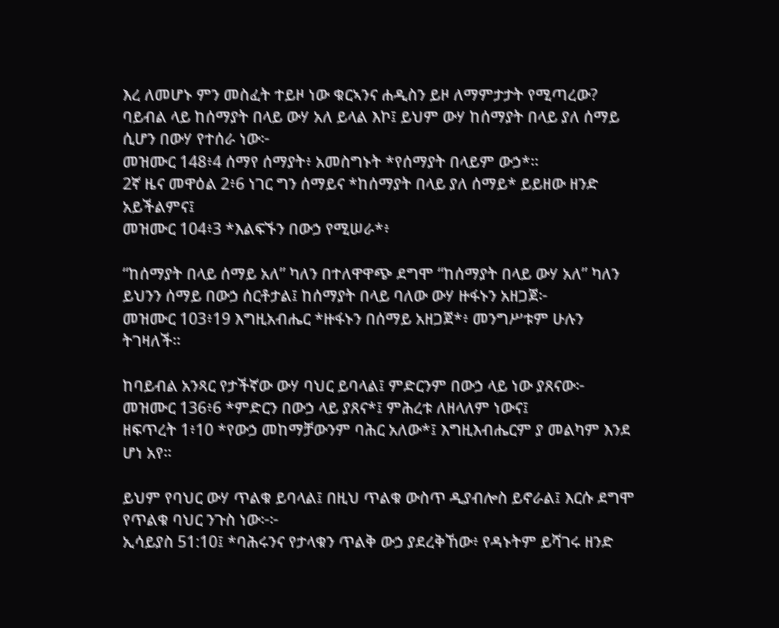እረ ለመሆኑ ምን መስፈት ተይዞ ነው ቁርኣንና ሐዲስን ይዞ ለማምታታት የሚጣረው? ባይብል ላይ ከሰማያት በላይ ውሃ አለ ይላል እኮ፤ ይህም ውሃ ከሰማያት በላይ ያለ ሰማይ ሲሆን በውሃ የተሰራ ነው፦
መዝሙር 148፥4 ሰማየ ሰማያት፥ አመስግኑት *የሰማያት በላይም ውኃ*።
2ኛ ዜና መዋዕል 2፥6 ነገር ግን ሰማይና *ከሰማያት በላይ ያለ ሰማይ* ይይዘው ዘንድ አይችልምና፤
መዝሙር 104፥3 *እልፍኙን በውኃ የሚሠራ*፥

“ከሰማያት በላይ ሰማይ አለ” ካለን በተለዋዋጭ ደግሞ “ከሰማያት በላይ ውሃ አለ” ካለን ይህንን ሰማይ በውኃ ሰርቶታል፤ ከሰማያት በላይ ባለው ውሃ ዙፋኑን አዘጋጀ፦
መዝሙር 103፥19 እግዚአብሔር *ዙፋኑን በሰማይ አዘጋጀ*፥ መንግሥቱም ሁሉን ትገዛለች።

ከባይብል አንጻር የታችኛው ውሃ ባህር ይባላል፤ ምድርንም በውኃ ላይ ነው ያጸናው፦
መዝሙር 136፥6 *ምድርን በውኃ ላይ ያጸና*፤ ምሕረቱ ለዘላለም ነውና፤
ዘፍጥረት 1፥10 *የውኃ መከማቻውንም ባሕር አለው*፤ እግዚእብሔርም ያ መልካም እንደ ሆነ አየ።

ይህም የባህር ውሃ ጥልቁ ይባላል፤ በዚህ ጥልቁ ውስጥ ዲያብሎስ ይኖራል፤ እርሱ ደግሞ የጥልቁ ባህር ንጉስ ነው፦፦
ኢሳይያስ 51:10፤ *ባሕሩንና የታላቁን ጥልቅ ውኃ ያደረቅኸው፥ የዳኑትም ይሻገሩ ዘንድ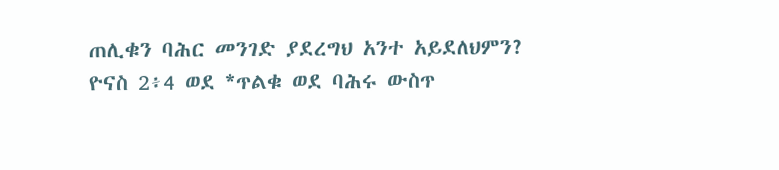ጠሊቁን ባሕር መንገድ ያደረግህ አንተ አይደለህምን?
ዮናስ 2፥4 ወደ *ጥልቁ ወደ ባሕሩ ውስጥ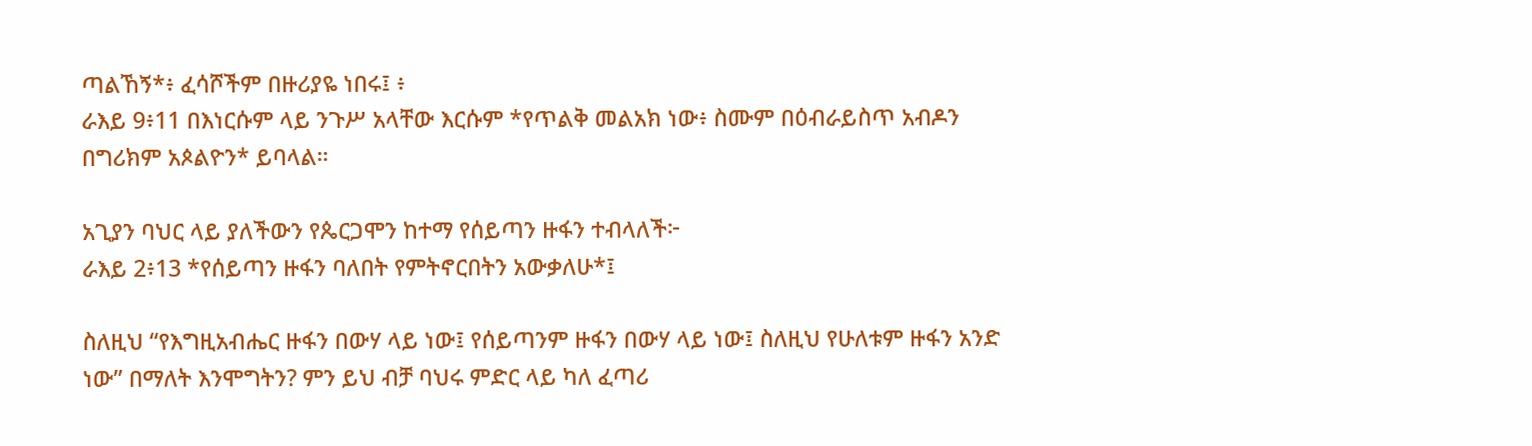ጣልኸኝ*፥ ፈሳሾችም በዙሪያዬ ነበሩ፤ ፥
ራእይ 9፥11 በእነርሱም ላይ ንጉሥ አላቸው እርሱም *የጥልቅ መልአክ ነው፥ ስሙም በዕብራይስጥ አብዶን በግሪክም አጶልዮን* ይባላል።

አጊያን ባህር ላይ ያለችውን የጴርጋሞን ከተማ የሰይጣን ዙፋን ተብላለች፦
ራእይ 2፥13 *የሰይጣን ዙፋን ባለበት የምትኖርበትን አውቃለሁ*፤

ስለዚህ “የእግዚአብሔር ዙፋን በውሃ ላይ ነው፤ የሰይጣንም ዙፋን በውሃ ላይ ነው፤ ስለዚህ የሁለቱም ዙፋን አንድ ነው” በማለት እንሞግትን? ምን ይህ ብቻ ባህሩ ምድር ላይ ካለ ፈጣሪ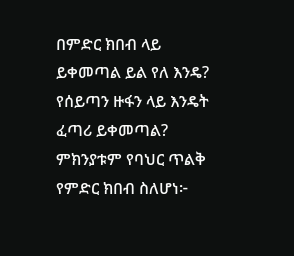በምድር ክበብ ላይ ይቀመጣል ይል የለ እንዴ? የሰይጣን ዙፋን ላይ እንዴት ፈጣሪ ይቀመጣል? ምክንያቱም የባህር ጥልቅ የምድር ክበብ ስለሆነ፦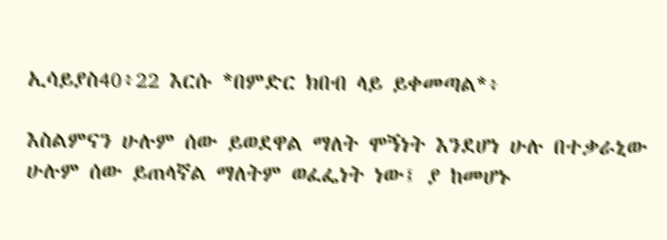ኢሳይያስ40፥22 እርሱ *በምድር ክበብ ላይ ይቀመጣል*፥

እስልምናን ሁሉም ሰው ይወደዋል ማለት ሞኝነት እንደሆነ ሁሉ በተቃራኒው ሁሉም ሰው ይጠላኛል ማለትም ወፈፌነት ነው፤ ያ ከመሆኑ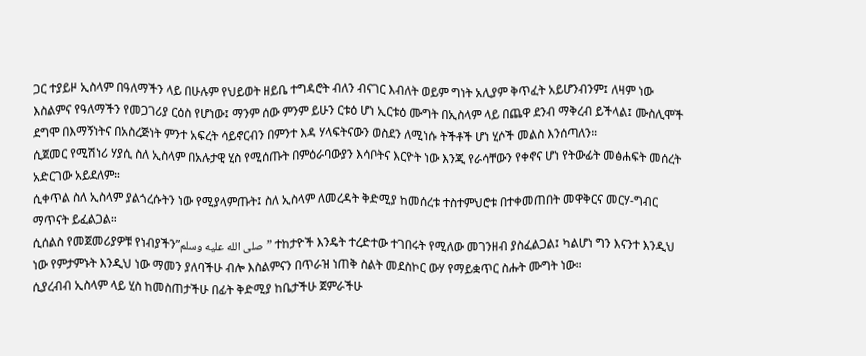ጋር ተያይዞ ኢስላም በዓለማችን ላይ በሁሉም የህይወት ዘይቤ ተግዳሮት ብለን ብናገር እብለት ወይም ግነት አሊያም ቅጥፈት አይሆንብንም፤ ለዛም ነው እስልምና የዓለማችን የመጋገሪያ ርዕስ የሆነው፤ ማንም ሰው ምንም ይሁን ርቱዕ ሆነ ኢርቱዕ ሙግት በኢስላም ላይ በጨዋ ደንብ ማቅረብ ይችላል፤ ሙስሊሞች ደግሞ በእማኝነትና በአስረጅነት ምንተ አፍረት ሳይኖርብን በምንተ እዳ ሃላፍትናውን ወስደን ለሚነሱ ትችቶች ሆነ ሂሶች መልስ እንሰጣለን።
ሲጀመር የሚሽነሪ ሃያሲ ስለ ኢስላም በአሉታዊ ሂስ የሚሰጡት በምዕራባውያን እሳቦትና እርዮት ነው እንጂ የራሳቸውን የቀኖና ሆነ የትውፊት መፅሐፍት መሰረት አድርገው አይደለም።
ሲቀጥል ስለ ኢስላም ያልጎረሱትን ነው የሚያላምጡት፤ ስለ ኢስላም ለመረዳት ቅድሚያ ከመሰረቱ ተስተምህሮቱ በተቀመጠበት መዋቅርና መርሃ-ግብር ማጥናት ይፈልጋል።
ሲሰልስ የመጀመሪያዎቹ የነብያችን”صلى الله عليه وسلم” ተከታዮች እንዴት ተረድተው ተገበሩት የሚለው መገንዘብ ያስፈልጋል፤ ካልሆነ ግን እናንተ እንዲህ ነው የምታምኑት እንዲህ ነው ማመን ያለባችሁ ብሎ እስልምናን በጥራዝ ነጠቅ ስልት መደስኮር ውሃ የማይቋጥር ስሑት ሙግት ነው።
ሲያረብብ ኢስላም ላይ ሂስ ከመስጠታችሁ በፊት ቅድሚያ ከቤታችሁ ጀምራችሁ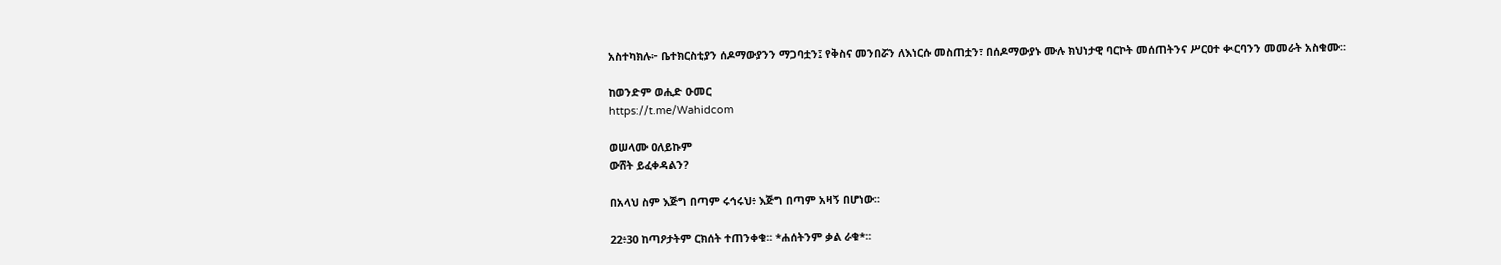አስተካክሉ፦ ቤተክርስቲያን ሰዶማውያንን ማጋባቷን፤ የቅስና መንበሯን ለእነርሱ መስጠቷን፣ በሰዶማውያኑ ሙሉ ክህነታዊ ባርኮት መሰጠትንና ሥርዐተ ቊርባንን መመራት አስቁሙ።

ከወንድም ወሒድ ዑመር
https://t.me/Wahidcom

ወሠላሙ ዐለይኩም
ውሸት ይፈቀዳልን?

በአላህ ስም እጅግ በጣም ሩኅሩህ፥ እጅግ በጣም አዛኝ በሆነው።

22፥30 ከጣዖታትም ርክሰት ተጠንቀቁ፡፡ *ሐሰትንም ቃል ራቁ*፡፡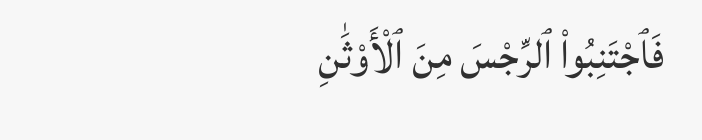فَٱجْتَنِبُوا۟ ٱلرِّجْسَ مِنَ ٱلْأَوْثَٰنِ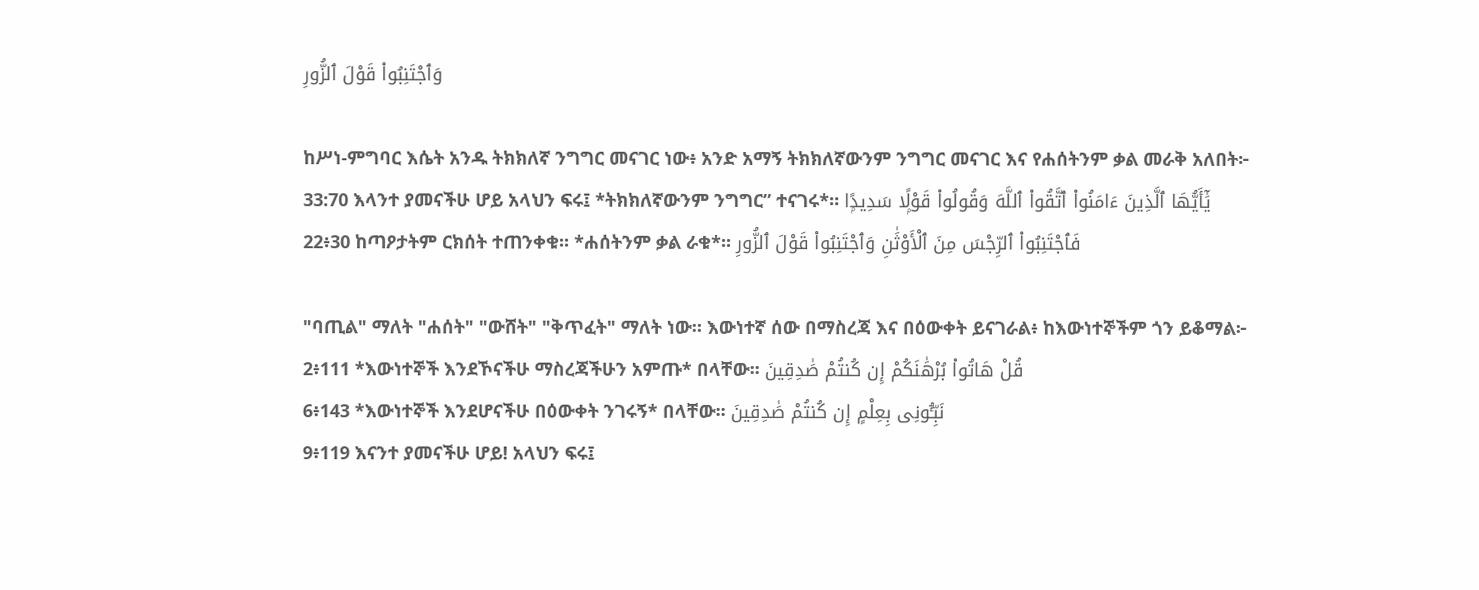وَٱجْتَنِبُوا۟ قَوْلَ ٱلزُّورِ

ከሥነ-ምግባር እሴት አንዱ ትክክለኛ ንግግር መናገር ነው፥ አንድ አማኝ ትክክለኛውንም ንግግር መናገር እና የሐሰትንም ቃል መራቅ አለበት፦
33:70 እላንተ ያመናችሁ ሆይ አላህን ፍሩ፤ *ትክክለኛውንም ንግግር” ተናገሩ*። يَٰٓأَيُّهَا ٱلَّذِينَ ءَامَنُوا۟ ٱتَّقُوا۟ ٱللَّهَ وَقُولُوا۟ قَوْلًۭا سَدِيدًۭا
22፥30 ከጣዖታትም ርክሰት ተጠንቀቁ፡፡ *ሐሰትንም ቃል ራቁ*፡፡ فَٱجْتَنِبُوا۟ ٱلرِّجْسَ مِنَ ٱلْأَوْثَٰنِ وَٱجْتَنِبُوا۟ قَوْلَ ٱلزُّورِ

"ባጢል" ማለት "ሐሰት" "ውሸት" "ቅጥፈት" ማለት ነው። እውነተኛ ሰው በማስረጃ እና በዕውቀት ይናገራል፥ ከእውነተኞችም ጎን ይቆማል፦
2፥111 *እውነተኞች እንደኾናችሁ ማስረጃችሁን አምጡ* በላቸው፡፡ قُلْ هَاتُوا۟ بُرْهَٰنَكُمْ إِن كُنتُمْ صَٰدِقِينَ
6፥143 *እውነተኞች እንደሆናችሁ በዕውቀት ንገሩኝ* በላቸው፡፡ نَبِّـُٔونِى بِعِلْمٍ إِن كُنتُمْ صَٰدِقِينَ
9፥119 እናንተ ያመናችሁ ሆይ! አላህን ፍሩ፤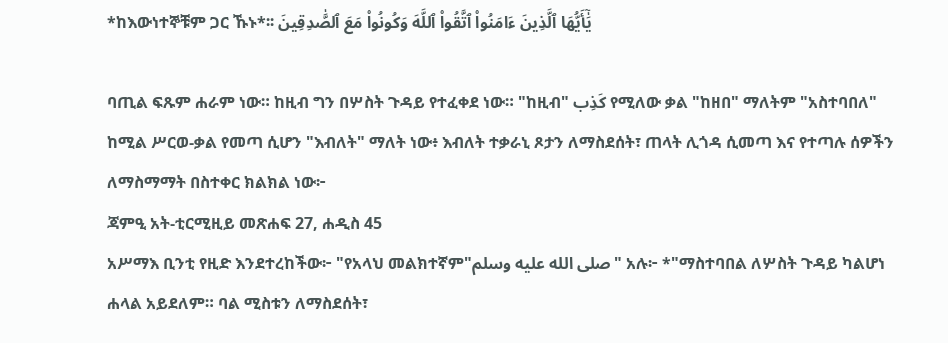*ከእውነተኞቹም ጋር ኹኑ*፡፡ يَٰٓأَيُّهَا ٱلَّذِينَ ءَامَنُوا۟ ٱتَّقُوا۟ ٱللَّهَ وَكُونُوا۟ مَعَ ٱلصَّٰدِقِينَ

ባጢል ፍጹም ሐራም ነው። ከዚብ ግን በሦስት ጉዳይ የተፈቀደ ነው። "ከዚብ" كَذِب የሚለው ቃል "ከዘበ" ማለትም "አስተባበለ" ከሚል ሥርወ-ቃል የመጣ ሲሆን "እብለት" ማለት ነው፥ እብለት ተቃራኒ ጾታን ለማስደሰት፣ ጠላት ሊጎዳ ሲመጣ እና የተጣሉ ሰዎችን ለማስማማት በስተቀር ክልክል ነው፦
ጃምዒ አት-ቲርሚዚይ መጽሐፍ 27, ሐዲስ 45
አሥማእ ቢንቲ የዚድ እንደተረከችው፦ "የአላህ መልክተኛም"صلى الله عليه وسلم" አሉ፦ *"ማስተባበል ለሦስት ጉዳይ ካልሆነ ሐላል አይደለም። ባል ሚስቱን ለማስደሰት፣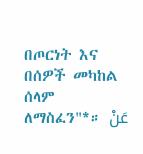በጦርነት እና በሰዎች መካከል ሰላም ለማስፈን"*። عَنْ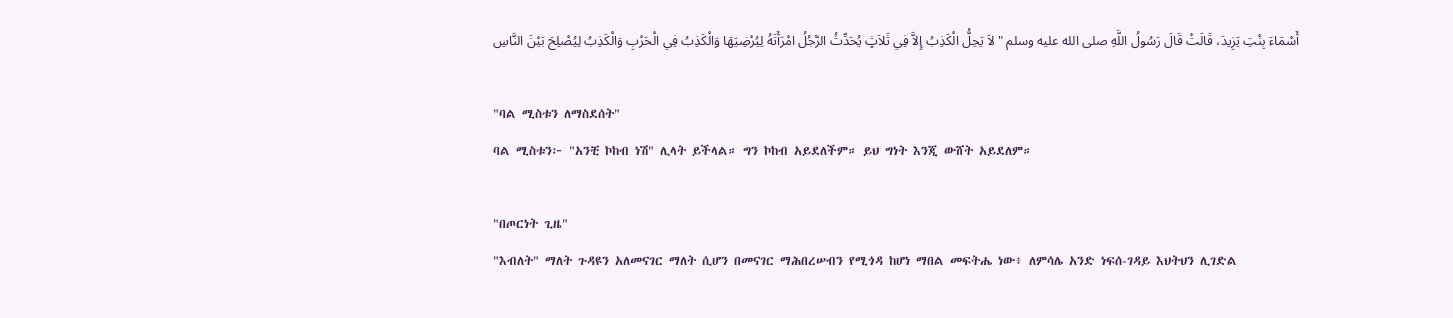أَسْمَاءَ بِنْتِ يَزِيدَ، قَالَتْ قَالَ رَسُولُ اللَّهِ صلى الله عليه وسلم " لاَ يَحِلُّ الْكَذِبُ إِلاَّ فِي ثَلاَثٍ يُحَدِّثُ الرَّجُلُ امْرَأَتَهُ لِيُرْضِيَهَا وَالْكَذِبُ فِي الْحَرْبِ وَالْكَذِبُ لِيُصْلِحَ بَيْنَ النَّاسِ

"ባል ሚስቱን ለማስደሰት"
ባል ሚስቱን፦ "አንቺ ኮከብ ነሽ" ሊላት ይችላል። ግን ኮከብ አይደለችም። ይህ ግነት እንጂ ውሸት አይደለም።

"በጦርነት ጊዜ"
"እብለት" ማለት ጉዳዩን አለመናገር ማለት ሲሆን በመናገር ማሕበረሠብን የሚጎዳ ከሆነ ማበል መፍትሔ ነው፥ ለምሳሌ አንድ ነፍሰ-ገዳይ እህትህን ሊገድል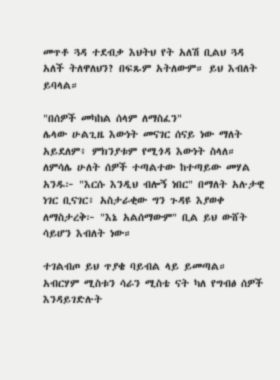መጥቶ ጓዳ ተደብቃ እህትህ የት አለሽ ቢልህ ጓዳ አለች ትለዋለህን? በፍጹም አትለውም። ይህ እብለት ይባላል።

"በሰዎች መካከል ሰላም ለማስፈን"
ሌላው ሁልጊዜ እውነት መናገር ሰናይ ነው ማለት አይደለም፥ ምክንያቱም የሚጎዳ እውነት ስላለ። ለምሳሌ ሁለት ሰዎች ተጣልተው ከተጣይው መሃል አንዱ፦ "እርሱ እንዲህ ብሎኝ ነበር" በማለት አሉታዊ ነገር ቢናገር፥ አስታራቂው ግን ጉዳዩ እያወቀ ለማስታረቅ፦ "እኔ አልሰማውም" ቢል ይህ ውሸት ሳይሆን እብለት ነው።

ተገልብጦ ይህ ጥያቄ ባይብል ላይ ይመጣል። አብርሃም ሚስቱን ሳራን ሚስቴ ናት ካለ የግብፅ ሰዎች እንዳይገድሉት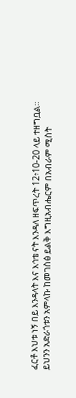ፈርቶ እህቱ ነኝ በይ እንዳላት እና እኅቴ ናት እንዳለ ዘፍጥረት 12፥10-20 ላይ ተዘግቧል።
ይህንን አድራጎቱን አምላኩ ከመገስፅ ይልቅ እግዚአብሔርም በአብራም ሚስት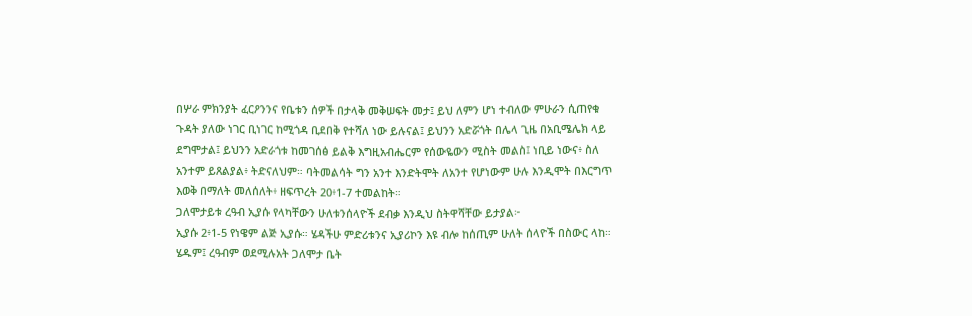በሦራ ምክንያት ፈርዖንንና የቤቱን ሰዎች በታላቅ መቅሠፍት መታ፤ ይህ ለምን ሆነ ተብለው ምሁራን ሲጠየቁ ጉዳት ያለው ነገር ቢነገር ከሚጎዳ ቢደበቅ የተሻለ ነው ይሉናል፤ ይህንን አድሯጎት በሌላ ጊዜ በአቢሜሌክ ላይ ደግሞታል፤ ይህንን አድራጎቱ ከመገሰፅ ይልቅ እግዚአብሔርም የሰውዬውን ሚስት መልስ፤ ነቢይ ነውና፥ ስለ አንተም ይጸልያል፥ ትድናለህም። ባትመልሳት ግን አንተ እንድትሞት ለአንተ የሆነውም ሁሉ እንዲሞት በእርግጥ እወቅ በማለት መለሰለት፥ ዘፍጥረት 20፥1-7 ተመልከት።
ጋለሞታይቱ ረዓብ ኢያሱ የላካቸውን ሁለቱንሰላዮች ደብቃ እንዲህ ስትዋሻቸው ይታያል፦
ኢያሱ 2፥1-5 የነዌም ልጅ ኢያሱ። ሄዳችሁ ምድሪቱንና ኢያሪኮን እዩ ብሎ ከሰጢም ሁለት ሰላዮች በስውር ላከ። ሄዱም፤ ረዓብም ወደሚሉአት ጋለሞታ ቤት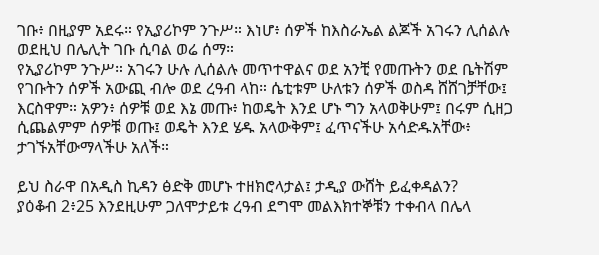ገቡ፥ በዚያም አደሩ። የኢያሪኮም ንጉሥ። እነሆ፥ ሰዎች ከእስራኤል ልጆች አገሩን ሊሰልሉ ወደዚህ በሌሊት ገቡ ሲባል ወሬ ሰማ።
የኢያሪኮም ንጉሥ። አገሩን ሁሉ ሊሰልሉ መጥተዋልና ወደ አንቺ የመጡትን ወደ ቤትሽም የገቡትን ሰዎች አውጪ ብሎ ወደ ረዓብ ላከ። ሴቲቱም ሁለቱን ሰዎች ወስዳ ሸሸገቻቸው፤ እርስዋም። አዎን፥ ሰዎቹ ወደ እኔ መጡ፥ ከወዴት እንደ ሆኑ ግን አላወቅሁም፤ በሩም ሲዘጋ ሲጨልምም ሰዎቹ ወጡ፤ ወዴት እንደ ሄዱ አላውቅም፤ ፈጥናችሁ አሳድዱአቸው፥ ታገኙአቸውማላችሁ አለች።

ይህ ስራዋ በአዲስ ኪዳን ፅድቅ መሆኑ ተዘክሮላታል፤ ታዲያ ውሸት ይፈቀዳልን?
ያዕቆብ 2፥25 እንደዚሁም ጋለሞታይቱ ረዓብ ደግሞ መልእክተኞቹን ተቀብላ በሌላ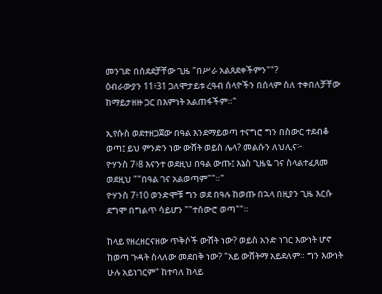መንገድ በሰደደቻቸው ጊዜ "በሥራ አልጸደቀችምን""?
ዕብራውያን 11፥31 ጋለሞታይቱ ረዓብ ሰላዮችን በሰላም ስለ ተቀበለቻቸው ከማይታዘዙ ጋር በእምነት አልጠፋችም።"

ኢየሱስ ወደተዘጋጀው በዓል እንደማይወጣ ተናግሮ ግን በስውር ተደብቆ ወጣ፤ ይህ ምንድን ነው ውሸት ወይስ ሌላ? መልሱን ለህሊና፦
ዮሃንስ 7፥8 እናንተ ወደዚህ በዓል ውጡ፤ እኔስ ጊዜዬ ገና ስላልተፈጸመ ወደዚህ ""በዓል ገና አልወጣም""።"
ዮሃንስ 7፥10 ወንድሞቹ ግን ወደ በዓሉ ከወጡ በኋላ በዚያን ጊዜ እርሱ ደግሞ በግልጥ ሳይሆን ""ተሰውሮ ወጣ""።

ከላይ የዘረዘርናዘው ጥቅሶች ውሸት ነው? ወይስ አንድ ነገር እውነት ሆኖ ከወጣ ጉዳት ስላለው መደበቅ ነው? "አይ ውሸትማ አይደለም። ግን እውነት ሁሉ አይነገርም" ከተባለ ከላይ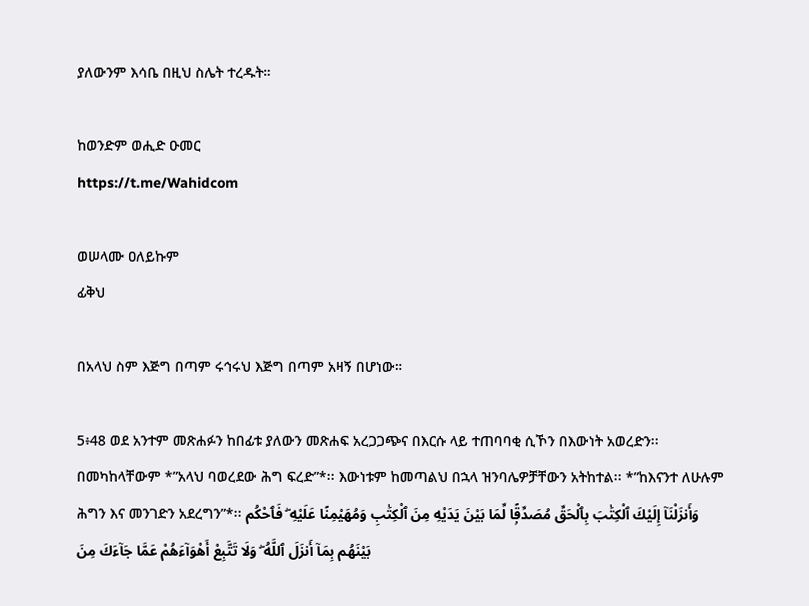ያለውንም እሳቤ በዚህ ስሌት ተረዱት።

ከወንድም ወሒድ ዑመር
https://t.me/Wahidcom

ወሠላሙ ዐለይኩም
ፊቅህ

በአላህ ስም እጅግ በጣም ሩኅሩህ እጅግ በጣም አዛኝ በሆነው።

5፥48 ወደ አንተም መጽሐፉን ከበፊቱ ያለውን መጽሐፍ አረጋጋጭና በእርሱ ላይ ተጠባባቂ ሲኾን በእውነት አወረድን፡፡ በመካከላቸውም *”አላህ ባወረደው ሕግ ፍረድ”*፡፡ እውነቱም ከመጣልህ በኋላ ዝንባሌዎቻቸውን አትከተል፡፡ *”ከእናንተ ለሁሉም ሕግን እና መንገድን አደረግን”*፡፡ وَأَنزَلْنَآ إِلَيْكَ ٱلْكِتَٰبَ بِٱلْحَقِّ مُصَدِّقًۭا لِّمَا بَيْنَ يَدَيْهِ مِنَ ٱلْكِتَٰبِ وَمُهَيْمِنًا عَلَيْهِ ۖ فَٱحْكُم بَيْنَهُم بِمَآ أَنزَلَ ٱللَّهُ ۖ وَلَا تَتَّبِعْ أَهْوَآءَهُمْ عَمَّا جَآءَكَ مِنَ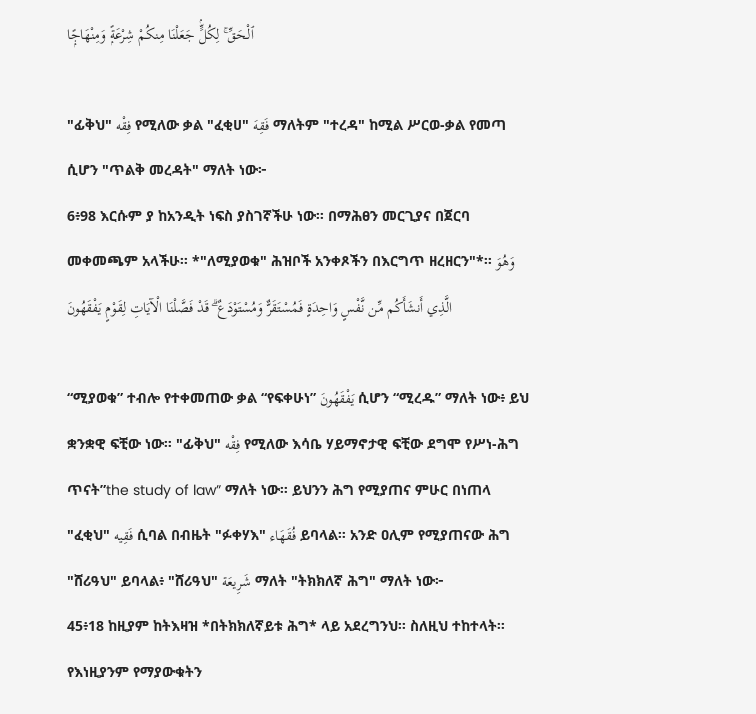ٱلْحَقِّ ۚ لِكُلٍّۢ جَعَلْنَا مِنكُمْ شِرْعَةًۭ وَمِنْهَاجًۭا

"ፊቅህ" فِقْه የሚለው ቃል "ፈቂሀ" فَقِهَ ማለትም "ተረዳ" ከሚል ሥርወ-ቃል የመጣ ሲሆን "ጥልቅ መረዳት" ማለት ነው፦
6፥98 እርሱም ያ ከአንዲት ነፍስ ያስገኛችሁ ነው፡፡ በማሕፀን መርጊያና በጀርባ መቀመጫም አላችሁ፡፡ *"ለሚያወቁ" ሕዝቦች አንቀጾችን በእርግጥ ዘረዘርን"*፡፡ وَهُوَ الَّذِي أَنشَأَكُم مِّن نَّفْسٍ وَاحِدَةٍ فَمُسْتَقَرٌّ وَمُسْتَوْدَعٌ ۗ قَدْ فَصَّلْنَا الْآيَاتِ لِقَوْمٍ يَفْقَهُونَ

“ሚያወቁ” ተብሎ የተቀመጠው ቃል “የፍቀሁነ” يَفْقَهُونَ ሲሆን “ሚረዱ” ማለት ነው፥ ይህ ቋንቋዊ ፍቺው ነው። "ፊቅህ" فِقْه የሚለው እሳቤ ሃይማኖታዊ ፍቺው ደግሞ የሥነ-ሕግ ጥናት”the study of law” ማለት ነው። ይህንን ሕግ የሚያጠና ምሁር በነጠላ "ፈቂህ" فَقِيه ሲባል በብዜት "ፉቀሃእ" فُقَهَاء ይባላል። አንድ ዐሊም የሚያጠናው ሕግ "ሸሪዓህ" ይባላል፥ "ሸሪዓህ" شَرِيعَة ማለት "ትክክለኛ ሕግ" ማለት ነው፦
45፥18 ከዚያም ከትእዛዝ *በትክክለኛይቱ ሕግ* ላይ አደረግንህ፡፡ ስለዚህ ተከተላት፡፡ የእነዚያንም የማያውቁትን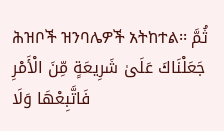ሕዝቦች ዝንባሌዎች አትከተል፡፡ ثُمَّ جَعَلْنَاكَ عَلَىٰ شَرِيعَةٍ مِّنَ الْأَمْرِ فَاتَّبِعْهَا وَلَا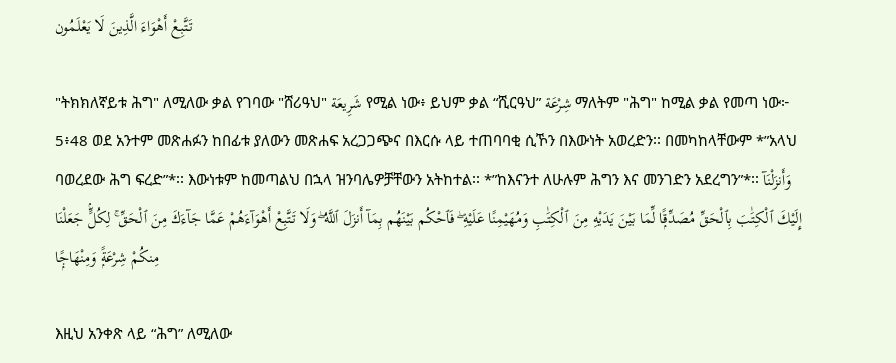تَتَّبِعْ أَهْوَاءَ الَّذِينَ لَا يَعْلَمُون

"ትክክለኛይቱ ሕግ" ለሚለው ቃል የገባው "ሸሪዓህ" شَرِيعَة የሚል ነው፥ ይህም ቃል “ሺርዓህ” شِرْعَة ማለትም "ሕግ" ከሚል ቃል የመጣ ነው፦
5፥48 ወደ አንተም መጽሐፉን ከበፊቱ ያለውን መጽሐፍ አረጋጋጭና በእርሱ ላይ ተጠባባቂ ሲኾን በእውነት አወረድን፡፡ በመካከላቸውም *”አላህ ባወረደው ሕግ ፍረድ”*፡፡ እውነቱም ከመጣልህ በኋላ ዝንባሌዎቻቸውን አትከተል፡፡ *”ከእናንተ ለሁሉም ሕግን እና መንገድን አደረግን”*፡፡ وَأَنزَلْنَآ إِلَيْكَ ٱلْكِتَٰبَ بِٱلْحَقِّ مُصَدِّقًۭا لِّمَا بَيْنَ يَدَيْهِ مِنَ ٱلْكِتَٰبِ وَمُهَيْمِنًا عَلَيْهِ ۖ فَٱحْكُم بَيْنَهُم بِمَآ أَنزَلَ ٱللَّهُ ۖ وَلَا تَتَّبِعْ أَهْوَآءَهُمْ عَمَّا جَآءَكَ مِنَ ٱلْحَقِّ ۚ لِكُلٍّۢ جَعَلْنَا مِنكُمْ شِرْعَةًۭ وَمِنْهَاجًۭا

እዚህ አንቀጽ ላይ “ሕግ” ለሚለው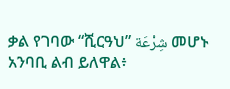ቃል የገባው “ሺርዓህ” شِرْعَة መሆኑ አንባቢ ልብ ይለዋል፥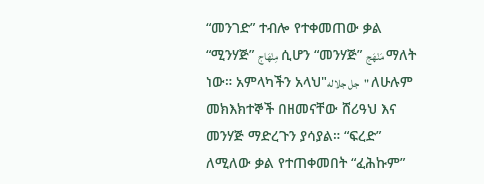“መንገድ” ተብሎ የተቀመጠው ቃል “ሚንሃጅ” مِنْهَاج ሲሆን “መንሃጅ” مَنْهَج ማለት ነው። አምላካችን አላህ"جل جلاله" ለሁሉም መክእክተኞች በዘመናቸው ሸሪዓህ እና መንሃጅ ማድረጉን ያሳያል። “ፍረድ” ለሚለው ቃል የተጠቀመበት “ፈሕኩም”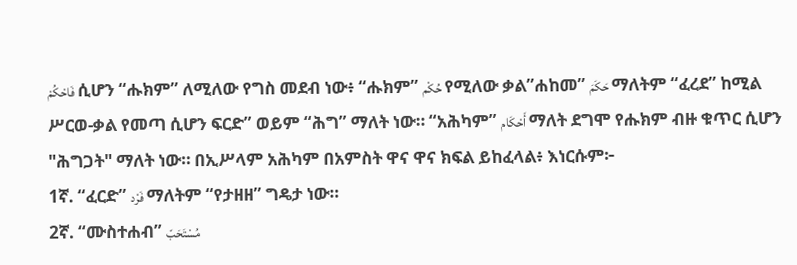فَاحْكُمْ ሲሆን “ሑክም” ለሚለው የግስ መደብ ነው፥ “ሑክም” حُكْم የሚለው ቃል”ሐከመ” حَكَمَ ማለትም “ፈረደ” ከሚል ሥርወ-ቃል የመጣ ሲሆን ፍርድ” ወይም “ሕግ” ማለት ነው። “አሕካም” أَحْكَام ማለት ደግሞ የሑክም ብዙ ቁጥር ሲሆን "ሕግጋት" ማለት ነው። በኢሥላም አሕካም በአምስት ዋና ዋና ክፍል ይከፈላል፥ እነርሱም፦
1ኛ. “ፈርድ” فَرْد ማለትም “የታዘዘ” ግዴታ ነው።
2ኛ. “ሙስተሐብ” مُسْتَحَبّ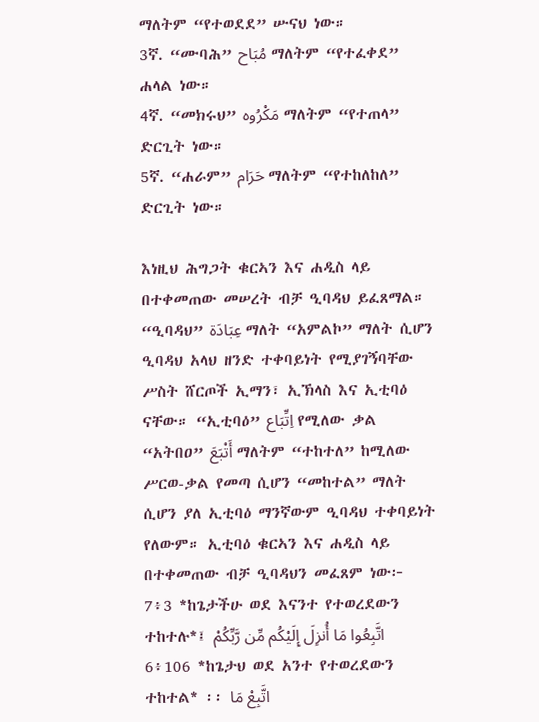ማለትም “የተወደደ” ሡናህ ነው።
3ኛ. “ሙባሕ” مُبَاح‌‌ ማለትም “የተፈቀደ” ሐላል ነው።
4ኛ. “መክሩህ” مَكْرُوه ማለትም “የተጠላ” ድርጊት ነው።
5ኛ. “ሐራም” حَرَام ማለትም “የተከለከለ” ድርጊት ነው።

እነዚህ ሕግጋት ቁርኣን እና ሐዲስ ላይ በተቀመጠው መሠረት ብቻ ዒባዳህ ይፈጸማል። “ዒባዳህ” عِبَادَة ማለት “አምልኮ” ማለት ሲሆን ዒባዳህ አላህ ዘንድ ተቀባይነት የሚያገኝባቸው ሥስት ሸርጦች ኢማን፣ ኢኽላስ እና ኢቲባዕ ናቸው። “ኢቲባዕ” اِتِّبَاع የሚለው ቃል “አትበዐ” أَتْبَعَ ማለትም “ተከተለ” ከሚለው ሥርወ-ቃል የመጣ ሲሆን “መከተል” ማለት ሲሆን ያለ ኢቲባዕ ማንኛውም ዒባዳህ ተቀባይነት የለውም። ኢቲባዕ ቁርኣን እና ሐዲስ ላይ በተቀመጠው ብቻ ዒባዳህን መፈጸም ነው፦
7፥3 *ከጌታችሁ ወደ እናንተ የተወረደውን ተከተሉ*፤ اتَّبِعُوا مَا أُنزِلَ إِلَيْكُم مِّن رَّبِّكُمْ
6፥106 *ከጌታህ ወደ አንተ የተወረደውን ተከተል* ፡፡ اتَّبِعْ مَا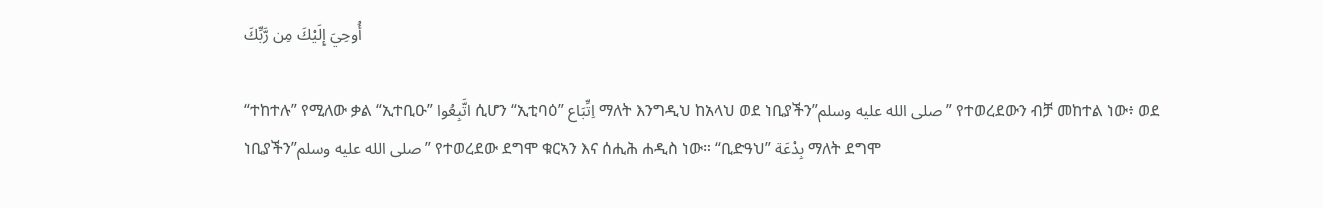أُوحِيَ إِلَيْكَ مِن رَّبِّكَ

“ተከተሉ” የሚለው ቃል “ኢተቢዑ” اتَّبِعُوا ሲሆን “ኢቲባዕ” اِتِّبَاع ማለት እንግዲህ ከአላህ ወደ ነቢያችን”صلى الله عليه وسلم” የተወረደውን ብቻ መከተል ነው፥ ወደ ነቢያችን”صلى الله عليه وسلم” የተወረደው ደግሞ ቁርኣን እና ሰሒሕ ሐዲስ ነው። “ቢድዓህ” بِدْعَة ማለት ደግሞ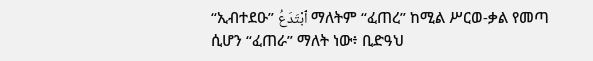“ኢብተደዑ” ٱبْتَدَعُ ማለትም “ፈጠረ” ከሚል ሥርወ-ቃል የመጣ ሲሆን “ፈጠራ” ማለት ነው፥ ቢድዓህ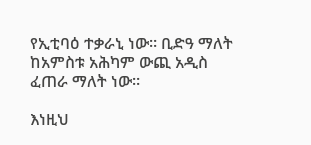የኢቲባዕ ተቃራኒ ነው። ቢድዓ ማለት ከአምስቱ አሕካም ውጪ አዲስ ፈጠራ ማለት ነው።

እነዚህ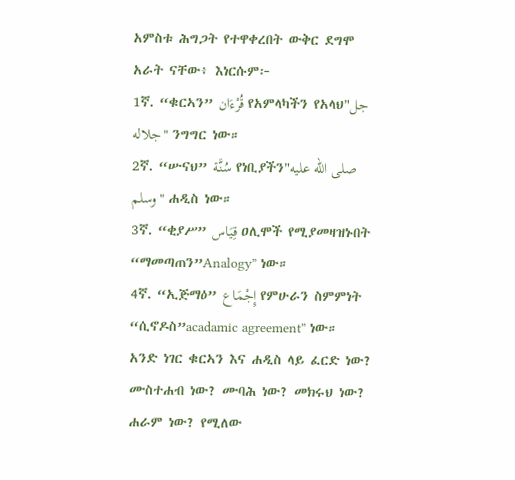አምስቱ ሕግጋት የተዋቀረበት ውቅር ደግሞ አራት ናቸው፥ እነርሱም፦
1ኛ. “ቁርኣን” قُرْءَان የአምላካችን የአላህ"جل جلاله" ንግግር ነው።
2ኛ. “ሡናህ” سُنَّة የነቢያችን"صلى الله عليه وسلم" ሐዲስ ነው።
3ኛ. “ቂያሥ” قِيَاس ዐሊሞች የሚያመዛዝኑበት “ማመጣጠን”Analogy” ነው።
4ኛ. “ኢጅማዕ” إِجْمَاع የምሁራን ስምምነት “ሲኖዶስ”acadamic agreement” ነው።
አንድ ነገር ቁርኣን እና ሐዲስ ላይ ፈርድ ነው? ሙስተሐብ ነው? ሙባሕ ነው? መክሩህ ነው? ሐራም ነው? የሚለው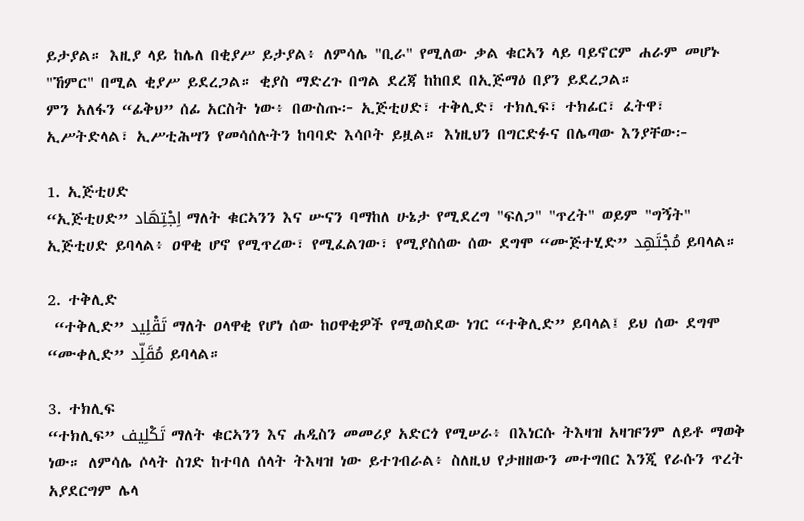ይታያል። እዚያ ላይ ከሌለ በቂያሥ ይታያል፥ ለምሳሌ "ቢራ" የሚለው ቃል ቁርኣን ላይ ባይኖርም ሐራም መሆኑ "ኸምር" በሚል ቂያሥ ይደረጋል። ቂያስ ማድረጉ በግል ደረጃ ከከበደ በኢጅማዕ በያን ይደረጋል።
ምን አለፋን “ፊቅህ” ሰፊ አርስት ነው፥ በውስጡ፦ ኢጅቲሀድ፣ ተቅሊድ፣ ተክሊፍ፣ ተክፊር፣ ፈትዋ፣ ኢሥትድላል፣ ኢሥቲሕሣን የመሳሰሉትን ከባባድ እሳቦት ይዟል። እነዚህን በግርድፉና በሌጣው እንያቸው፦

1. ኢጅቲሀድ
“ኢጅቲሀድ” اِجْتِهَاد ማለት ቁርኣንን እና ሡናን ባማከለ ሁኔታ የሚደረግ "ፍለጋ" "ጥረት" ወይም "ግኝት" ኢጅቲሀድ ይባላል፥ ዐዋቂ ሆኖ የሚጥረው፣ የሚፈልገው፣ የሚያስሰው ሰው ደግሞ “ሙጅተሂድ” مُجْتَهِد ይባላል።

2. ተቅሊድ
 “ተቅሊድ” تَقْلِيد ማለት ዐላዋቂ የሆነ ሰው ከዐዋቂዎች የሚወስደው ነገር “ተቅሊድ” ይባላል፤ ይህ ሰው ደግሞ “ሙቀሊድ” مُقَلِّد ይባላል።

3. ተክሊፍ
“ተክሊፍ” تَكْلِيف ማለት ቁርኣንን እና ሐዲስን መመሪያ አድርጎ የሚሠራ፥ በእነርሱ ትእዛዝ አዛዡንም ለይቶ ማወቅ ነው። ለምሳሌ ሶላት ስገድ ከተባለ ሰላት ትእዛዝ ነው ይተገብራል፥ ስለዚህ የታዘዘውን መተግበር እንጂ የራሱን ጥረት አያደርግም ሌላ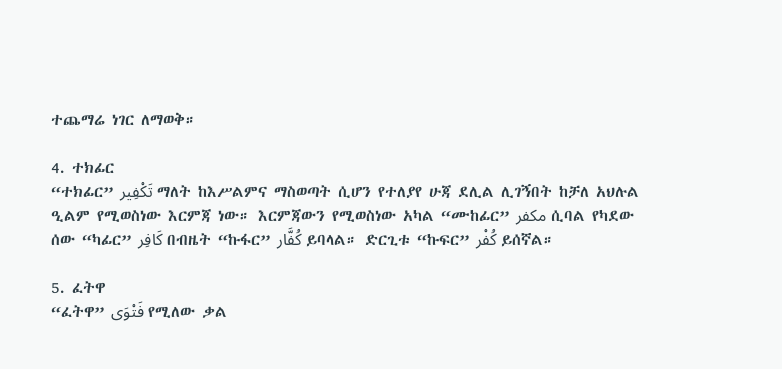ተጨማሬ ነገር ለማወቅ።

4. ተክፊር
“ተክፊር” تَكْفِير ማለት ከእሥልምና ማስወጣት ሲሆን የተለያየ ሁጃ ደሊል ሊገኝበት ከቻለ አህሉል ዒልም የሚወስነው እርምጃ ነው። እርምጃውን የሚወስነው አካል “ሙከፊር” مكفر‌ ሲባል የካደው ሰው “ካፊር” كَافِر በብዜት “ኩፋር” كُفَّار ይባላል። ድርጊቱ “ኩፍር” كُفْر ይሰኛል።

5. ፈትዋ
“ፈትዋ” فَتْوَى የሚለው ቃል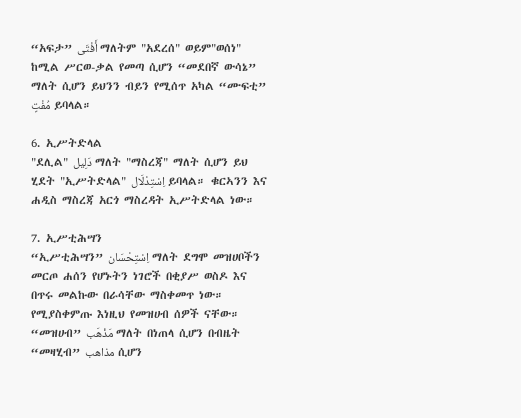“አፍታ” أَفْتَى ማለትም "አደረሰ" ወይም"ወሰነ" ከሚል ሥርወ-ቃል የመጣ ሲሆን “መደበኛ ውሳኔ” ማለት ሲሆን ይህንን ብይን የሚሰጥ አካል “ሙፍቲ” مُفْتٍ ይባላል።

6. ኢሥትድላል
"ደሊል" دَلِيل ማለት "ማስረጃ" ማለት ሲሆን ይህ ሂደት "ኢሥትድላል" اِسْتِدْلَال ይባላል። ቁርኣንን እና ሐዲስ ማስረጃ አርጎ ማስረዳት ኢሥትድላል ነው።

7. ኢሥቲሕሣን
“ኢሥቲሕሣን” اِسْتِحْسَان ማለት ደግሞ መዝሀቦችን መርጦ ሐሰን የሆኑትን ነገሮች በቂያሥ ወስዶ እና በጥሩ መልኩው በራሳቸው ማስቀመጥ ነው። የሚያስቀምጡ እነዚህ የመዝሀብ ሰዎች ናቸው። “መዝሀብ” مَذْهَب ማለት በነጠላ ሲሆን በብዜት “መዛሂብ” مذاهب ሲሆን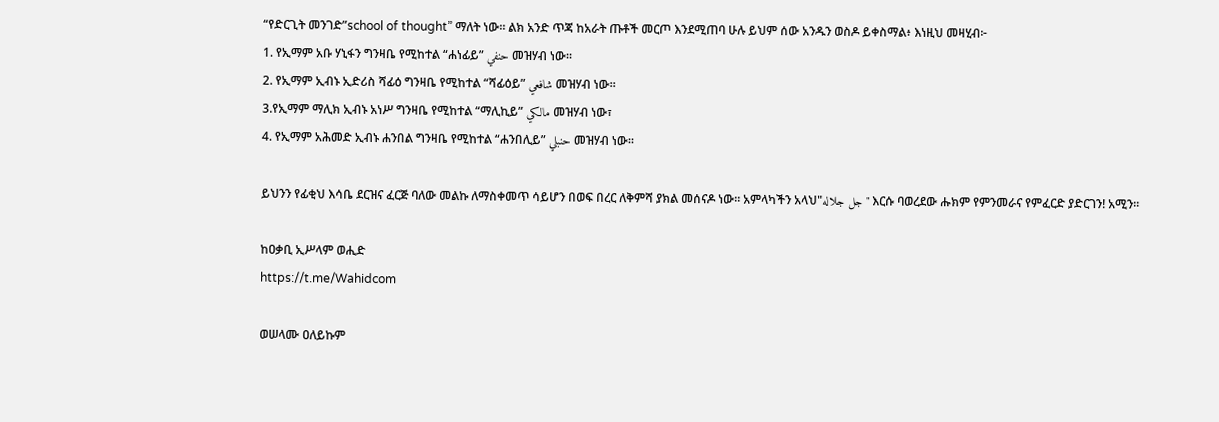“የድርጊት መንገድ”school of thought” ማለት ነው። ልክ አንድ ጥጃ ከአራት ጡቶች መርጦ እንደሚጠባ ሁሉ ይህም ሰው አንዱን ወስዶ ይቀስማል፥ እነዚህ መዛሂብ፦
1. የኢማም አቡ ሃኒፋን ግንዛቤ የሚከተል “ሐነፊይ” حنفي‌ መዝሃብ ነው።
2. የኢማም ኢብኑ ኢድሪስ ሻፊዕ ግንዛቤ የሚከተል “ሻፊዕይ” شافعي‌ መዝሃብ ነው።
3.የኢማም ማሊክ ኢብኑ አነሥ ግንዛቤ የሚከተል “ማሊኪይ” مالكي‌ መዝሃብ ነው፣
4. የኢማም አሕመድ ኢብኑ ሐንበል ግንዛቤ የሚከተል “ሐንበሊይ” حنبلي መዝሃብ ነው።

ይህንን የፊቂህ እሳቤ ደርዝና ፈርጅ ባለው መልኩ ለማስቀመጥ ሳይሆን በወፍ በረር ለቅምሻ ያክል መሰናዶ ነው። አምላካችን አላህ"جل جلاله" እርሱ ባወረደው ሑክም የምንመራና የምፈርድ ያድርገን! አሚን።

ከዐቃቢ ኢሥላም ወሒድ
https://t.me/Wahidcom

ወሠላሙ ዐለይኩም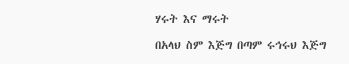ሃሩት እና ማሩት

በአላህ ስም እጅግ በጣም ሩኅሩህ እጅግ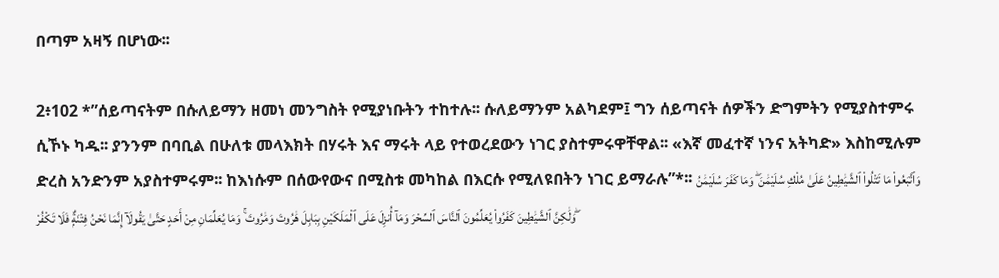በጣም አዛኝ በሆነው፡፡

2፥102 *”ሰይጣናትም በሱለይማን ዘመነ መንግስት የሚያነቡትን ተከተሉ፡፡ ሱለይማንም አልካደም፤ ግን ሰይጣናት ሰዎችን ድግምትን የሚያስተምሩ ሲኾኑ ካዱ፡፡ ያንንም በባቢል በሁለቱ መላእክት በሃሩት እና ማሩት ላይ የተወረደውን ነገር ያስተምሩዋቸዋል፡፡ «እኛ መፈተኛ ነንና አትካድ» እስከሚሉም ድረስ አንድንም አያስተምሩም፡፡ ከእነሱም በሰውየውና በሚስቱ መካከል በእርሱ የሚለዩበትን ነገር ይማራሉ”*፡፡ وَٱتَّبَعُوا۟ مَا تَتْلُوا۟ ٱلشَّيَٰطِينُ عَلَىٰ مُلْكِ سُلَيْمَٰنَ ۖ وَمَا كَفَرَ سُلَيْمَٰنُ وَلَٰكِنَّ ٱلشَّيَٰطِينَ كَفَرُوا۟ يُعَلِّمُونَ ٱلنَّاسَ ٱلسِّحْرَ وَمَآ أُنزِلَ عَلَى ٱلْمَلَكَيْنِ بِبَابِلَ هَٰرُوتَ وَمَٰرُوتَ ۚ وَمَا يُعَلِّمَانِ مِنْ أَحَدٍ حَتَّىٰ يَقُولَآ إِنَّمَا نَحْنُ فِتْنَةٌۭ فَلَا تَكْفُرْ ۖ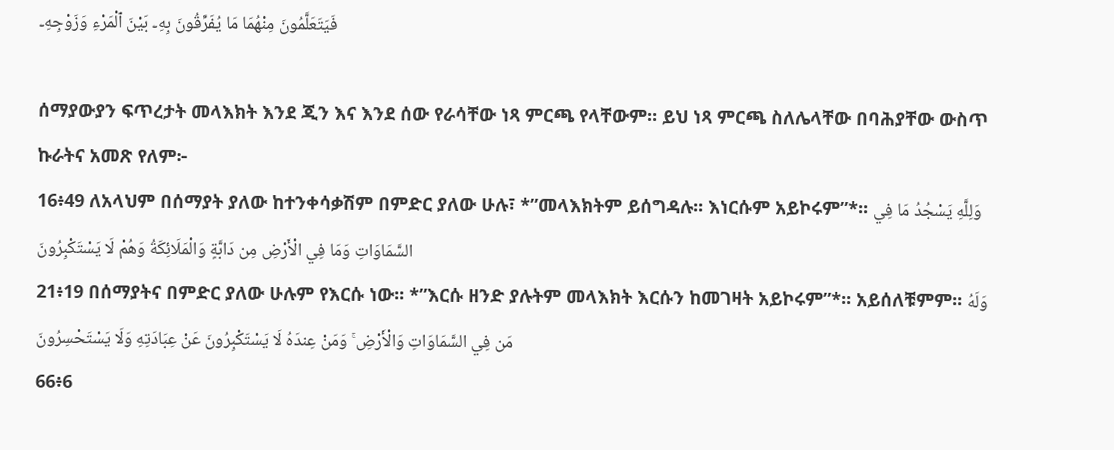فَيَتَعَلَّمُونَ مِنْهُمَا مَا يُفَرِّقُونَ بِهِۦ بَيْنَ ٱلْمَرْءِ وَزَوْجِهِۦ

ሰማያውያን ፍጥረታት መላእክት እንደ ጂን እና እንደ ሰው የራሳቸው ነጻ ምርጫ የላቸውም። ይህ ነጻ ምርጫ ስለሌላቸው በባሕያቸው ውስጥ ኩራትና አመጽ የለም፦
16፥49 ለአላህም በሰማያት ያለው ከተንቀሳቃሽም በምድር ያለው ሁሉ፣ *”መላእክትም ይሰግዳሉ፡፡ እነርሱም አይኮሩም”*፡፡ وَلِلَّهِ يَسْجُدُ مَا فِي السَّمَاوَاتِ وَمَا فِي الْأَرْضِ مِن دَابَّةٍ وَالْمَلَائِكَةُ وَهُمْ لَا يَسْتَكْبِرُونَ
21፥19 በሰማያትና በምድር ያለው ሁሉም የእርሱ ነው፡፡ *”እርሱ ዘንድ ያሉትም መላእክት እርሱን ከመገዛት አይኮሩም”*፡፡ አይሰለቹምም፡፡ وَلَهُ مَن فِي السَّمَاوَاتِ وَالْأَرْضِ ۚ وَمَنْ عِندَهُ لَا يَسْتَكْبِرُونَ عَنْ عِبَادَتِهِ وَلَا يَسْتَحْسِرُونَ
66፥6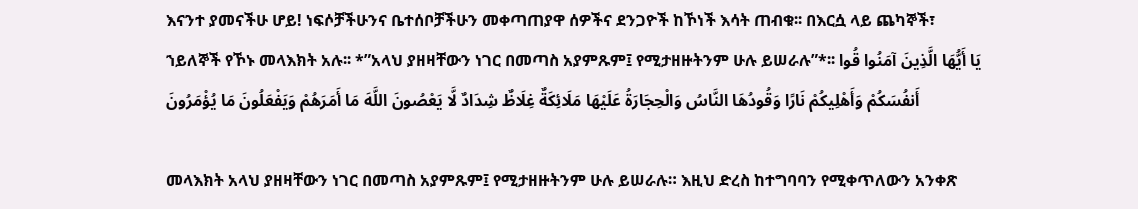እናንተ ያመናችሁ ሆይ! ነፍሶቻችሁንና ቤተሰቦቻችሁን መቀጣጠያዋ ሰዎችና ደንጋዮች ከኾነች እሳት ጠብቁ፡፡ በእርሷ ላይ ጨካኞች፣ ኀይለኞች የኾኑ መላእክት አሉ፡፡ *”አላህ ያዘዛቸውን ነገር በመጣስ አያምጹም፤ የሚታዘዙትንም ሁሉ ይሠራሉ”*፡፡ يَا أَيُّهَا الَّذِينَ آمَنُوا قُوا أَنفُسَكُمْ وَأَهْلِيكُمْ نَارًا وَقُودُهَا النَّاسُ وَالْحِجَارَةُ عَلَيْهَا مَلَائِكَةٌ غِلَاظٌ شِدَادٌ لَّا يَعْصُونَ اللَّهَ مَا أَمَرَهُمْ وَيَفْعَلُونَ مَا يُؤْمَرُونَ

መላእክት አላህ ያዘዛቸውን ነገር በመጣስ አያምጹም፤ የሚታዘዙትንም ሁሉ ይሠራሉ። እዚህ ድረስ ከተግባባን የሚቀጥለውን አንቀጽ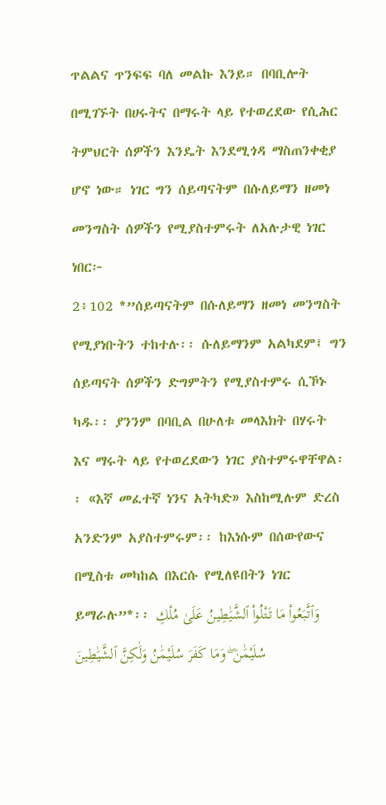ጥልልና ጥንፍፍ ባለ መልኩ እንይ። በባቢሎት በሚገኙት በሀሩትና በማሩት ላይ የተወረደው የሲሕር ትምህርት ሰዎችን እንዴት እንደሚጎዳ ማስጠንቀቂያ ሆኖ ነው። ነገር ግን ሰይጣናትም በሱለይማን ዘመነ መንግስት ሰዎችን የሚያስተምሩት ለአሉታዊ ነገር ነበር፦
2፥102 *”ሰይጣናትም በሱለይማን ዘመነ መንግስት የሚያነቡትን ተከተሉ፡፡ ሱለይማንም አልካደም፤ ግን ሰይጣናት ሰዎችን ድግምትን የሚያስተምሩ ሲኾኑ ካዱ፡፡ ያንንም በባቢል በሁለቱ መላእክት በሃሩት እና ማሩት ላይ የተወረደውን ነገር ያስተምሩዋቸዋል፡፡ «እኛ መፈተኛ ነንና አትካድ» እስከሚሉም ድረስ አንድንም አያስተምሩም፡፡ ከእነሱም በሰውየውና በሚስቱ መካከል በእርሱ የሚለዩበትን ነገር ይማራሉ”*፡፡ وَٱتَّبَعُوا۟ مَا تَتْلُوا۟ ٱلشَّيَٰطِينُ عَلَىٰ مُلْكِ سُلَيْمَٰنَ ۖ وَمَا كَفَرَ سُلَيْمَٰنُ وَلَٰكِنَّ ٱلشَّيَٰطِينَ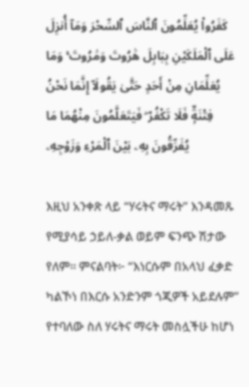كَفَرُوا۟ يُعَلِّمُونَ ٱلنَّاسَ ٱلسِّحْرَ وَمَآ أُنزِلَ عَلَى ٱلْمَلَكَيْنِ بِبَابِلَ هَٰرُوتَ وَمَٰرُوتَ ۚ وَمَا يُعَلِّمَانِ مِنْ أَحَدٍ حَتَّىٰ يَقُولَآ إِنَّمَا نَحْنُ فِتْنَةٌۭ فَلَا تَكْفُرْ ۖ فَيَتَعَلَّمُونَ مِنْهُمَا مَا يُفَرِّقُونَ بِهِۦ بَيْنَ ٱلْمَرْءِ وَزَوْجِهِۦ

እዚህ አንቀጽ ላይ “ሃሩትና ማሩት” እንዳመጹ የሚያሳይ ኃይለ-ቃል ወይም ፍንጭ ሽታው የለም። ምናልባት፦ “እነርሱም በአላህ ፈቃድ ካልኾነ በእርሱ አንድንም ጎጂዎች አይደሉም” የተባለው ስለ ሃሩትና ማሩት መስሏችሁ ከሆነ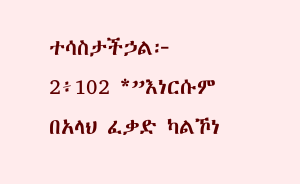ተሳስታችኃል፦
2፥102 *”እነርሱም በአላህ ፈቃድ ካልኾነ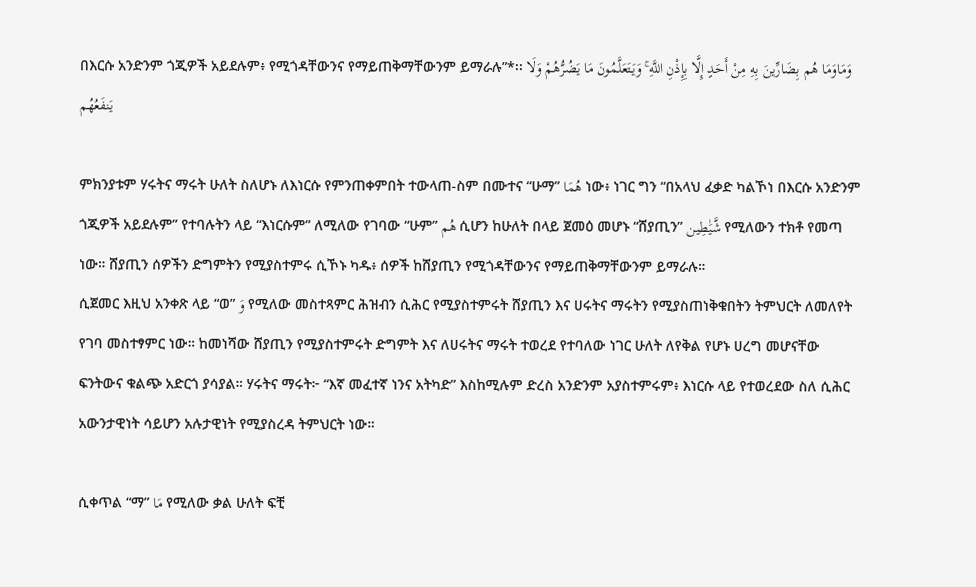በእርሱ አንድንም ጎጂዎች አይደሉም፥ የሚጎዳቸውንና የማይጠቅማቸውንም ይማራሉ”*፡፡ وَمَاوَمَا هُم بِضَارِّينَ بِهِ مِنْ أَحَدٍ إِلَّا بِإِذْنِ اللَّهِ ۚ وَيَتَعَلَّمُونَ مَا يَضُرُّهُمْ وَلَا يَنفَعُهُم

ምክንያቱም ሃሩትና ማሩት ሁለት ስለሆኑ ለእነርሱ የምንጠቀምበት ተውላጠ-ስም በሙተና “ሁማ” هُمَا ነው፥ ነገር ግን “በአላህ ፈቃድ ካልኾነ በእርሱ አንድንም ጎጂዎች አይደሉም” የተባሉትን ላይ “እነርሱም” ለሚለው የገባው “ሁም” هُم ሲሆን ከሁለት በላይ ጀመዕ መሆኑ “ሸያጢን” شَّيَٰطِين የሚለውን ተክቶ የመጣ ነው። ሸያጢን ሰዎችን ድግምትን የሚያስተምሩ ሲኾኑ ካዱ፥ ሰዎች ከሸያጢን የሚጎዳቸውንና የማይጠቅማቸውንም ይማራሉ።
ሲጀመር እዚህ አንቀጽ ላይ “ወ” وَ የሚለው መስተጻምር ሕዝብን ሲሕር የሚያስተምሩት ሸያጢን እና ሀሩትና ማሩትን የሚያስጠነቅቁበትን ትምህርት ለመለየት የገባ መስተፃምር ነው። ከመነሻው ሸያጢን የሚያስተምሩት ድግምት እና ለሀሩትና ማሩት ተወረደ የተባለው ነገር ሁለት ለየቅል የሆኑ ሀረግ መሆናቸው ፍንትውና ቁልጭ አድርጎ ያሳያል። ሃሩትና ማሩት፦ “እኛ መፈተኛ ነንና አትካድ” እስከሚሉም ድረስ አንድንም አያስተምሩም፥ እነርሱ ላይ የተወረደው ስለ ሲሕር አውንታዊነት ሳይሆን አሉታዊነት የሚያስረዳ ትምህርት ነው።

ሲቀጥል “ማ” مَا የሚለው ቃል ሁለት ፍቺ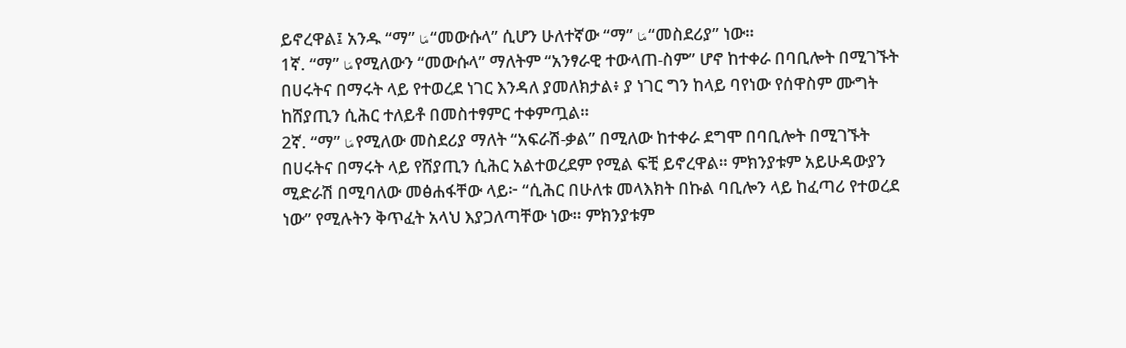ይኖረዋል፤ አንዱ “ማ” مَا “መውሱላ” ሲሆን ሁለተኛው “ማ” مَا “መስደሪያ” ነው።
1ኛ. “ማ” مَا የሚለውን “መውሱላ” ማለትም “አንፃራዊ ተውላጠ-ስም” ሆኖ ከተቀራ በባቢሎት በሚገኙት በሀሩትና በማሩት ላይ የተወረደ ነገር እንዳለ ያመለክታል፥ ያ ነገር ግን ከላይ ባየነው የሰዋስም ሙግት ከሸያጢን ሲሕር ተለይቶ በመስተፃምር ተቀምጧል።
2ኛ. “ማ” مَا የሚለው መስደሪያ ማለት “አፍራሽ-ቃል” በሚለው ከተቀራ ደግሞ በባቢሎት በሚገኙት በሀሩትና በማሩት ላይ የሸያጢን ሲሕር አልተወረደም የሚል ፍቺ ይኖረዋል። ምክንያቱም አይሁዳውያን ሚድራሽ በሚባለው መፅሐፋቸው ላይ፦ “ሲሕር በሁለቱ መላእክት በኩል ባቢሎን ላይ ከፈጣሪ የተወረደ ነው” የሚሉትን ቅጥፈት አላህ እያጋለጣቸው ነው። ምክንያቱም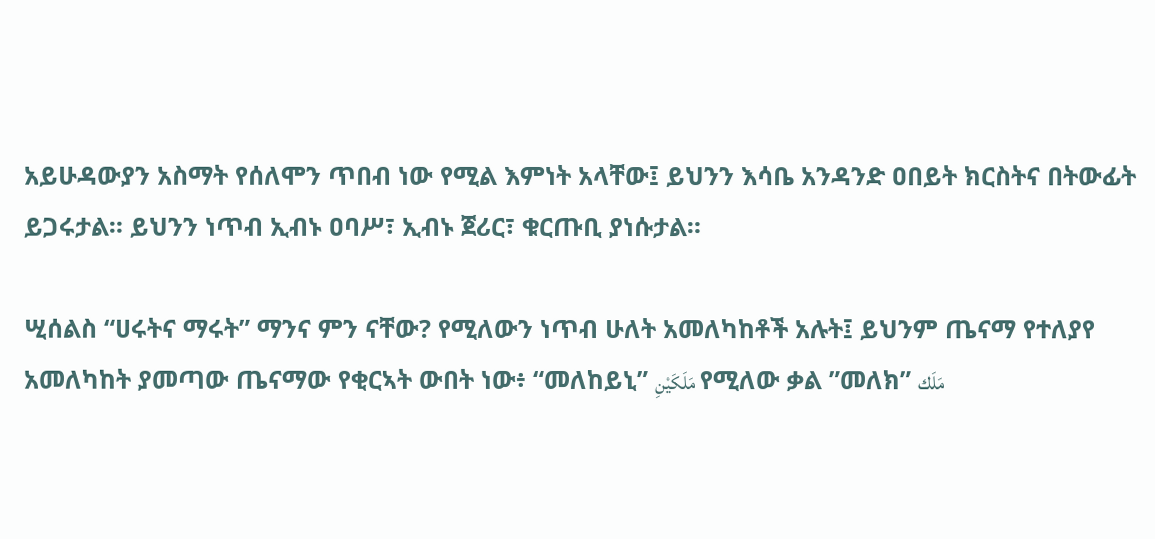አይሁዳውያን አስማት የሰለሞን ጥበብ ነው የሚል እምነት አላቸው፤ ይህንን እሳቤ አንዳንድ ዐበይት ክርስትና በትውፊት ይጋሩታል። ይህንን ነጥብ ኢብኑ ዐባሥ፣ ኢብኑ ጀሪር፣ ቁርጡቢ ያነሱታል።

ሢሰልስ “ሀሩትና ማሩት” ማንና ምን ናቸው? የሚለውን ነጥብ ሁለት አመለካከቶች አሉት፤ ይህንም ጤናማ የተለያየ አመለካከት ያመጣው ጤናማው የቂርኣት ውበት ነው፥ “መለከይኒ” مَلَكَيْنِ የሚለው ቃል ”መለክ” مَلَك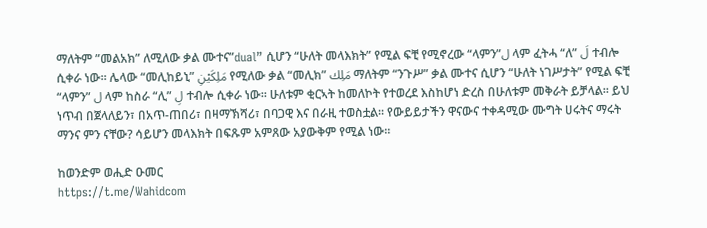ማለትም ”መልአክ” ለሚለው ቃል ሙተና”dual” ሲሆን “ሁለት መላእክት” የሚል ፍቺ የሚኖረው “ላምን”ل ላም ፈትሓ “ለ” لَ ተብሎ ሲቀራ ነው። ሌላው “መሊከይኒ” مَلِكَيْنِ የሚለው ቃል “መሊክ” مَلِك ማለትም “ንጉሥ” ቃል ሙተና ሲሆን “ሁለት ነገሥታት” የሚል ፍቺ “ላምን” ل ላም ከስራ “ሊ” لِ ተብሎ ሲቀራ ነው። ሁለቱም ቂርኣት ከመለኮት የተወረደ እስከሆነ ድረስ በሁለቱም መቅራት ይቻላል። ይህ ነጥብ በጀላለይን፣ በአጥ-ጠበሪ፣ በዛማኽሻሪ፣ በባጋዊ እና በራዚ ተወስቷል። የውይይታችን ዋናውና ተቀዳሚው ሙግት ሀሩትና ማሩት ማንና ምን ናቸው? ሳይሆን መላእክት በፍጹም አምጸው አያውቅም የሚል ነው።

ከወንድም ወሒድ ዑመር
https://t.me/Wahidcom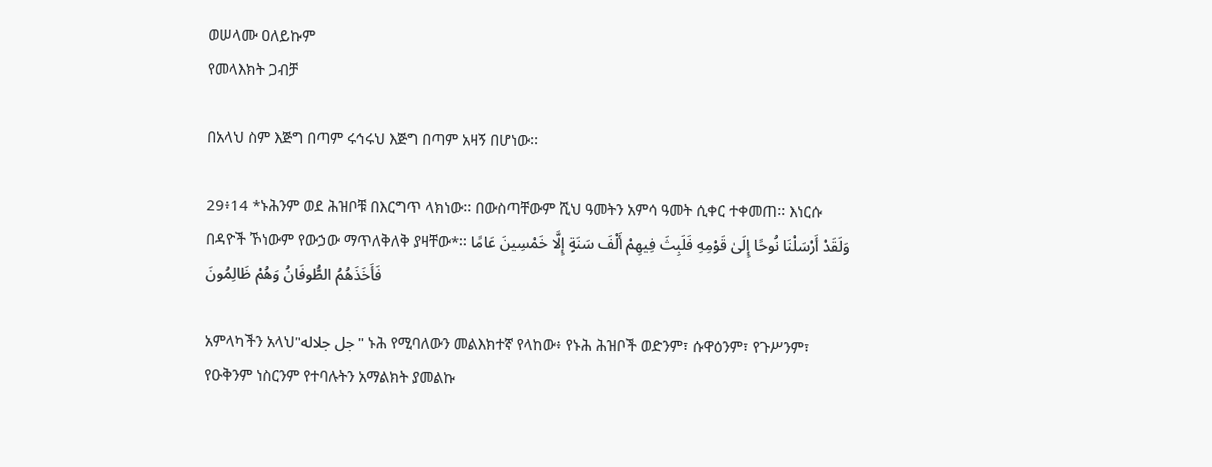ወሠላሙ ዐለይኩም
የመላእክት ጋብቻ

በአላህ ስም እጅግ በጣም ሩኅሩህ እጅግ በጣም አዛኝ በሆነው፡፡

29፥14 *ኑሕንም ወደ ሕዝቦቹ በእርግጥ ላክነው፡፡ በውስጣቸውም ሺህ ዓመትን አምሳ ዓመት ሲቀር ተቀመጠ፡፡ እነርሱ በዳዮች ኾነውም የውኃው ማጥለቅለቅ ያዛቸው*፡፡ وَلَقَدْ أَرْسَلْنَا نُوحًا إِلَىٰ قَوْمِهِ فَلَبِثَ فِيهِمْ أَلْفَ سَنَةٍ إِلَّا خَمْسِينَ عَامًا فَأَخَذَهُمُ الطُّوفَانُ وَهُمْ ظَالِمُونَ

አምላካችን አላህ"جل جلاله" ኑሕ የሚባለውን መልእክተኛ የላከው፥ የኑሕ ሕዝቦች ወድንም፣ ሱዋዕንም፣ የጉሥንም፣ የዑቅንም ነስርንም የተባሉትን አማልክት ያመልኩ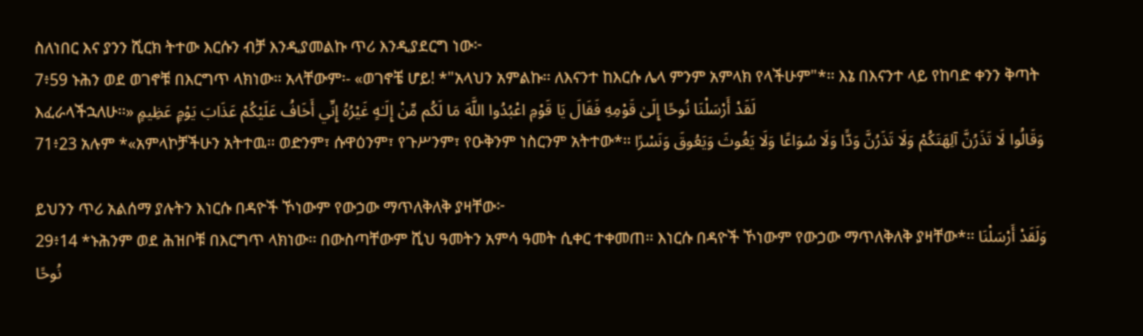ስለነበር እና ያንን ሺርክ ትተው እርሱን ብቻ እንዲያመልኩ ጥሪ እንዲያደርግ ነው፦
7፥59 ኑሕን ወደ ወገኖቹ በእርግጥ ላክነው፡፡ አላቸውም፡- «ወገኖቼ ሆይ! *"አላህን አምልኩ፡፡ ለእናንተ ከእርሱ ሌላ ምንም አምላክ የላችሁም"*፡፡ እኔ በእናንተ ላይ የከባድ ቀንን ቅጣት እፈራላችኋለሁ፡፡» لَقَدْ أَرْسَلْنَا نُوحًا إِلَىٰ قَوْمِهِ فَقَالَ يَا قَوْمِ اعْبُدُوا اللَّهَ مَا لَكُم مِّنْ إِلَـٰهٍ غَيْرُهُ إِنِّي أَخَافُ عَلَيْكُمْ عَذَابَ يَوْمٍ عَظِيمٍ
71፥23 አሉም *«አምላኮቻችሁን አትተዉ፡፡ ወድንም፣ ሱዋዕንም፣ የጉሥንም፣ የዑቅንም ነስርንም አትተው*፡፡ وَقَالُوا لَا تَذَرُنَّ آلِهَتَكُمْ وَلَا تَذَرُنَّ وَدًّا وَلَا سُوَاعًا وَلَا يَغُوثَ وَيَعُوقَ وَنَسْرًا

ይህንን ጥሪ አልሰማ ያሉትን እነርሱ በዳዮች ኾነውም የውኃው ማጥለቅለቅ ያዛቸው፦
29፥14 *ኑሕንም ወደ ሕዝቦቹ በእርግጥ ላክነው፡፡ በውስጣቸውም ሺህ ዓመትን አምሳ ዓመት ሲቀር ተቀመጠ፡፡ እነርሱ በዳዮች ኾነውም የውኃው ማጥለቅለቅ ያዛቸው*፡፡ وَلَقَدْ أَرْسَلْنَا نُوحًا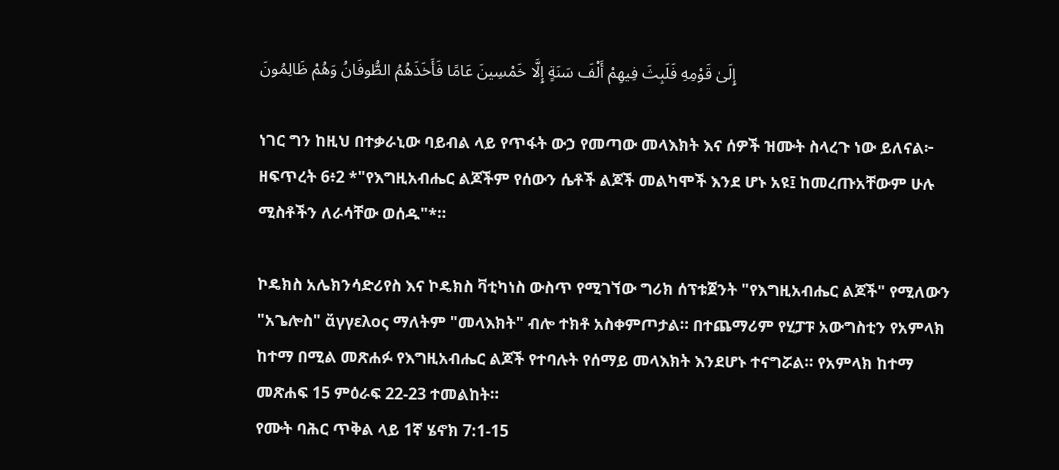إِلَىٰ قَوْمِهِ فَلَبِثَ فِيهِمْ أَلْفَ سَنَةٍ إِلَّا خَمْسِينَ عَامًا فَأَخَذَهُمُ الطُّوفَانُ وَهُمْ ظَالِمُونَ

ነገር ግን ከዚህ በተቃራኒው ባይብል ላይ የጥፋት ውኃ የመጣው መላእክት እና ሰዎች ዝሙት ስላረጉ ነው ይለናል፦
ዘፍጥረት 6፥2 *"የእግዚአብሔር ልጆችም የሰውን ሴቶች ልጆች መልካሞች እንደ ሆኑ አዩ፤ ከመረጡአቸውም ሁሉ ሚስቶችን ለራሳቸው ወሰዱ"*።

ኮዴክስ አሌክንሳድሪየስ እና ኮዴክስ ቫቲካነስ ውስጥ የሚገኘው ግሪክ ሰፕቱጀንት "የእግዚአብሔር ልጆች" የሚለውን "አጌሎስ" ἄγγελος ማለትም "መላእክት" ብሎ ተክቶ አስቀምጦታል። በተጨማሪም የሂፓፑ አውግስቲን የአምላክ ከተማ በሚል መጽሐፉ የእግዚአብሔር ልጆች የተባሉት የሰማይ መላእክት እንደሆኑ ተናግሯል። የአምላክ ከተማ መጽሐፍ 15 ምዕራፍ 22-23 ተመልከት።
የሙት ባሕር ጥቅል ላይ 1ኛ ሄኖክ 7:1-15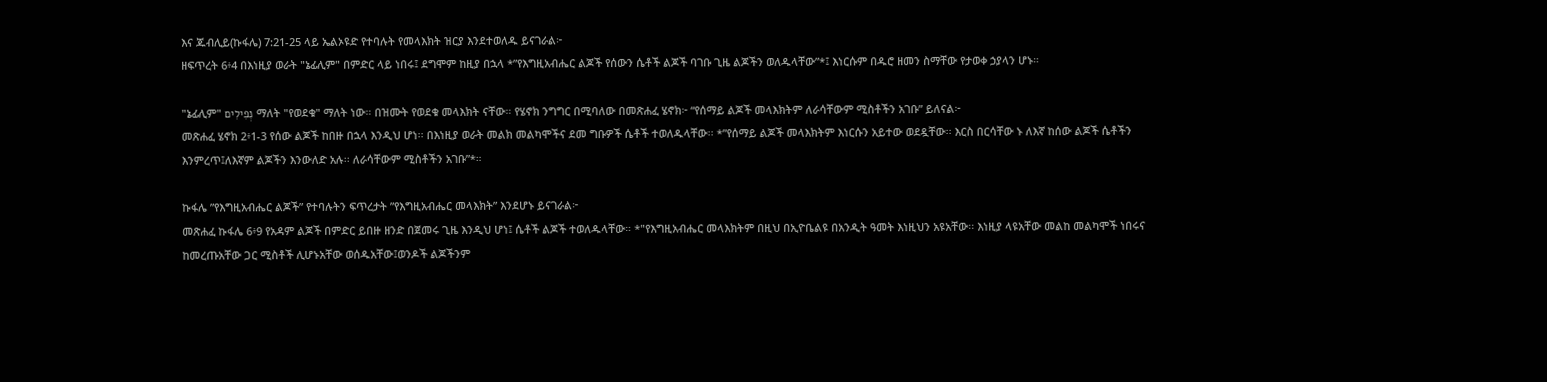እና ጁብሊይ(ኩፋሌ) 7:21-25 ላይ ኤልኦዩድ የተባሉት የመላእክት ዝርያ እንደተወለዱ ይናገራል፦
ዘፍጥረት 6፥4 በእነዚያ ወራት "ኔፊሊም" በምድር ላይ ነበሩ፤ ደግሞም ከዚያ በኋላ *”የእግዚአብሔር ልጆች የሰውን ሴቶች ልጆች ባገቡ ጊዜ ልጆችን ወለዱላቸው”*፤ እነርሱም በዱሮ ዘመን ስማቸው የታወቀ ኃያላን ሆኑ።

"ኔፊሊም" נְפִילִים ማለት "የወደቁ" ማለት ነው። በዝሙት የወደቁ መላእክት ናቸው። የሄኖክ ንግግር በሚባለው በመጽሐፈ ሄኖክ፦ “የሰማይ ልጆች መላእክትም ለራሳቸውም ሚስቶችን አገቡ” ይለናል፦
መጽሐፈ ሄኖክ 2፥1-3 የሰው ልጆች ከበዙ በኋላ እንዲህ ሆነ፡፡ በእነዚያ ወራት መልክ መልካሞችና ደመ ግቡዎች ሴቶች ተወለዱላቸው፡፡ *”የሰማይ ልጆች መላእክትም እነርሱን አይተው ወደዷቸው፡፡ እርስ በርሳቸው ኑ ለእኛ ከሰው ልጆች ሴቶችን እንምረጥ፤ለእኛም ልጆችን እንውለድ አሉ፡፡ ለራሳቸውም ሚስቶችን አገቡ”*።

ኩፋሌ ”የእግዚአብሔር ልጆች” የተባሉትን ፍጥረታት ”የእግዚአብሔር መላእክት” እንደሆኑ ይናገራል፦
መጽሐፈ ኩፋሌ 6፥9 የአዳም ልጆች በምድር ይበዙ ዘንድ በጀመሩ ጊዜ እንዲህ ሆነ፤ ሴቶች ልጆች ተወለዱላቸው። *"የእግዚአብሔር መላእክትም በዚህ በኢዮቤልዩ በአንዲት ዓመት እነዚህን አዩአቸው፡፡ እነዚያ ላዩአቸው መልከ መልካሞች ነበሩና ከመረጡአቸው ጋር ሚስቶች ሊሆኑአቸው ወሰዱአቸው፤ወንዶች ልጆችንም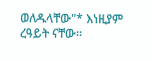ወለዱላቸው"* እነዚያም ረዓይት ናቸው፡፡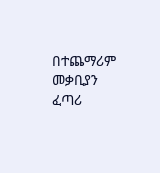በተጨማሪም መቃቢያን ፈጣሪ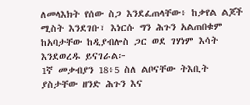ለመላእክት የሰው ስጋ እንደፈጠላቸው፥ ከቃየል ልጆች ሚስት እንደገቡ፣ እነርሱ ግን ሕጉን አልጠበቁም ከአባታቸው ከዲያብሎስ ጋር ወደ ገሃነም እሳት እንደወረዱ ይናገራል፦
1ኛ መቃብያን 18፥5 ስለ ልቦናቸው ትእቢት ያስታቸው ዘንድ ሕጉን እና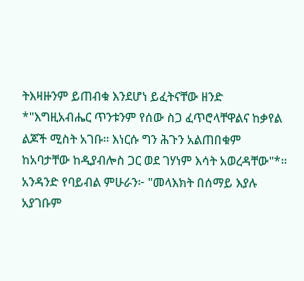ትእዛዙንም ይጠብቁ እንደሆነ ይፈትናቸው ዘንድ *"እግዚአብሔር ጥንቱንም የሰው ስጋ ፈጥሮላቸዋልና ከቃየል ልጆች ሚስት አገቡ። እነርሱ ግን ሕጉን አልጠበቁም ከአባታቸው ከዲያብሎስ ጋር ወደ ገሃነም እሳት አወረዳቸው"*።
አንዳንድ የባይብል ምሁራን፦ "መላእክት በሰማይ እያሉ አያገቡም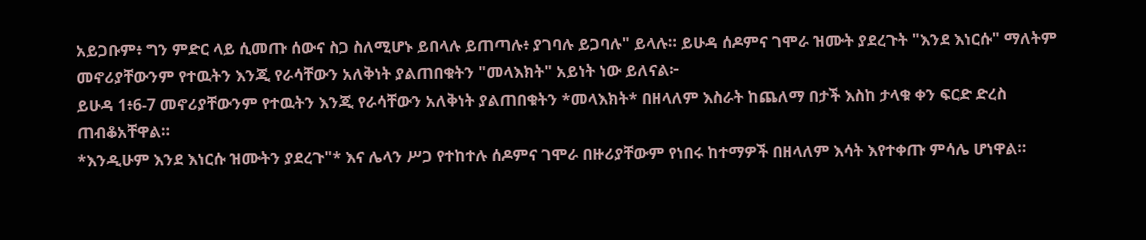አይጋቡም፥ ግን ምድር ላይ ሲመጡ ሰውና ስጋ ስለሚሆኑ ይበላሉ ይጠጣሉ፥ ያገባሉ ይጋባሉ" ይላሉ። ይሁዳ ሰዶምና ገሞራ ዝሙት ያደረጉት "እንደ እነርሱ" ማለትም መኖሪያቸውንም የተዉትን እንጂ የራሳቸውን አለቅነት ያልጠበቁትን "መላእክት" አይነት ነው ይለናል፦
ይሁዳ 1፥6-7 መኖሪያቸውንም የተዉትን እንጂ የራሳቸውን አለቅነት ያልጠበቁትን *መላእክት* በዘላለም እስራት ከጨለማ በታች እስከ ታላቁ ቀን ፍርድ ድረስ ጠብቆአቸዋል።
*እንዲሁም እንደ እነርሱ ዝሙትን ያደረጉ"* እና ሌላን ሥጋ የተከተሉ ሰዶምና ገሞራ በዙሪያቸውም የነበሩ ከተማዎች በዘላለም እሳት እየተቀጡ ምሳሌ ሆነዋል።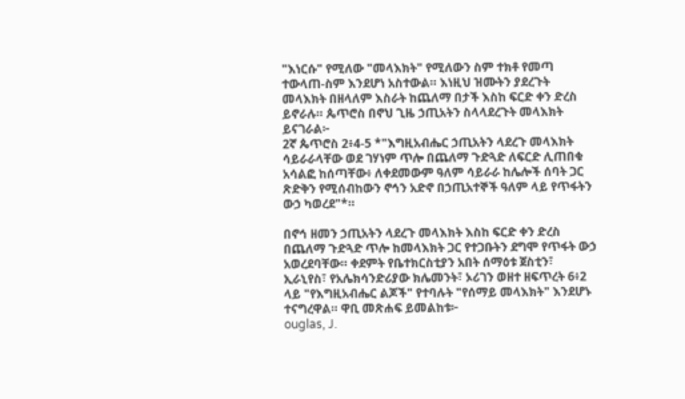"እነርሱ" የሚለው "መላእክት" የሚለውን ስም ተክቶ የመጣ ተውላጠ-ስም እንደሆነ አስተውል። እነዚህ ዝሙትን ያደረጉት መላእክት በዘላለም እስራት ከጨለማ በታች እስከ ፍርድ ቀን ድረስ ይኖራሉ። ጴጥሮስ በኖህ ጊዜ ኃጢአትን ስላላደረጉት መላእክት ይናገራል፦
2ኛ ጴጥሮስ 2፥4-5 *"እግዚአብሔር ኃጢአትን ላደረጉ መላእክት ሳይራራላቸው ወደ ገሃነም ጥሎ በጨለማ ጉድጓድ ለፍርድ ሊጠበቁ አሳልፎ ከሰጣቸው፥ ለቀደመውም ዓለም ሳይራራ ከሌሎች ሰባት ጋር ጽድቅን የሚሰብከውን ኖኅን አድኖ በኃጢአተኞች ዓለም ላይ የጥፋትን ውኃ ካወረደ"*።

በኖኅ ዘመን ኃጢአትን ላደረጉ መላእክት እስከ ፍርድ ቀን ድረስ በጨለማ ጉድጓድ ጥሎ ከመላእክት ጋር የተጋቡትን ደግሞ የጥፋት ውኃ አወረደባቸው። ቀደምት የቤተክርስቲያን አበት ሰማዕቱ ጀስቲን፣ ኢራኒየስ፣ የአሌክሳንድሪያው ክሌመንት፣ ኦሪገን ወዘተ ዘፍጥረት 6፥2 ላይ "የእግዚአብሔር ልጆች" የተባሉት "የሰማይ መላእክት" እንደሆኑ ተናግረዋል። ዋቢ መጽሐፍ ይመልከቱ፦
ouglas, J.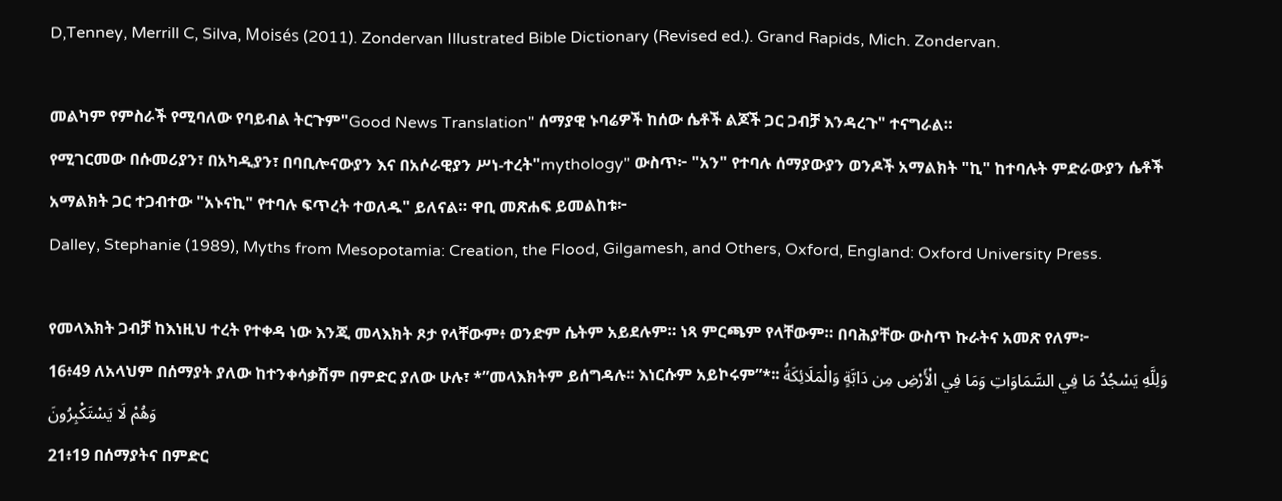D,Tenney, Merrill C, Silva, Moisés (2011). Zondervan Illustrated Bible Dictionary (Revised ed.). Grand Rapids, Mich. Zondervan.

መልካም የምስራች የሚባለው የባይብል ትርጉም"Good News Translation" ሰማያዊ ኑባሬዎች ከሰው ሴቶች ልጆች ጋር ጋብቻ እንዳረጉ" ተናግራል።
የሚገርመው በሱመሪያን፣ በአካዲያን፣ በባቢሎናውያን እና በአሶራዊያን ሥነ-ተረት"mythology" ውስጥ፦ "አን" የተባሉ ሰማያውያን ወንዶች አማልክት "ኪ" ከተባሉት ምድራውያን ሴቶች አማልክት ጋር ተጋብተው "አኑናኪ" የተባሉ ፍጥረት ተወለዱ" ይለናል። ዋቢ መጽሐፍ ይመልከቱ፦
Dalley, Stephanie (1989), Myths from Mesopotamia: Creation, the Flood, Gilgamesh, and Others, Oxford, England: Oxford University Press.

የመላእክት ጋብቻ ከእነዚህ ተረት የተቀዳ ነው እንጂ መላእክት ጾታ የላቸውም፥ ወንድም ሴትም አይደሉም። ነጻ ምርጫም የላቸውም። በባሕያቸው ውስጥ ኩራትና አመጽ የለም፦
16፥49 ለአላህም በሰማያት ያለው ከተንቀሳቃሽም በምድር ያለው ሁሉ፣ *”መላእክትም ይሰግዳሉ፡፡ እነርሱም አይኮሩም”*፡፡ وَلِلَّهِ يَسْجُدُ مَا فِي السَّمَاوَاتِ وَمَا فِي الْأَرْضِ مِن دَابَّةٍ وَالْمَلَائِكَةُ وَهُمْ لَا يَسْتَكْبِرُونَ
21፥19 በሰማያትና በምድር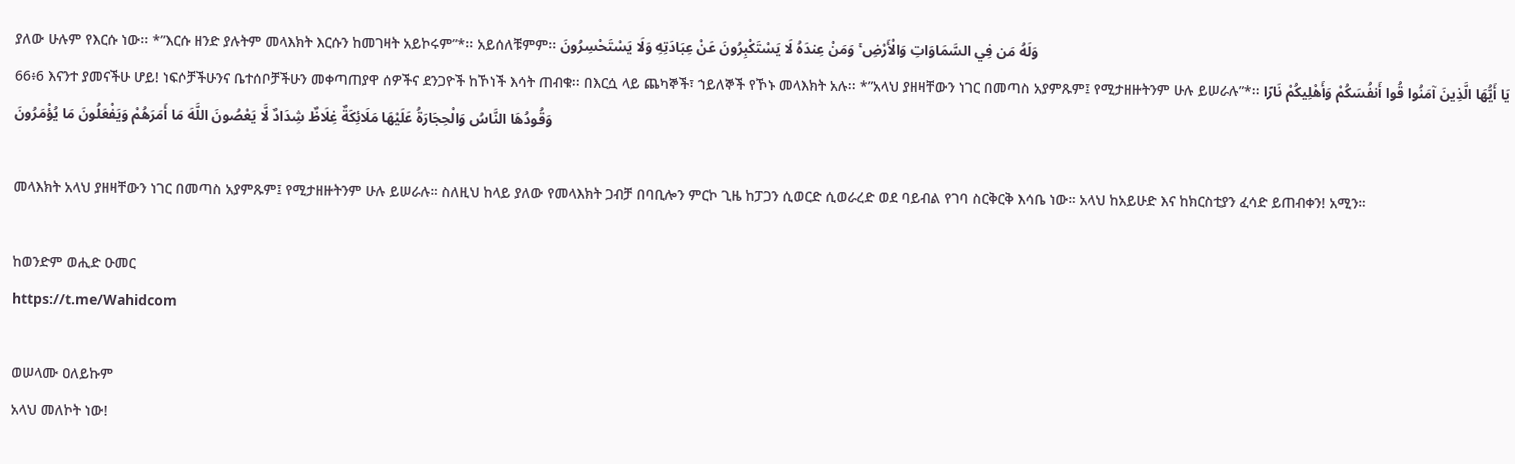ያለው ሁሉም የእርሱ ነው፡፡ *”እርሱ ዘንድ ያሉትም መላእክት እርሱን ከመገዛት አይኮሩም”*፡፡ አይሰለቹምም፡፡ وَلَهُ مَن فِي السَّمَاوَاتِ وَالْأَرْضِ ۚ وَمَنْ عِندَهُ لَا يَسْتَكْبِرُونَ عَنْ عِبَادَتِهِ وَلَا يَسْتَحْسِرُونَ
66፥6 እናንተ ያመናችሁ ሆይ! ነፍሶቻችሁንና ቤተሰቦቻችሁን መቀጣጠያዋ ሰዎችና ደንጋዮች ከኾነች እሳት ጠብቁ፡፡ በእርሷ ላይ ጨካኞች፣ ኀይለኞች የኾኑ መላእክት አሉ፡፡ *”አላህ ያዘዛቸውን ነገር በመጣስ አያምጹም፤ የሚታዘዙትንም ሁሉ ይሠራሉ”*፡፡ يَا أَيُّهَا الَّذِينَ آمَنُوا قُوا أَنفُسَكُمْ وَأَهْلِيكُمْ نَارًا وَقُودُهَا النَّاسُ وَالْحِجَارَةُ عَلَيْهَا مَلَائِكَةٌ غِلَاظٌ شِدَادٌ لَّا يَعْصُونَ اللَّهَ مَا أَمَرَهُمْ وَيَفْعَلُونَ مَا يُؤْمَرُونَ

መላእክት አላህ ያዘዛቸውን ነገር በመጣስ አያምጹም፤ የሚታዘዙትንም ሁሉ ይሠራሉ። ስለዚህ ከላይ ያለው የመላእክት ጋብቻ በባቢሎን ምርኮ ጊዜ ከፓጋን ሲወርድ ሲወራረድ ወደ ባይብል የገባ ስርቅርቅ እሳቤ ነው። አላህ ከአይሁድ እና ከክርስቲያን ፈሳድ ይጠብቀን! አሚን።

ከወንድም ወሒድ ዑመር
https://t.me/Wahidcom

ወሠላሙ ዐለይኩም
አላህ መለኮት ነው!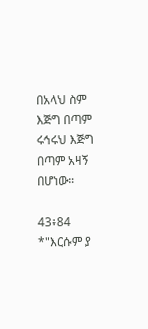በአላህ ስም እጅግ በጣም ሩኅሩህ እጅግ በጣም አዛኝ በሆነው።

43፥84 *"እርሱም ያ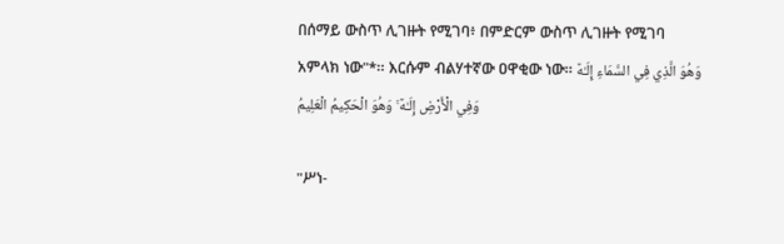በሰማይ ውስጥ ሊገዙት የሚገባ፥ በምድርም ውስጥ ሊገዙት የሚገባ አምላክ ነው"*፡፡ እርሱም ብልሃተኛው ዐዋቂው ነው፡፡ وَهُوَ الَّذِي فِي السَّمَاءِ إِلَـٰهٌ وَفِي الْأَرْضِ إِلَـٰهٌ ۚ وَهُوَ الْحَكِيمُ الْعَلِيمُ

"ሥነ-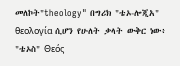መለኮት"theology" በግሪክ "ቴኦ-ሎጂአ" θεολογία ሲሆን የሁለት ቃላት ውቅር ነው፥ "ቴኦስ" Θεός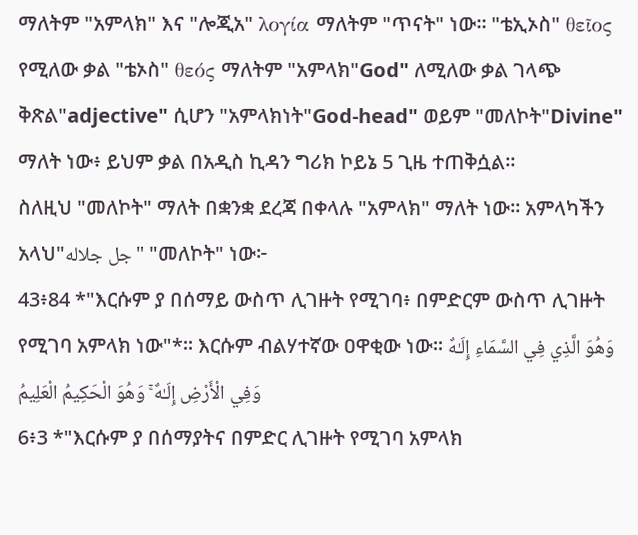ማለትም "አምላክ" እና "ሎጂአ" λογία ማለትም "ጥናት" ነው። "ቴኢኦስ" θεῖος የሚለው ቃል "ቴኦስ" θεός ማለትም "አምላክ"God" ለሚለው ቃል ገላጭ ቅጽል"adjective" ሲሆን "አምላክነት"God-head" ወይም "መለኮት"Divine" ማለት ነው፥ ይህም ቃል በአዲስ ኪዳን ግሪክ ኮይኔ 5 ጊዜ ተጠቅሷል።
ስለዚህ "መለኮት" ማለት በቋንቋ ደረጃ በቀላሉ "አምላክ" ማለት ነው። አምላካችን አላህ"جل جلاله" "መለኮት" ነው፦
43፥84 *"እርሱም ያ በሰማይ ውስጥ ሊገዙት የሚገባ፥ በምድርም ውስጥ ሊገዙት የሚገባ አምላክ ነው"*፡፡ እርሱም ብልሃተኛው ዐዋቂው ነው፡፡ وَهُوَ الَّذِي فِي السَّمَاءِ إِلَـٰهٌ وَفِي الْأَرْضِ إِلَـٰهٌ ۚ وَهُوَ الْحَكِيمُ الْعَلِيمُ
6፥3 *"እርሱም ያ በሰማያትና በምድር ሊገዙት የሚገባ አምላክ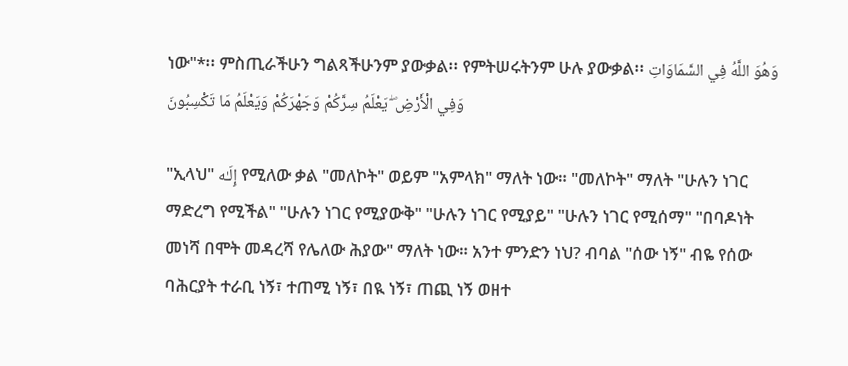ነው"*፡፡ ምስጢራችሁን ግልጻችሁንም ያውቃል፡፡ የምትሠሩትንም ሁሉ ያውቃል፡፡ وَهُوَ اللَّهُ فِي السَّمَاوَاتِ وَفِي الْأَرْضِ ۖ يَعْلَمُ سِرَّكُمْ وَجَهْرَكُمْ وَيَعْلَمُ مَا تَكْسِبُونَ

"ኢላህ" إِلَـٰه የሚለው ቃል "መለኮት" ወይም "አምላክ" ማለት ነው። "መለኮት" ማለት "ሁሉን ነገር ማድረግ የሚችል" "ሁሉን ነገር የሚያውቅ" "ሁሉን ነገር የሚያይ" "ሁሉን ነገር የሚሰማ" "በባዶነት መነሻ በሞት መዳረሻ የሌለው ሕያው" ማለት ነው። አንተ ምንድን ነህ? ብባል "ሰው ነኝ" ብዬ የሰው ባሕርያት ተራቢ ነኝ፣ ተጠሚ ነኝ፣ በዪ ነኝ፣ ጠጪ ነኝ ወዘተ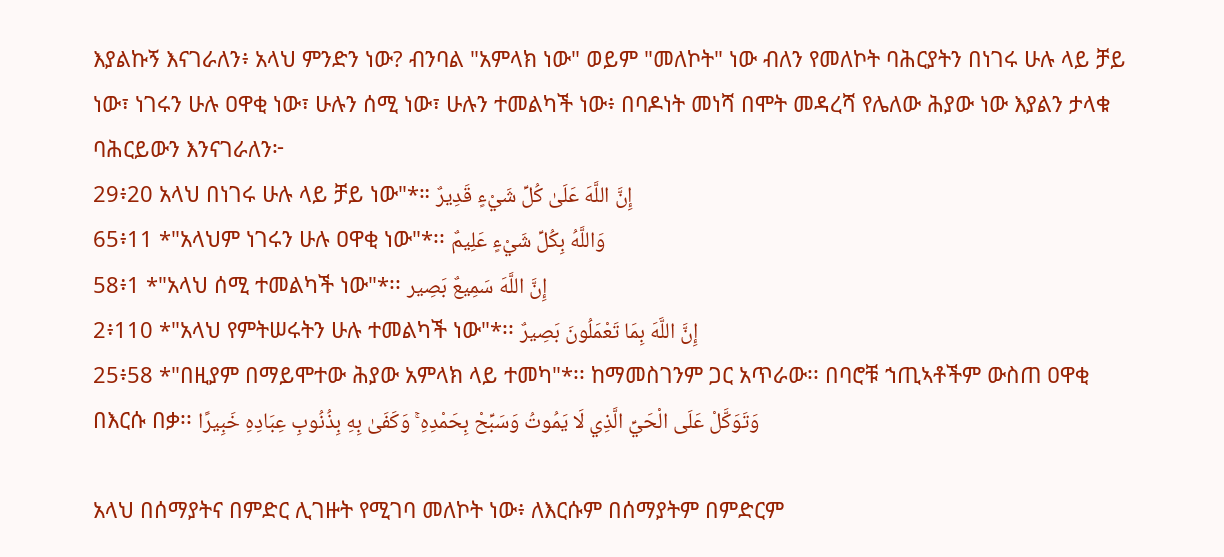እያልኩኝ እናገራለን፥ አላህ ምንድን ነው? ብንባል "አምላክ ነው" ወይም "መለኮት" ነው ብለን የመለኮት ባሕርያትን በነገሩ ሁሉ ላይ ቻይ ነው፣ ነገሩን ሁሉ ዐዋቂ ነው፣ ሁሉን ሰሚ ነው፣ ሁሉን ተመልካች ነው፥ በባዶነት መነሻ በሞት መዳረሻ የሌለው ሕያው ነው እያልን ታላቁ ባሕርይውን እንናገራለን፦
29፥20 አላህ በነገሩ ሁሉ ላይ ቻይ ነው"*። إِنَّ اللَّهَ عَلَىٰ كُلِّ شَيْءٍ قَدِيرٌ
65፥11 *"አላህም ነገሩን ሁሉ ዐዋቂ ነው"*፡፡ وَاللَّهُ بِكُلِّ شَيْءٍ عَلِيمٌ
58፥1 *"አላህ ሰሚ ተመልካች ነው"*፡፡ إِنَّ اللَّهَ سَمِيعٌ بَصِير
2፥110 *"አላህ የምትሠሩትን ሁሉ ተመልካች ነው"*፡፡ إِنَّ اللَّهَ بِمَا تَعْمَلُونَ بَصِيرٌ
25፥58 *"በዚያም በማይሞተው ሕያው አምላክ ላይ ተመካ"*፡፡ ከማመስገንም ጋር አጥራው፡፡ በባሮቹ ኀጢኣቶችም ውስጠ ዐዋቂ በእርሱ በቃ፡፡ وَتَوَكَّلْ عَلَى الْحَيِّ الَّذِي لَا يَمُوتُ وَسَبِّحْ بِحَمْدِهِ ۚ وَكَفَىٰ بِهِ بِذُنُوبِ عِبَادِهِ خَبِيرًا

አላህ በሰማያትና በምድር ሊገዙት የሚገባ መለኮት ነው፥ ለእርሱም በሰማያትም በምድርም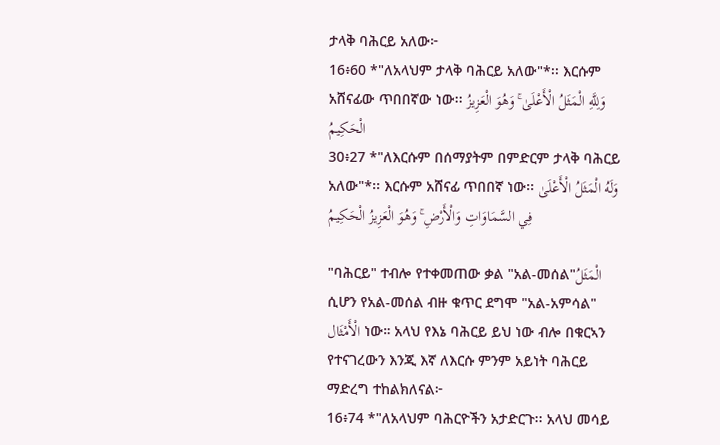ታላቅ ባሕርይ አለው፦
16፥60 *"ለአላህም ታላቅ ባሕርይ አለው"*፡፡ እርሱም አሸናፊው ጥበበኛው ነው፡፡ وَلِلَّهِ الْمَثَلُ الْأَعْلَىٰ ۚ وَهُوَ الْعَزِيزُ الْحَكِيمُ
30፥27 *"ለእርሱም በሰማያትም በምድርም ታላቅ ባሕርይ አለው"*፡፡ እርሱም አሸናፊ ጥበበኛ ነው፡፡ وَلَهُ الْمَثَلُ الْأَعْلَىٰ فِي السَّمَاوَاتِ وَالْأَرْضِ ۚ وَهُوَ الْعَزِيزُ الْحَكِيمُ

"ባሕርይ" ተብሎ የተቀመጠው ቃል "አል-መሰል"الْمَثَلُ ሲሆን የአል-መሰል ብዙ ቁጥር ደግሞ "አል-አምሳል" الْأَمْثَال ነው። አላህ የእኔ ባሕርይ ይህ ነው ብሎ በቁርኣን የተናገረውን እንጂ እኛ ለእርሱ ምንም አይነት ባሕርይ ማድረግ ተከልክለናል፦
16፥74 *"ለአላህም ባሕርዮችን አታድርጉ፡፡ አላህ መሳይ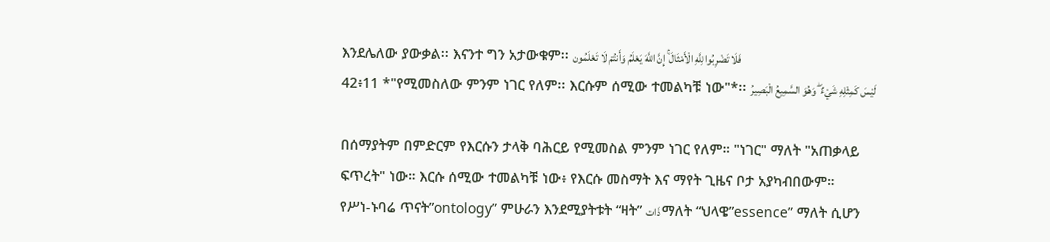እንደሌለው ያውቃል፡፡ እናንተ ግን አታውቁም፡፡ فَلَا تَضْرِبُوا لِلَّهِ الْأَمْثَالَ ۚ إِنَّ اللَّهَ يَعْلَمُ وَأَنتُمْ لَا تَعْلَمُون
42፥11 *"የሚመስለው ምንም ነገር የለም፡፡ እርሱም ሰሚው ተመልካቹ ነው"*፡፡ لَيْسَ كَمِثْلِهِ شَيْءٌ ۖ وَهُوَ السَّمِيعُ الْبَصِيرُ

በሰማያትም በምድርም የእርሱን ታላቅ ባሕርይ የሚመስል ምንም ነገር የለም። "ነገር" ማለት "አጠቃላይ ፍጥረት" ነው። እርሱ ሰሚው ተመልካቹ ነው፥ የእርሱ መስማት እና ማየት ጊዜና ቦታ አያካብበውም።
የሥነ-ኑባሬ ጥናት”ontology” ምሁራን እንደሚያትቱት “ዛት” ذَات ማለት “ህላዌ”essence” ማለት ሲሆን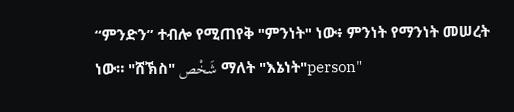“ምንድን” ተብሎ የሚጠየቅ "ምንነት" ነው፥ ምንነት የማንነት መሠረት ነው። "ሸኽስ" شَخْص ማለት "እኔነት"person"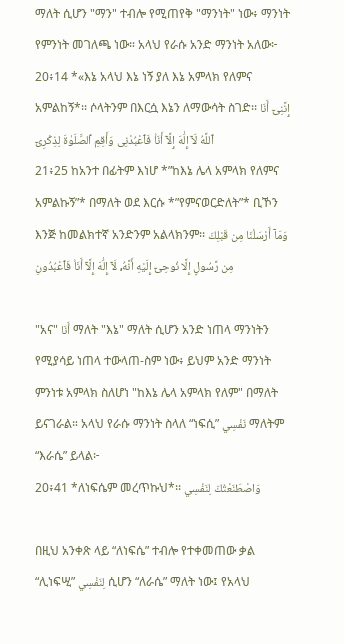ማለት ሲሆን "ማን" ተብሎ የሚጠየቅ "ማንነት" ነው፥ ማንነት የምንነት መገለጫ ነው። አላህ የራሱ አንድ ማንነት አለው፦
20፥14 *«እኔ አላህ እኔ ነኝ ያለ እኔ አምላክ የለምና አምልከኝ*፡፡ ሶላትንም በእርሷ እኔን ለማውሳት ስገድ፡፡ إِنَّنِىٓ أَنَا ٱللَّهُ لَآ إِلَٰهَ إِلَّآ أَنَا۠ فَٱعْبُدْنِى وَأَقِمِ ٱلصَّلَوٰةَ لِذِكْرِىٓ
21፥25 ከአንተ በፊትም እነሆ *”ከእኔ ሌላ አምላክ የለምና አምልኩኝ”* በማለት ወደ እርሱ *”የምናወርድለት”* ቢኾን እንጅ ከመልክተኛ አንድንም አልላክንም፡፡ وَمَآ أَرْسَلْنَا مِن قَبْلِكَ مِن رَّسُولٍ إِلَّا نُوحِىٓ إِلَيْهِ أَنَّهُۥ لَآ إِلَٰهَ إِلَّآ أَنَا۠ فَٱعْبُدُونِ

"አና" أَنَا ማለት "እኔ" ማለት ሲሆን አንድ ነጠላ ማንነትን የሚያሳይ ነጠላ ተውላጠ-ስም ነው፥ ይህም አንድ ማንነት ምንነቱ አምላክ ስለሆነ "ከእኔ ሌላ አምላክ የለም" በማለት ይናገራል። አላህ የራሱ ማንነት ስላለ “ነፍሲ” نَفْسِي ማለትም “እራሴ” ይላል፦
20፥41 *ለነፍሴም መረጥኩህ*፡፡ وَاصْطَنَعْتُكَ لِنَفْسِي

በዚህ አንቀጽ ላይ “ለነፍሴ” ተብሎ የተቀመጠው ቃል “ሊነፍሢ” لِنَفْسِي ሲሆን “ለራሴ” ማለት ነው፤ የአላህ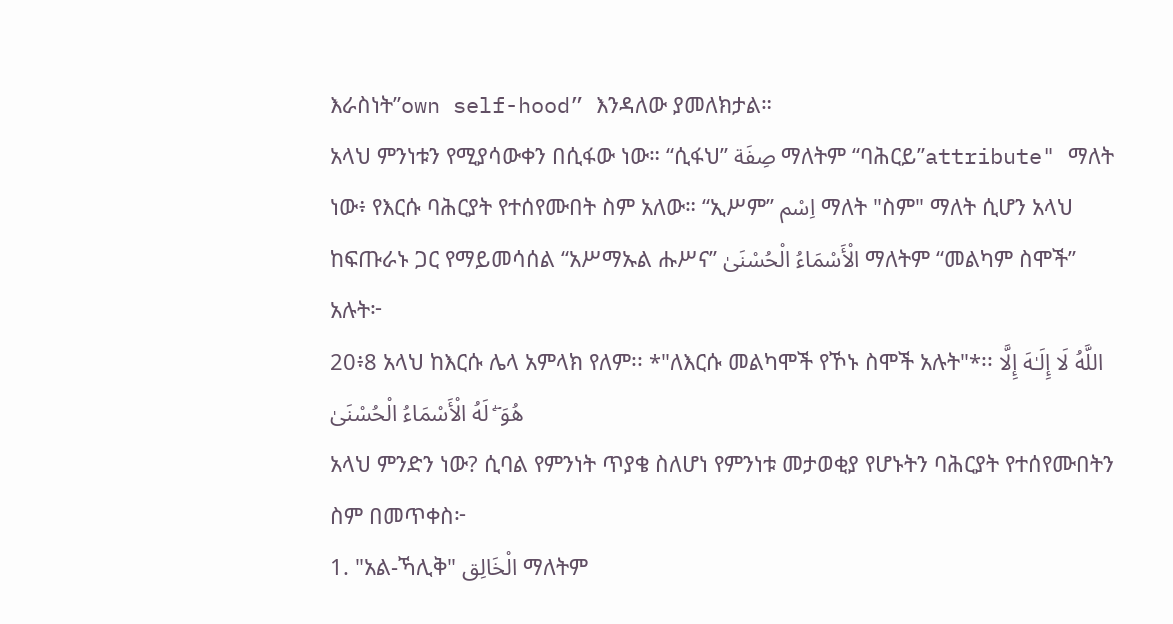እራስነት”own self-hood” እንዳለው ያመለክታል።
አላህ ምንነቱን የሚያሳውቀን በሲፋው ነው። “ሲፋህ” صِفَة ማለትም “ባሕርይ”attribute" ማለት ነው፥ የእርሱ ባሕርያት የተሰየሙበት ስም አለው። “ኢሥም” اِسْم ማለት "ስም" ማለት ሲሆን አላህ ከፍጡራኑ ጋር የማይመሳሰል “አሥማኡል ሑሥና” الْأَسْمَاءُ الْحُسْنَىٰ ማለትም “መልካም ስሞች” አሉት፦
20፥8 አላህ ከእርሱ ሌላ አምላክ የለም፡፡ *"ለእርሱ መልካሞች የኾኑ ስሞች አሉት"*፡፡ اللَّهُ لَا إِلَـٰهَ إِلَّا هُوَ ۖ لَهُ الْأَسْمَاءُ الْحُسْنَىٰ
አላህ ምንድን ነው? ሲባል የምንነት ጥያቄ ስለሆነ የምንነቱ መታወቂያ የሆኑትን ባሕርያት የተሰየሙበትን ስም በመጥቀስ፦
1. "አል-ኻሊቅ" الْخَالِق ማለትም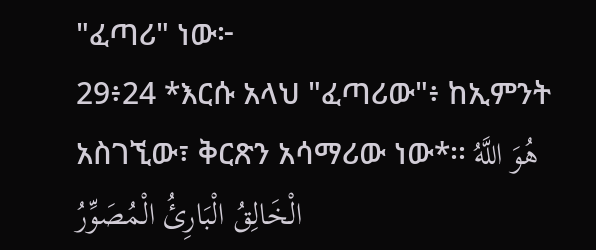"ፈጣሪ" ነው፦
29፥24 *እርሱ አላህ "ፈጣሪው"፥ ከኢምንት አስገኚው፣ ቅርጽን አሳማሪው ነው*፡፡ هُوَ اللَّهُ الْخَالِقُ الْبَارِئُ الْمُصَوِّرُ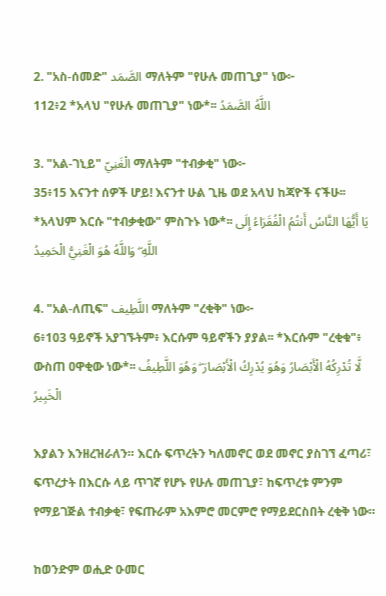2. "አስ-ሰመድ" الصَّمَد ማለትም "የሁሉ መጠጊያ" ነው፦
112፥2 *አላህ "የሁሉ መጠጊያ" ነው*፡፡ اللَّهُ الصَّمَدُ

3. "አል-ገኒይ" الْغَنِيّ ማለትም "ተብቃቂ" ነው፦
35፥15 እናንተ ሰዎች ሆይ! እናንተ ሁል ጊዜ ወደ አላህ ከጃዮች ናችሁ፡፡ *አላህም እርሱ "ተብቃቂው" ምስጉኑ ነው*፡፡ يَا أَيُّهَا النَّاسُ أَنتُمُ الْفُقَرَاءُ إِلَى اللَّهِ ۖ وَاللَّهُ هُوَ الْغَنِيُّ الْحَمِيدُ

4. "አል-ለጢፍ" اللَّطِيف ማለትም "ረቂቅ" ነው፦
6፥103 ዓይኖች አያገኙትም፥ እርሱም ዓይኖችን ያያል፡፡ *እርሱም "ረቂቁ"፥ ውስጠ ዐዋቂው ነው*፡፡ لَّا تُدْرِكُهُ الْأَبْصَارُ وَهُوَ يُدْرِكُ الْأَبْصَارَ ۖ وَهُوَ اللَّطِيفُ الْخَبِيرُ

እያልን እንዘረዝራለን። እርሱ ፍጥረትን ካለመኖር ወደ መኖር ያስገኘ ፈጣሪ፣ ፍጥረታት በእርሱ ላይ ጥገኛ የሆኑ የሁሉ መጠጊያ፣ ከፍጥረቱ ምንም የማይገጅል ተብቃቂ፣ የፍጡራም አእምሮ መርምሮ የማይደርስበት ረቂቅ ነው።

ከወንድም ወሒድ ዑመር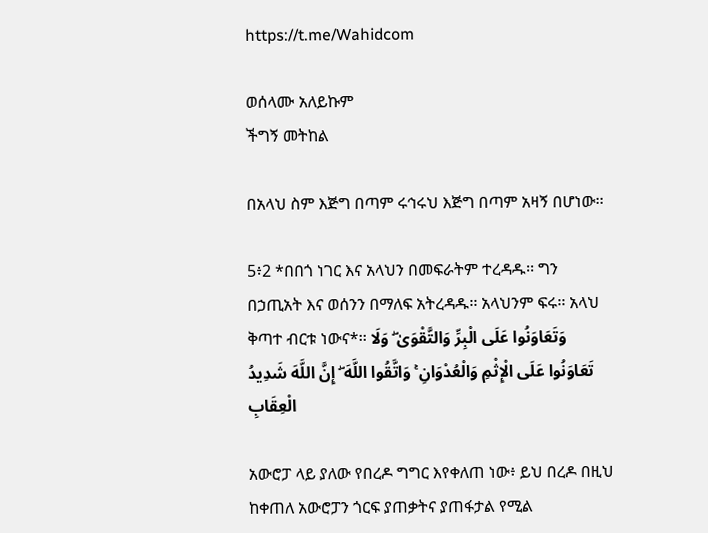https://t.me/Wahidcom

ወሰላሙ አለይኩም
ችግኝ መትከል

በአላህ ስም እጅግ በጣም ሩኅሩህ እጅግ በጣም አዛኝ በሆነው፡፡

5፥2 *በበጎ ነገር እና አላህን በመፍራትም ተረዳዱ፡፡ ግን በኃጢአት እና ወሰንን በማለፍ አትረዳዱ፡፡ አላህንም ፍሩ፡፡ አላህ ቅጣተ ብርቱ ነውና*፡፡ وَتَعَاوَنُوا عَلَى الْبِرِّ وَالتَّقْوَىٰ ۖ وَلَا تَعَاوَنُوا عَلَى الْإِثْمِ وَالْعُدْوَانِ ۚ وَاتَّقُوا اللَّهَ ۖ إِنَّ اللَّهَ شَدِيدُ الْعِقَابِ

አውሮፓ ላይ ያለው የበረዶ ግግር እየቀለጠ ነው፥ ይህ በረዶ በዚህ ከቀጠለ አውሮፓን ጎርፍ ያጠቃትና ያጠፋታል የሚል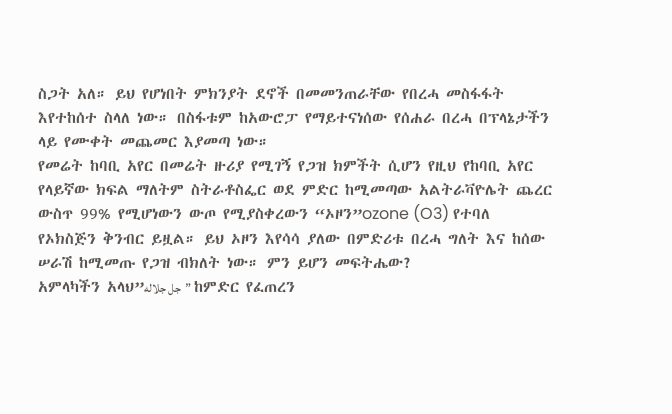ስጋት አለ። ይህ የሆነበት ምክንያት ደኖች በመመንጠራቸው የበረሓ መስፋፋት እየተከሰተ ስላለ ነው። በስፋቱም ከአውሮፓ የማይተናነሰው የሰሐራ በረሓ በፕላኔታችን ላይ የሙቀት መጨመር እያመጣ ነው።
የመሬት ከባቢ አየር በመሬት ዙሪያ የሚገኝ የጋዝ ክምችት ሲሆን የዚህ የከባቢ አየር የላይኛው ክፍል ማለትም ስትራቶስፌር ወደ ምድር ከሚመጣው አልትራቫዮሌት ጨረር ውስጥ 99% የሚሆነውን ውጦ የሚያስቀረውን “ኦዞን”ozone (O3) የተባለ የኦክስጅን ቅንብር ይዟል። ይህ ኦዞን እየሳሳ ያለው በምድሪቱ በረሓ ግለት እና ከሰው ሠራሽ ከሚመጡ የጋዝ ብክለት ነው። ምን ይሆን መፍትሔው?
አምላካችን አላህ”جل جلاله” ከምድር የፈጠረን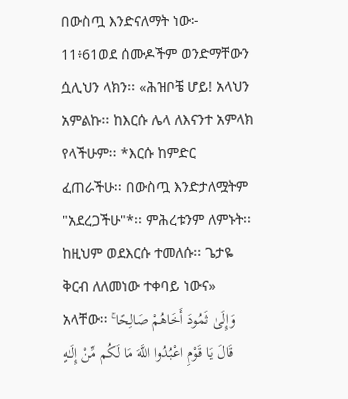በውስጧ እንድናለማት ነው፦
11፥61ወደ ሰሙዶችም ወንድማቸውን ሷሊህን ላክን፡፡ «ሕዝቦቼ ሆይ! አላህን አምልኩ፡፡ ከእርሱ ሌላ ለእናንተ አምላክ የላችሁም፡፡ *እርሱ ከምድር ፈጠራችሁ፡፡ በውስጧ እንድታለሟትም "አደረጋችሁ"*፡፡ ምሕረቱንም ለምኑት፡፡ ከዚህም ወደእርሱ ተመለሱ፡፡ ጌታዬ ቅርብ ለለመነው ተቀባይ ነውና» አላቸው፡፡ وَإِلَىٰ ثَمُودَ أَخَاهُمْ صَالِحًا ۚ قَالَ يَا قَوْمِ اعْبُدُوا اللَّهَ مَا لَكُم مِّنْ إِلَـٰهٍ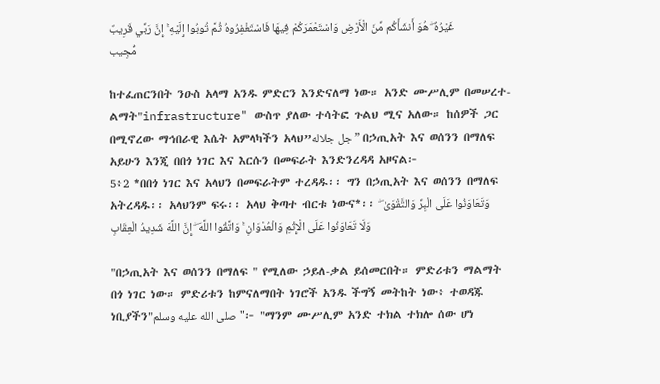غَيْرُهُ ۖ هُوَ أَنشَأَكُم مِّنَ الْأَرْضِ وَاسْتَعْمَرَكُمْ فِيهَا فَاسْتَغْفِرُوهُ ثُمَّ تُوبُوا إِلَيْهِ ۚ إِنَّ رَبِّي قَرِيبٌ مُّجِيب

ከተፈጠርንበት ንዑስ አላማ አንዱ ምድርን እንድናለማ ነው። አንድ ሙሥሊም በመሠረተ-ልማት"infrastructure" ውስጥ ያለው ተሳትፎ ጉልህ ሚና አለው። ከሰዎች ጋር በሚኖረው ማኅበራዊ እሴት አምላካችን አላህ”جل جلاله” በኃጢአት እና ወሰንን በማለፍ አይሁን እንጂ በበጎ ነገር እና እርሱን በመፍራት እንድንረዳዳ አዞናል፦
5፥2 *በበጎ ነገር እና አላህን በመፍራትም ተረዳዱ፡፡ ግን በኃጢአት እና ወሰንን በማለፍ አትረዳዱ፡፡ አላህንም ፍሩ፡፡ አላህ ቅጣተ ብርቱ ነውና*፡፡ وَتَعَاوَنُوا عَلَى الْبِرِّ وَالتَّقْوَىٰ ۖ وَلَا تَعَاوَنُوا عَلَى الْإِثْمِ وَالْعُدْوَانِ ۚ وَاتَّقُوا اللَّهَ ۖ إِنَّ اللَّهَ شَدِيدُ الْعِقَابِ

"በኃጢአት እና ወሰንን በማለፍ " የሚለው ኃይለ-ቃል ይሰመርበት። ምድሪቱን ማልማት በጎ ነገር ነው። ምድሪቱን ከምናለማበት ነገሮች አንዱ ችግኝ መትከት ነው፥ ተወዳጁ ነቢያችን"صلى الله عليه وسلم"፦ "ማንም ሙሥሊም አንድ ተክል ተክሎ ሰው ሆነ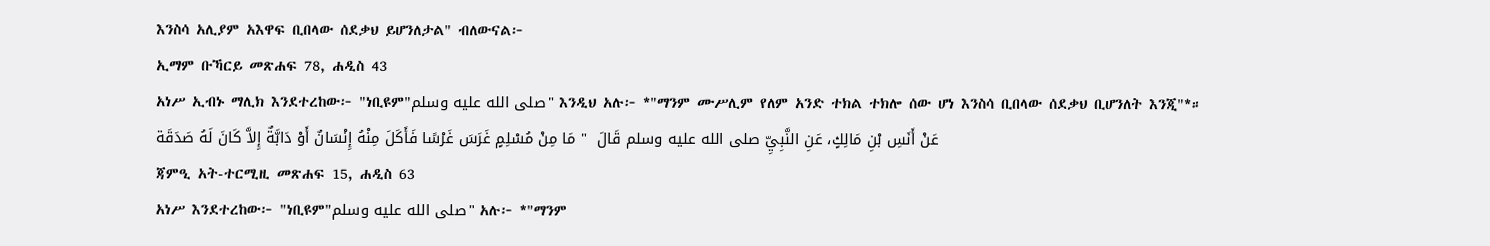እንስሳ አሊያም አእዋፍ ቢበላው ሰደቃህ ይሆንለታል" ብለውናል፦
ኢማም ቡኻርይ መጽሐፍ 78, ሐዲስ 43
አነሥ ኢብኑ ማሊክ እንደተረከው፦ "ነቢዩም"صلى الله عليه وسلم" እንዲህ አሉ፦ *"ማንም ሙሥሊም የለም አንድ ተክል ተክሎ ሰው ሆነ እንስሳ ቢበላው ሰደቃህ ቢሆንለት እንጂ"*። عَنْ أَنَسِ بْنِ مَالِكٍ، عَنِ النَّبِيِّ صلى الله عليه وسلم قَالَ  " مَا مِنْ مُسْلِمٍ غَرَسَ غَرْسًا فَأَكَلَ مِنْهُ إِنْسَانٌ أَوْ دَابَّةٌ إِلاَّ كَانَ لَهُ صَدَقَة
ጃምዒ አት-ተርሚዚ መጽሐፍ 15, ሐዲስ 63
አነሥ እንደተረከው፦ "ነቢዩም"صلى الله عليه وسلم" አሉ፦ *"ማንም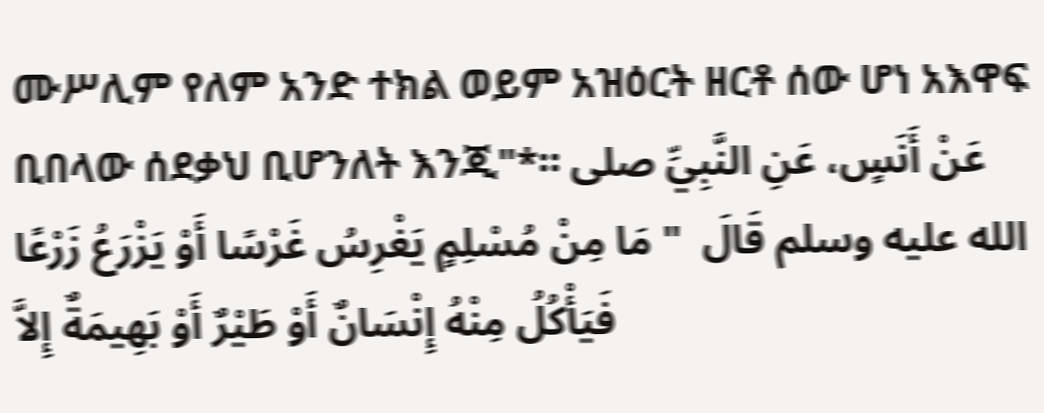ሙሥሊም የለም አንድ ተክል ወይም አዝዕርት ዘርቶ ሰው ሆነ አእዋፍ ቢበላው ሰደቃህ ቢሆንለት እንጂ"*። عَنْ أَنَسٍ، عَنِ النَّبِيِّ صلى الله عليه وسلم قَالَ  " مَا مِنْ مُسْلِمٍ يَغْرِسُ غَرْسًا أَوْ يَزْرَعُ زَرْعًا فَيَأْكُلُ مِنْهُ إِنْسَانٌ أَوْ طَيْرٌ أَوْ بَهِيمَةٌ إِلاَّ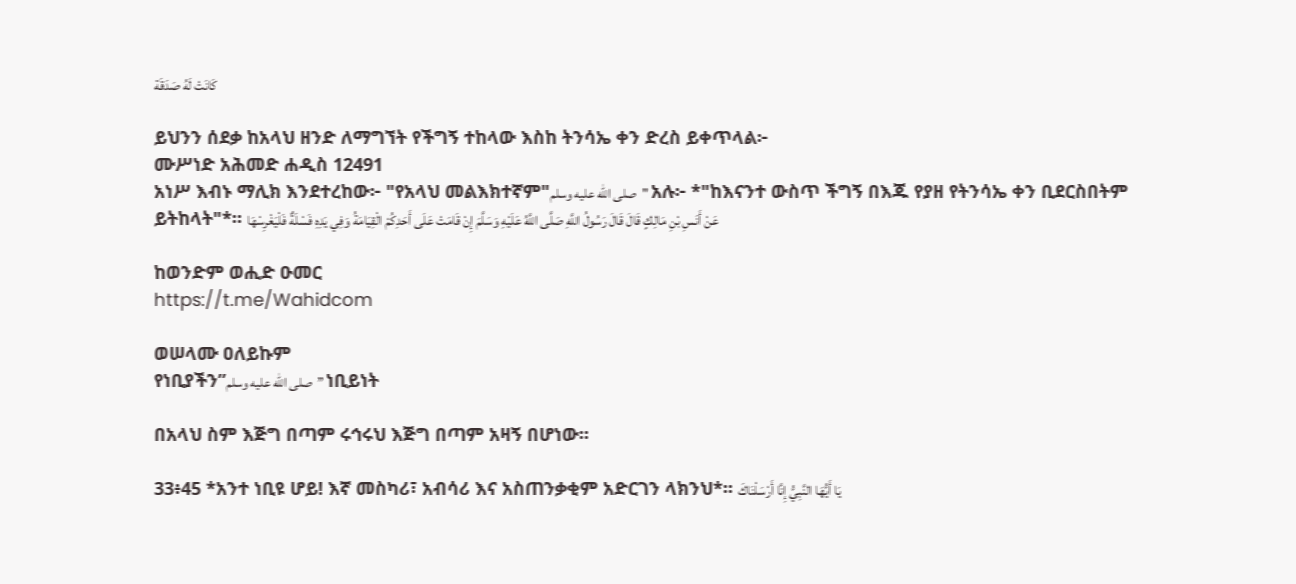كَانَتْ لَهُ صَدَقَة

ይህንን ሰደቃ ከአላህ ዘንድ ለማግኘት የችግኝ ተከላው እስከ ትንሳኤ ቀን ድረስ ይቀጥላል፦
ሙሥነድ አሕመድ ሐዲስ 12491
አነሥ እብኑ ማሊክ እንደተረከው፦ "የአላህ መልእክተኛም"صلى الله عليه وسلم" አሉ፦ *"ከእናንተ ውስጥ ችግኝ በእጁ የያዘ የትንሳኤ ቀን ቢደርስበትም ይትከላት"*። عَنْ أَنَسِ بْنِ مَالِكٍ قَالَ قَالَ رَسُولُ اللَّهِ صَلَّى اللَّهُ عَلَيْهِ وَسَلَّمَ إِنْ قَامَتْ عَلَى أَحَدِكُمْ الْقِيَامَةُ وَفِي يَدِهِ فَسْلَةٌ فَلْيَغْرِسْهَا

ከወንድም ወሒድ ዑመር
https://t.me/Wahidcom

ወሠላሙ ዐለይኩም
የነቢያችን”صلى الله عليه وسلم” ነቢይነት

በአላህ ስም እጅግ በጣም ሩኅሩህ እጅግ በጣም አዛኝ በሆነው፡፡

33፥45 *አንተ ነቢዩ ሆይ! እኛ መስካሪ፣ አብሳሪ እና አስጠንቃቂም አድርገን ላክንህ*፡፡ يَا أَيُّهَا النَّبِيُّ إِنَّا أَرْسَلْنَاكَ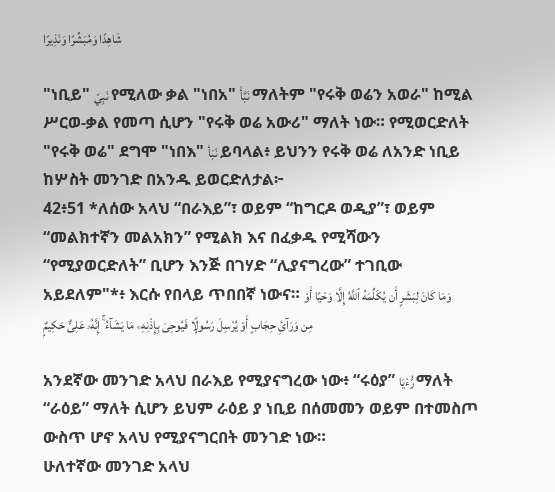شَاهِدًا وَمُبَشِّرًا وَنَذِيرًا

"ነቢይ" نَبِيّ የሚለው ቃል "ነበአ" نَبَّأَ ማለትም "የሩቅ ወሬን አወራ" ከሚል ሥርወ-ቃል የመጣ ሲሆን "የሩቅ ወሬ አውሪ" ማለት ነው። የሚወርድለት "የሩቅ ወሬ" ደግሞ "ነበእ" نَبَأ ይባላል፥ ይህንን የሩቅ ወሬ ለአንድ ነቢይ ከሦስት መንገድ በአንዱ ይወርድለታል፦
42፥51 *ለሰው አላህ “በራእይ”፣ ወይም “ከግርዶ ወዲያ”፣ ወይም “መልክተኛን መልአክን” የሚልክ እና በፈቃዱ የሚሻውን “የሚያወርድለት” ቢሆን እንጅ በገሃድ “ሊያናግረው” ተገቢው አይደለም"*፥ እርሱ የበላይ ጥበበኛ ነውና። وَمَا كَانَ لِبَشَرٍ أَن يُكَلِّمَهُ ٱللَّهُ إِلَّا وَحْيًا أَوْ مِن وَرَآئِ حِجَابٍ أَوْ يُرْسِلَ رَسُولًۭا فَيُوحِىَ بِإِذْنِهِۦ مَا يَشَآءُ ۚ إِنَّهُۥ عَلِىٌّ حَكِيمٌۭ

አንደኛው መንገድ አላህ በራእይ የሚያናግረው ነው፥ “ሩዕያ” رُّءْيَا ማለት “ራዕይ” ማለት ሲሆን ይህም ራዕይ ያ ነቢይ በሰመመን ወይም በተመስጦ ውስጥ ሆኖ አላህ የሚያናግርበት መንገድ ነው።
ሁለተኛው መንገድ አላህ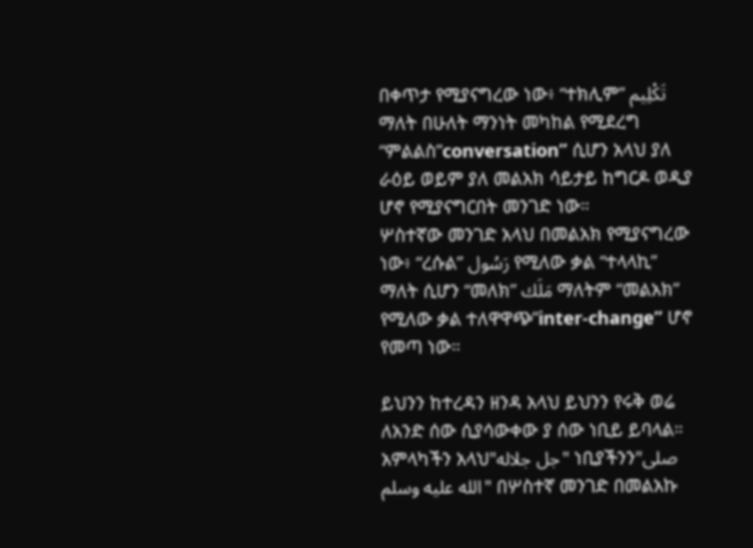በቀጥታ የሚያናግረው ነው፥ “ተክሊም” تَكْلِيم ማለት በሁለት ማንነት መካከል የሚደረግ “ምልልስ”conversation” ሲሆን አላህ ያለ ራዕይ ወይም ያለ መልአክ ሳይታይ ከግርዶ ወዲያ ሆኖ የሚያናግርበት መንገድ ነው።
ሦስተኛው መንገድ አላህ በመልአክ የሚያናግረው ነው፥ “ረሱል” رَسُول የሚለው ቃል “ተላላኪ” ማለት ሲሆን “መለክ” مَلَك ማለትም “መልአክ” የሚለው ቃል ተለዋዋጭ”inter-change” ሆኖ የመጣ ነው።

ይህንን ከተረዳን ዘንዳ አላህ ይህንን የሩቅ ወሬ ለአንድ ሰው ሲያሳውቀው ያ ሰው ነቢይ ይባላል። አምላካችን አላህ"جل جلاله" ነቢያችንን"صلى الله عليه وسلم" በሦስተኛ መንገድ በመልአኩ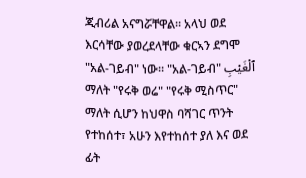ጂብሪል አናግሯቸዋል። አላህ ወደ እርሳቸው ያወረደላቸው ቁርኣን ደግሞ "አል-ገይብ" ነው። "አል-ገይብ" ٱلْغَيْبِ ማለት "የሩቅ ወሬ" "የሩቅ ሚስጥር" ማለት ሲሆን ከህዋስ ባሻገር ጥንት የተከሰተ፣ አሁን እየተከሰተ ያለ እና ወደ ፊት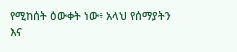የሚከሰት ዕውቀት ነው፥ አላህ የሰማያትን እና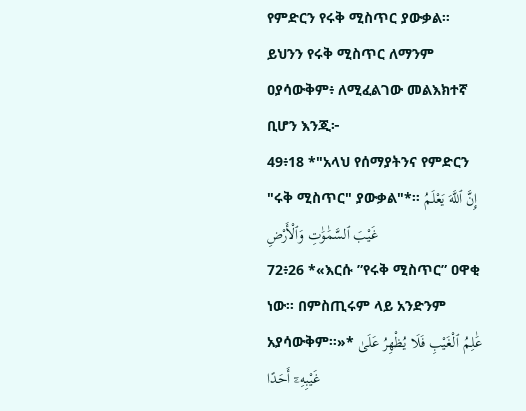የምድርን የሩቅ ሚስጥር ያውቃል። ይህንን የሩቅ ሚስጥር ለማንም ዐያሳውቅም፥ ለሚፈልገው መልእክተኛ ቢሆን እንጂ፦
49፥18 *"አላህ የሰማያትንና የምድርን "ሩቅ ሚስጥር" ያውቃል"*። إِنَّ ٱللَّهَ يَعْلَمُ غَيْبَ ٱلسَّمَٰوَٰتِ وَٱلْأَرْضِ
72፥26 *«እርሱ ”የሩቅ ሚስጥር” ዐዋቂ ነው፡፡ በምስጢሩም ላይ አንድንም አያሳውቅም፡፡»* عَٰلِمُ ٱلْغَيْبِ فَلَا يُظْهِرُ عَلَىٰ غَيْبِهِۦٓ أَحَدًا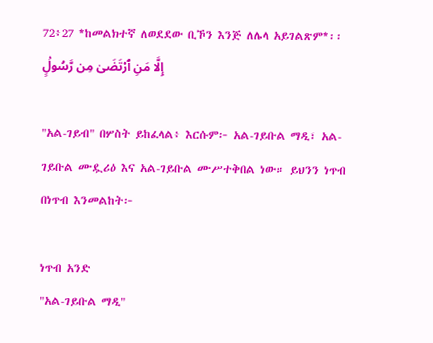72፥27 *ከመልክተኛ ለወደደው ቢኾን እንጅ ለሌላ አይገልጽም*፡፡ إِلَّا مَنِ ٱرْتَضَىٰ مِن رَّسُولٍۢ

"አል-ገይብ" በሦስት ይከፈላል፥ እርሱም፦ አል-ገይቡል ማዲ፣ አል-ገይቡል ሙዷሪዕ እና አል-ገይቡል ሙሥተቅበል ነው። ይህንን ነጥብ በነጥብ እንመልከት፦

ነጥብ አንድ
"አል-ገይቡል ማዲ"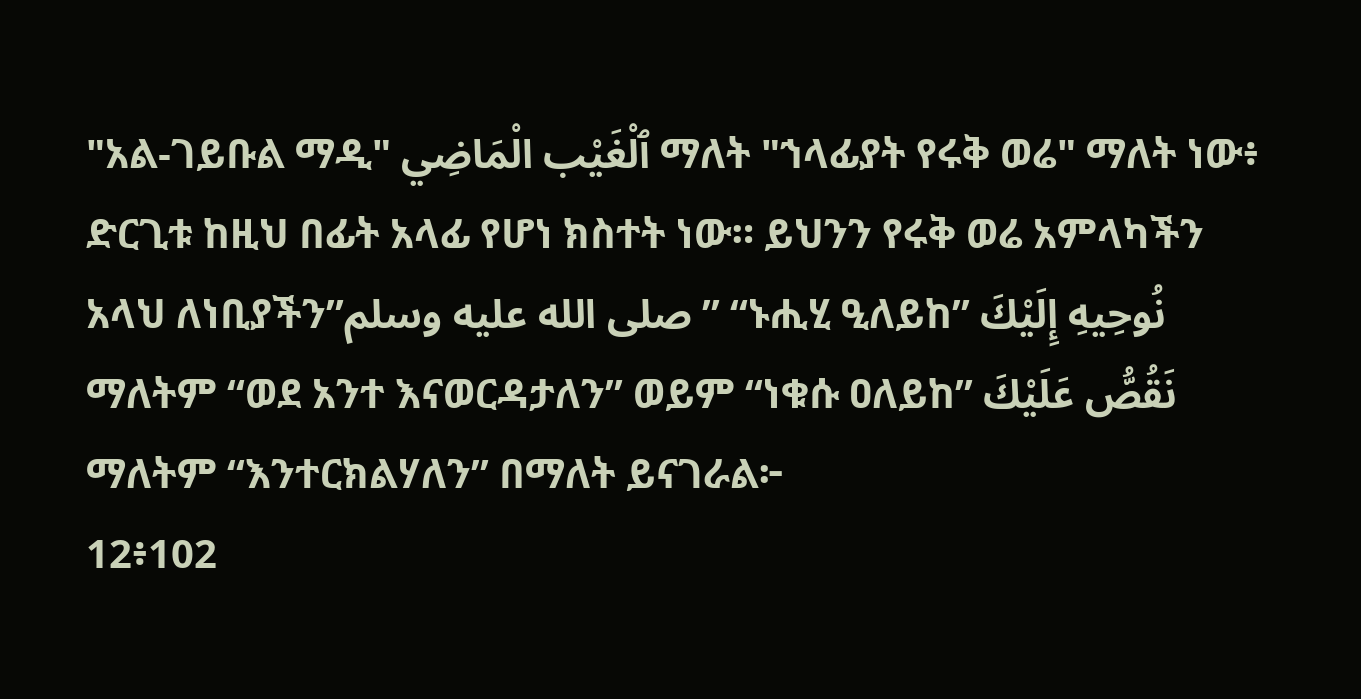"አል-ገይቡል ማዲ" ٱلْغَيْب الْمَاضِي ማለት "ኀላፊያት የሩቅ ወሬ" ማለት ነው፥ ድርጊቱ ከዚህ በፊት አላፊ የሆነ ክስተት ነው። ይህንን የሩቅ ወሬ አምላካችን አላህ ለነቢያችን”صلى الله عليه وسلم” “ኑሒሂ ዒለይከ” نُوحِيهِ إِلَيْكَ ማለትም “ወደ አንተ እናወርዳታለን” ወይም “ነቁሱ ዐለይከ” نَقُصُّ عَلَيْكَ ማለትም “እንተርክልሃለን” በማለት ይናገራል፦
12፥102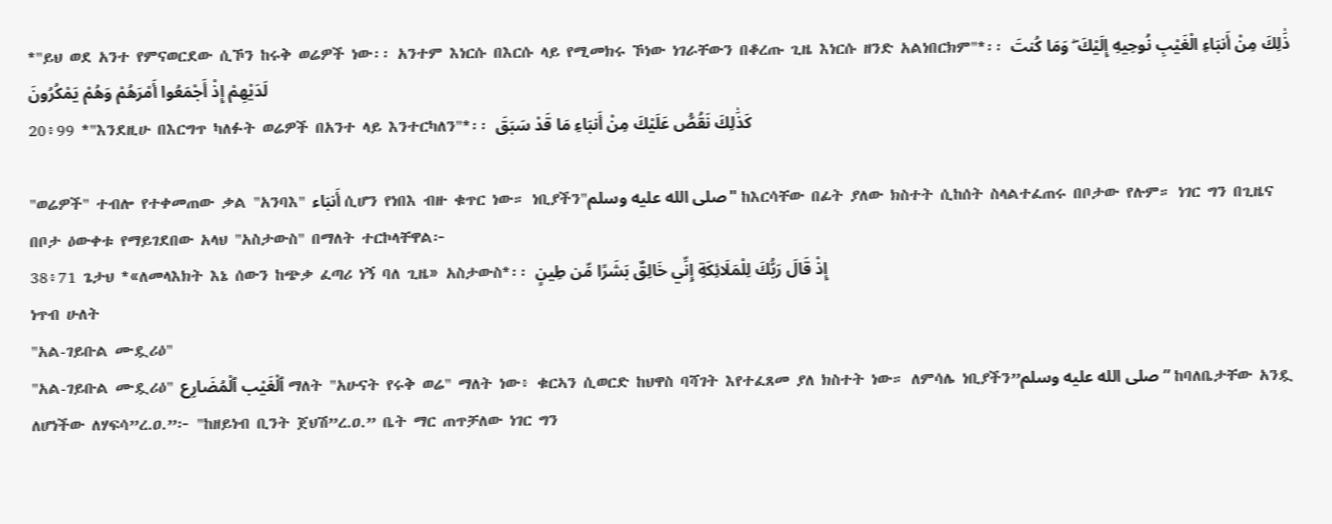*"ይህ ወደ አንተ የምናወርደው ሲኾን ከሩቅ ወሬዎች ነው፡፡ አንተም እነርሱ በእርሱ ላይ የሚመክሩ ኾነው ነገራቸውን በቆረጡ ጊዜ እነርሱ ዘንድ አልነበርክም"*፡፡ ذَٰلِكَ مِنْ أَنبَاءِ الْغَيْبِ نُوحِيهِ إِلَيْكَ ۖ وَمَا كُنتَ لَدَيْهِمْ إِذْ أَجْمَعُوا أَمْرَهُمْ وَهُمْ يَمْكُرُونَ
20፥99 *"እንደዚሁ በእርግጥ ካለፉት ወሬዎች በአንተ ላይ እንተርካለን"*፡፡ كَذَٰلِكَ نَقُصُّ عَلَيْكَ مِنْ أَنبَاءِ مَا قَدْ سَبَقَ

"ወሬዎች" ተብሎ የተቀመጠው ቃል "አንባእ" أَنبَاء ሲሆን የነበእ ብዙ ቁጥር ነው። ነቢያችን"صلى الله عليه وسلم" ከእርሳቸው በፊት ያለው ክስተት ሲከሰት ስላልተፈጠሩ በቦታው የሉም። ነገር ግን በጊዜና በቦታ ዕውቀቱ የማይገደበው አላህ "አስታውስ" በማለት ተርኮላቸዋል፦
38፥71 ጌታህ *«ለመላእክት እኔ ሰውን ከጭቃ ፈጣሪ ነኝ ባለ ጊዜ» አስታውስ*፡፡ إِذْ قَالَ رَبُّكَ لِلْمَلَائِكَةِ إِنِّي خَالِقٌ بَشَرًا مِّن طِينٍ
ነጥብ ሁለት
"አል-ገይቡል ሙዷሪዕ"
"አል-ገይቡል ሙዷሪዕ" ٱلْغَيْب ٱلْمُضَارِع ማለት "አሁናት የሩቅ ወሬ" ማለት ነው፥ ቁርኣን ሲወርድ ከህዋስ ባሻገት እየተፈጸመ ያለ ክስተት ነው። ለምሳሌ ነቢያችን”صلى الله عليه وسلم” ከባለቤታቸው አንዷ ለሆነችው ለሃፍሳ”ረ.ዐ.”፦ "ከዘይነብ ቢንት ጀህሽ”ረ.ዐ.” ቤት ማር ጠጥቻለው ነገር ግን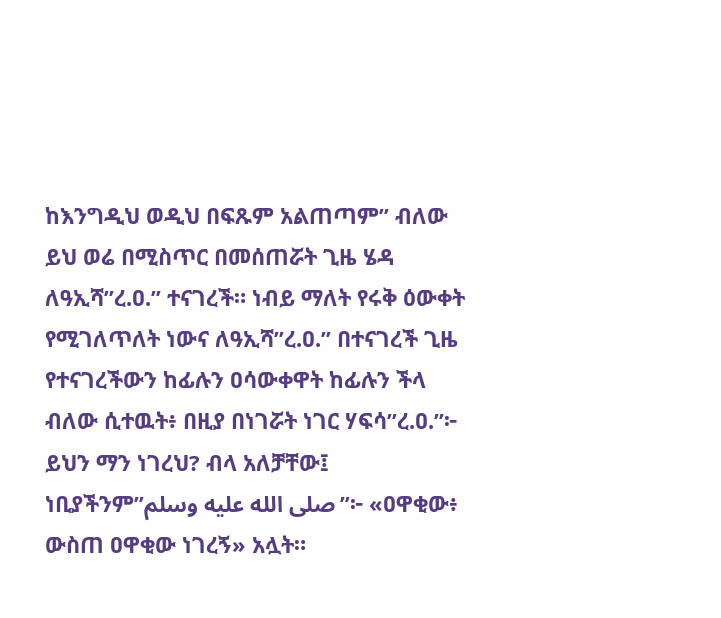ከእንግዲህ ወዲህ በፍጹም አልጠጣም” ብለው ይህ ወሬ በሚስጥር በመሰጠሯት ጊዜ ሄዳ ለዓኢሻ”ረ.ዐ.” ተናገረች። ነብይ ማለት የሩቅ ዕውቀት የሚገለጥለት ነውና ለዓኢሻ”ረ.ዐ.” በተናገረች ጊዜ የተናገረችውን ከፊሉን ዐሳውቀዋት ከፊሉን ችላ ብለው ሲተዉት፥ በዚያ በነገሯት ነገር ሃፍሳ”ረ.ዐ.”፦ ይህን ማን ነገረህ? ብላ አለቻቸው፤ ነቢያችንም”صلى الله عليه وسلم”፦ «ዐዋቂው፥ ውስጠ ዐዋቂው ነገረኝ» አሏት።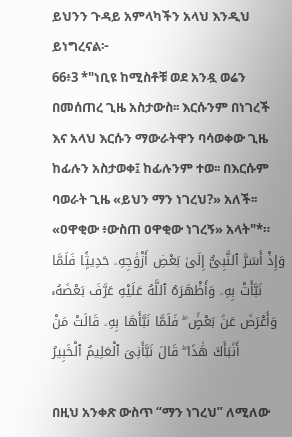ይህንን ጉዳይ አምላካችን አላህ እንዲህ ይነግረናል፦
66፥3 *"ነቢዩ ከሚስቶቹ ወደ አንዷ ወሬን በመሰጠረ ጊዜ አስታውስ፡፡ እርሱንም በነገረች እና አላህ እርሱን ማውራትዋን ባሳወቀው ጊዜ ከፊሉን አስታወቀ፤ ከፊሉንም ተወ፡፡ በእርሱም ባወራት ጊዜ «ይህን ማን ነገረህ?» አለች፡፡ «ዐዋቂው ፥ውስጠ ዐዋቂው ነገረኝ» አላት"*። وَإِذْ أَسَرَّ ٱلنَّبِىُّ إِلَىٰ بَعْضِ أَزْوَٰجِهِۦ حَدِيثًۭا فَلَمَّا نَبَّأَتْ بِهِۦ وَأَظْهَرَهُ ٱللَّهُ عَلَيْهِ عَرَّفَ بَعْضَهُۥ وَأَعْرَضَ عَنۢ بَعْضٍۢ ۖ فَلَمَّا نَبَّأَهَا بِهِۦ قَالَتْ مَنْ أَنۢبَأَكَ هَٰذَا ۖ قَالَ نَبَّأَنِىَ ٱلْعَلِيمُ ٱلْخَبِيرُ

በዚህ አንቀጽ ውስጥ “ማን ነገረህ” ለሚለው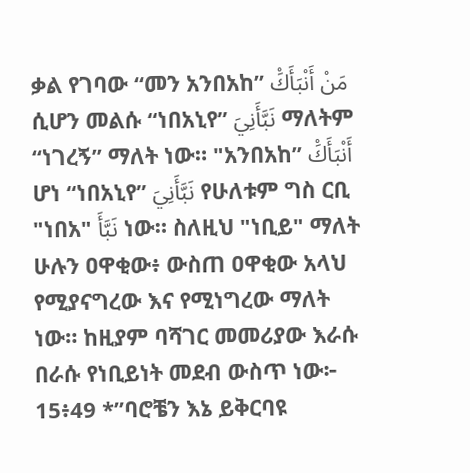ቃል የገባው “መን አንበአከ” مَنْ أَنْبَأَكَْ ሲሆን መልሱ “ነበአኒየ” نَبَّأَنِيَ ማለትም “ነገረኝ” ማለት ነው። "አንበአከ” أَنْبَأَكَْ ሆነ “ነበአኒየ” نَبَّأَنِيَ የሁለቱም ግስ ርቢ "ነበአ" نَبَّأَ ነው። ስለዚህ "ነቢይ" ማለት ሁሉን ዐዋቂው፥ ውስጠ ዐዋቂው አላህ የሚያናግረው እና የሚነግረው ማለት ነው። ከዚያም ባሻገር መመሪያው እራሱ በራሱ የነቢይነት መደብ ውስጥ ነው፦
15፥49 *”ባሮቼን እኔ ይቅርባዩ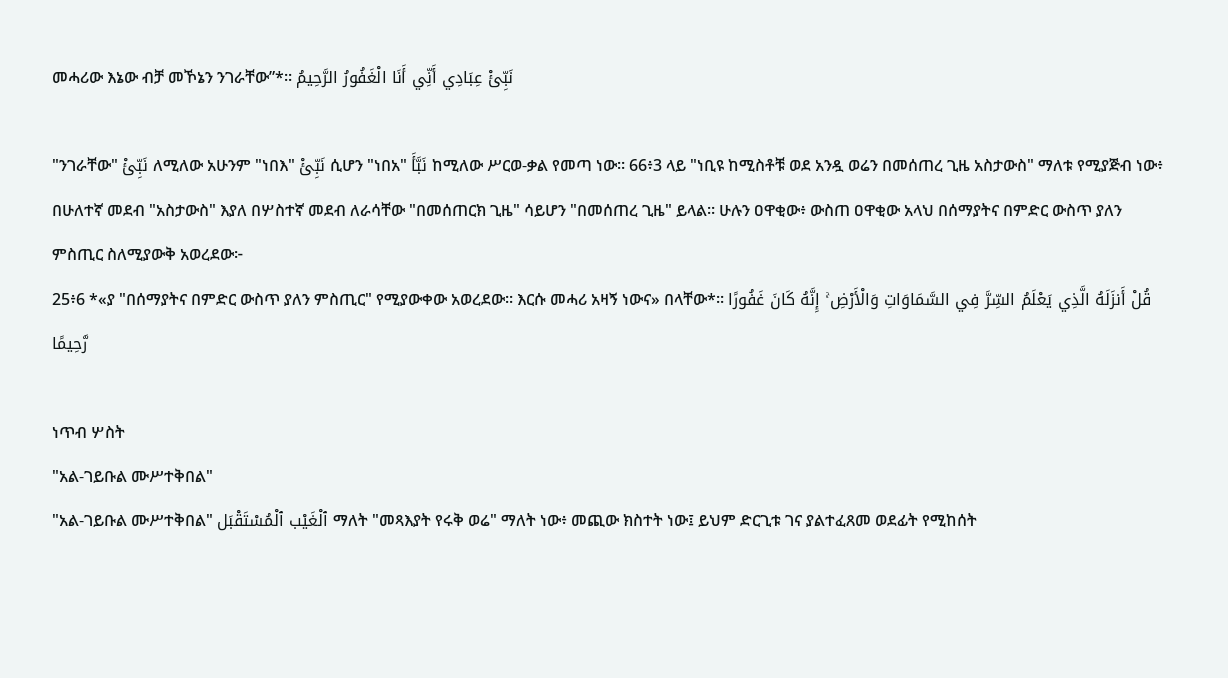መሓሪው እኔው ብቻ መኾኔን ንገራቸው”*፡፡ نَبِّئْ عِبَادِي أَنِّي أَنَا الْغَفُورُ الرَّحِيمُ

"ንገራቸው" نَبِّئْ ለሚለው አሁንም "ነበእ" نَبِّئْ ሲሆን "ነበአ" نَبَّأَ ከሚለው ሥርወ-ቃል የመጣ ነው። 66፥3 ላይ "ነቢዩ ከሚስቶቹ ወደ አንዷ ወሬን በመሰጠረ ጊዜ አስታውስ" ማለቱ የሚያጅብ ነው፥ በሁለተኛ መደብ "አስታውስ" እያለ በሦስተኛ መደብ ለራሳቸው "በመሰጠርክ ጊዜ" ሳይሆን "በመሰጠረ ጊዜ" ይላል። ሁሉን ዐዋቂው፥ ውስጠ ዐዋቂው አላህ በሰማያትና በምድር ውስጥ ያለን ምስጢር ስለሚያውቅ አወረደው፦
25፥6 *«ያ "በሰማያትና በምድር ውስጥ ያለን ምስጢር" የሚያውቀው አወረደው፡፡ እርሱ መሓሪ አዛኝ ነውና» በላቸው*፡፡ قُلْ أَنزَلَهُ الَّذِي يَعْلَمُ السِّرَّ فِي السَّمَاوَاتِ وَالْأَرْضِ ۚ إِنَّهُ كَانَ غَفُورًا رَّحِيمًا

ነጥብ ሦስት
"አል-ገይቡል ሙሥተቅበል"
"አል-ገይቡል ሙሥተቅበል" ٱلْغَيْب ٱلْمُسْتَقْبَل ማለት "መጻእያት የሩቅ ወሬ" ማለት ነው፥ መጪው ክስተት ነው፤ ይህም ድርጊቱ ገና ያልተፈጸመ ወደፊት የሚከሰት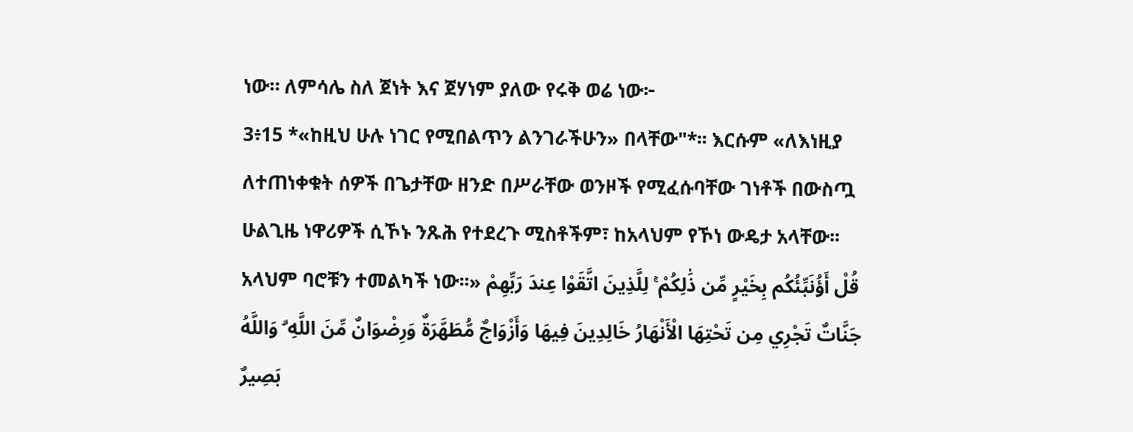ነው። ለምሳሌ ስለ ጀነት እና ጀሃነም ያለው የሩቅ ወሬ ነው፦
3፥15 *«ከዚህ ሁሉ ነገር የሚበልጥን ልንገራችሁን» በላቸው"*፡፡ እርሱም «ለእነዚያ ለተጠነቀቁት ሰዎች በጌታቸው ዘንድ በሥራቸው ወንዞች የሚፈሱባቸው ገነቶች በውስጧ ሁልጊዜ ነዋሪዎች ሲኾኑ ንጹሕ የተደረጉ ሚስቶችም፣ ከአላህም የኾነ ውዴታ አላቸው፡፡ አላህም ባሮቹን ተመልካች ነው፡፡» قُلْ أَؤُنَبِّئُكُم بِخَيْرٍ مِّن ذَٰلِكُمْ ۚ لِلَّذِينَ اتَّقَوْا عِندَ رَبِّهِمْ جَنَّاتٌ تَجْرِي مِن تَحْتِهَا الْأَنْهَارُ خَالِدِينَ فِيهَا وَأَزْوَاجٌ مُّطَهَّرَةٌ وَرِضْوَانٌ مِّنَ اللَّهِ ۗ وَاللَّهُ بَصِيرٌ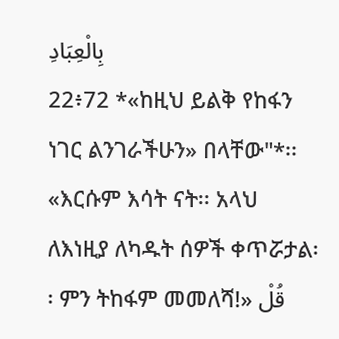بِالْعِبَادِ
22፥72 *«ከዚህ ይልቅ የከፋን ነገር ልንገራችሁን» በላቸው"*፡፡ «እርሱም እሳት ናት፡፡ አላህ ለእነዚያ ለካዱት ሰዎች ቀጥሯታል፡፡ ምን ትከፋም መመለሻ!» قُلْ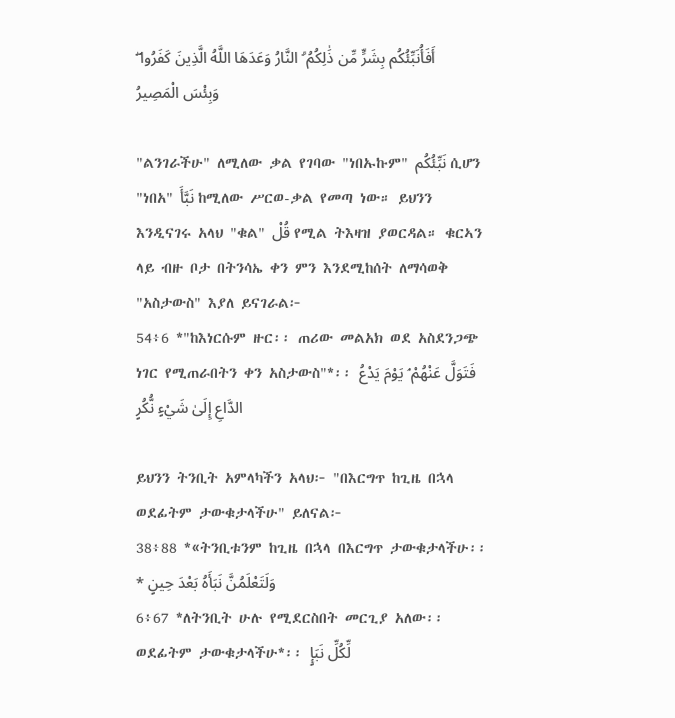أَفَأُنَبِّئُكُم بِشَرٍّ مِّن ذَٰلِكُمُ ۗ النَّارُ وَعَدَهَا اللَّهُ الَّذِينَ كَفَرُوا ۖ وَبِئْسَ الْمَصِيرُ

"ልንገራችሁ" ለሚለው ቃል የገባው "ነበኡኩም" نَبِّئُكُم ሲሆን "ነበአ" نَبَّأَ ከሚለው ሥርወ-ቃል የመጣ ነው። ይህንን እንዲናገሩ አላህ "ቁል" قُلْ የሚል ትእዛዝ ያወርዳል። ቁርኣን ላይ ብዙ ቦታ በትንሳኤ ቀን ምን እንደሚከሰት ለማሳወቅ "አስታውስ" እያለ ይናገራል፦
54፥6 *"ከእነርሱም ዙር፡፡ ጠሪው መልአክ ወደ አስደንጋጭ ነገር የሚጠራበትን ቀን አስታውስ"*፡፡ فَتَوَلَّ عَنْهُمْ ۘ يَوْمَ يَدْعُ الدَّاعِ إِلَىٰ شَيْءٍ نُّكُرٍ

ይህንን ትንቢት አምላካችን አላህ፦ "በእርግጥ ከጊዜ በኋላ ወደፊትም ታውቁታላችሁ" ይለናል፦
38፥88 *«ትንቢቱንም ከጊዜ በኋላ በእርግጥ ታውቁታላችሁ፡፡* وَلَتَعْلَمُنَّ نَبَأَهُ بَعْدَ حِينٍ
6፥67 *ለትንቢት ሁሉ የሚደርስበት መርጊያ አለው፡፡ ወደፊትም ታውቁታላችሁ*፡፡ لِّكُلِّ نَبَإٍ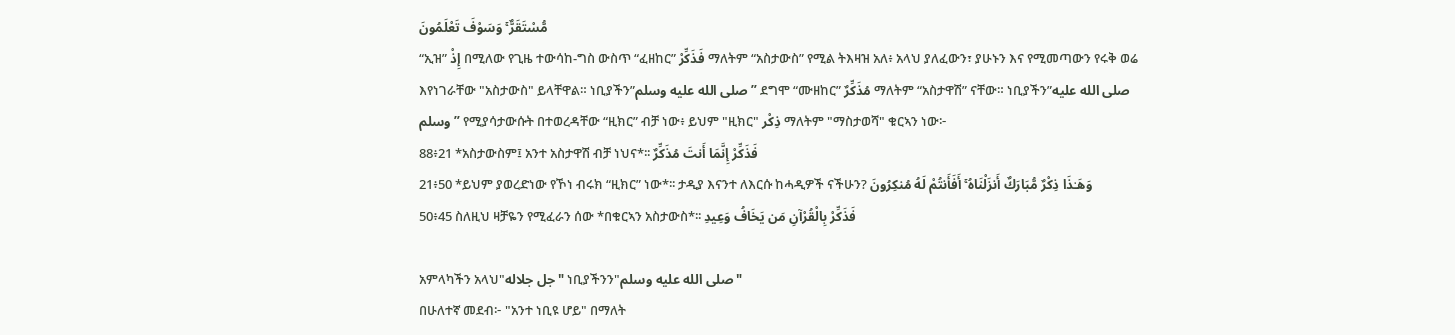مُّسْتَقَرٌّ ۚ وَسَوْفَ تَعْلَمُونَ
“ኢዝ” إِذْ በሚለው የጊዜ ተውሳከ-ግስ ውስጥ “ፈዘከር” فَذَكِّرْ ማለትም “አስታውስ” የሚል ትእዛዝ አለ፥ አላህ ያለፈውን፣ ያሁኑን እና የሚመጣውን የሩቅ ወሬ እየነገራቸው "አስታውስ" ይላቸዋል። ነቢያችን”صلى الله عليه وسلم” ደግሞ “ሙዘከር” مُذَكِّرٌ ማለትም “አስታዋሽ” ናቸው። ነቢያችን”صلى الله عليه وسلم” የሚያሳታውሱት በተወረዳቸው “ዚክር” ብቻ ነው፥ ይህም "ዚክር" ذِكْر ማለትም "ማስታወሻ" ቁርኣን ነው፦
88፥21 *አስታውስም፤ አንተ አስታዋሽ ብቻ ነህና*፡፡ فَذَكِّرْ إِنَّمَا أَنتَ مُذَكِّرٌ
21፥50 *ይህም ያወረድነው የኾነ ብሩክ “ዚክር” ነው*፡፡ ታዲያ እናንተ ለእርሱ ከሓዲዎች ናችሁን? وَهَـٰذَا ذِكْرٌ مُّبَارَكٌ أَنزَلْنَاهُ ۚ أَفَأَنتُمْ لَهُ مُنكِرُونَ
50፥45 ስለዚህ ዛቻዬን የሚፈራን ሰው *በቁርኣን አስታውስ*፡፡ فَذَكِّرْ بِالْقُرْآنِ مَن يَخَافُ وَعِيدِ

አምላካችን አላህ"جل جلاله" ነቢያችንን"صلى الله عليه وسلم"
በሁለተኛ መደብ፦ "አንተ ነቢዩ ሆይ" በማለት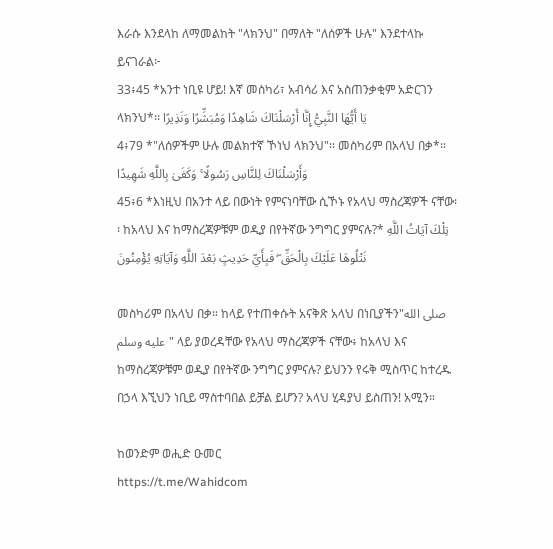እራሱ እንደላከ ለማመልከት "ላክንህ" በማለት "ለሰዎች ሁሉ" እንደተላኩ ይናገራል፦
33፥45 *አንተ ነቢዩ ሆይ! እኛ መስካሪ፣ አብሳሪ እና አስጠንቃቂም አድርገን ላክንህ*፡፡ يَا أَيُّهَا النَّبِيُّ إِنَّا أَرْسَلْنَاكَ شَاهِدًا وَمُبَشِّرًا وَنَذِيرًا
4፥79 *"ለሰዎችም ሁሉ መልክተኛ ኾነህ ላክንህ"፡፡ መስካሪም በአላህ በቃ*፡፡ وَأَرْسَلْنَاكَ لِلنَّاسِ رَسُولًا ۚ وَكَفَىٰ بِاللَّهِ شَهِيدًا
45፥6 *እነዚህ በአንተ ላይ በውነት የምናነባቸው ሲኾኑ የአላህ ማስረጃዎች ናቸው፡፡ ከአላህ እና ከማስረጃዎቹም ወዲያ በየትኛው ንግግር ያምናሉ?* تِلْكَ آيَاتُ اللَّهِ نَتْلُوهَا عَلَيْكَ بِالْحَقِّ ۖ فَبِأَيِّ حَدِيثٍ بَعْدَ اللَّهِ وَآيَاتِهِ يُؤْمِنُونَ

መስካሪም በአላህ በቃ። ከላይ የተጠቀሱት አናቅጽ አላህ በነቢያችን"صلى الله عليه وسلم" ላይ ያወረዳቸው የአላህ ማስረጃዎች ናቸው፥ ከአላህ እና ከማስረጃዎቹም ወዲያ በየትኛው ንግግር ያምናሉ? ይህንን የሩቅ ሚስጥር ከተረዱ በኃላ እኚህን ነቢይ ማስተባበል ይቻል ይሆን? አላህ ሂዳያህ ይስጠን! አሚን።

ከወንድም ወሒድ ዑመር
https://t.me/Wahidcom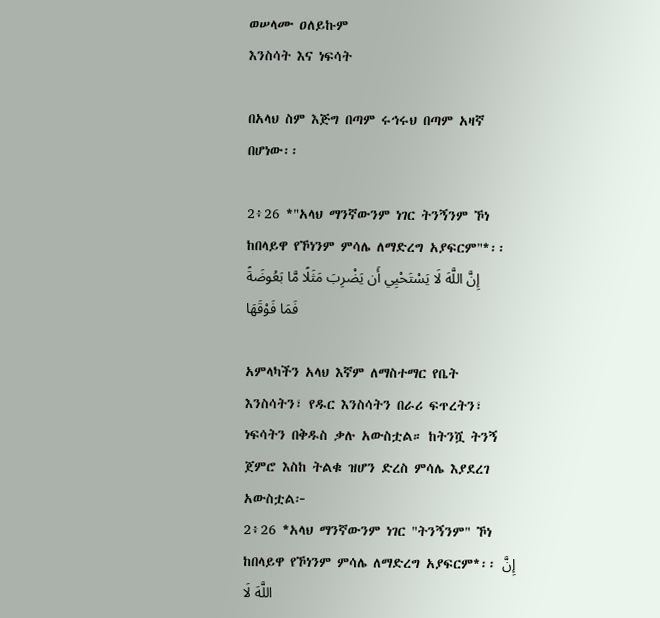ወሠላሙ ዐለይኩም
እንስሳት እና ነፍሳት

በአላህ ስም እጅግ በጣም ሩኅሩህ በጣም አዛኛ በሆነው፡፡

2፥26 *"አላህ ማንኛውንም ነገር ትንኝንም ኾነ ከበላይዋ የኾነንም ምሳሌ ለማድረግ አያፍርም"*፡፡ إِنَّ اللَّهَ لَا يَسْتَحْيِي أَن يَضْرِبَ مَثَلًا مَّا بَعُوضَةً فَمَا فَوْقَهَا

አምላካችን አላህ እኛም ለማስተማር የቤት እንስሳትን፣ የዱር እንስሳትን በራሪ ፍጥረትን፣ ነፍሳትን በቅዱስ ቃሉ አውስቷል። ከትንሿ ትንኝ ጀምሮ እስከ ትልቁ ዝሆን ድረስ ምሳሌ እያደረገ አውስቷል፦
2፥26 *አላህ ማንኛውንም ነገር "ትንኝንም" ኾነ ከበላይዋ የኾነንም ምሳሌ ለማድረግ አያፍርም*፡፡ إِنَّ اللَّهَ لَا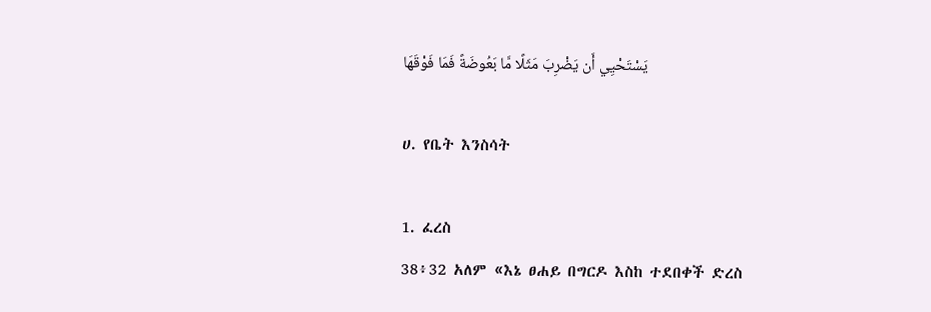يَسْتَحْيِي أَن يَضْرِبَ مَثَلًا مَّا بَعُوضَةً فَمَا فَوْقَهَا

ሀ. የቤት እንስሳት

1. ፈረስ
38፥32 አለም «እኔ ፀሐይ በግርዶ እስከ ተደበቀች ድረስ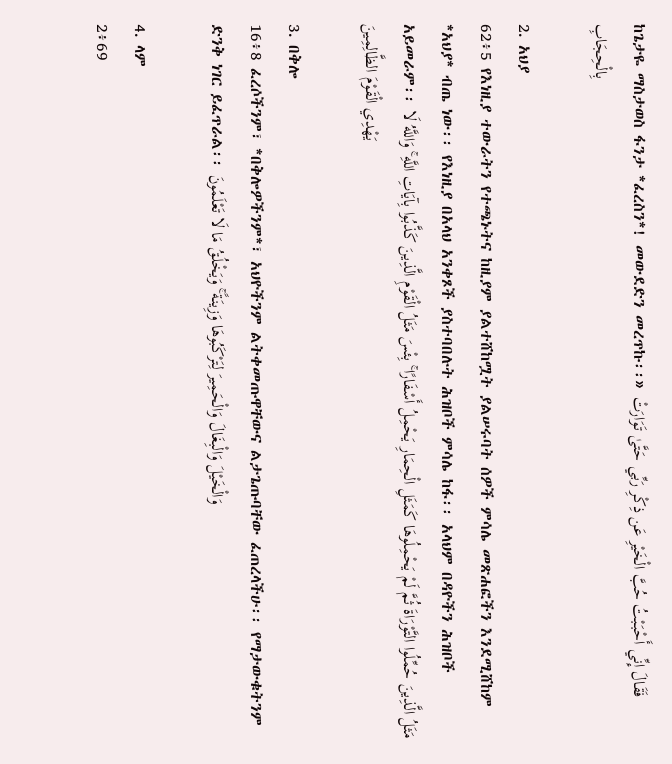ከጌታዬ ማስታወስ ፋንታ *ፈረስን*! መውደድን መረጥኩ፡፡» فَقَالَ إِنِّي أَحْبَبْتُ حُبَّ الْخَيْرِ عَن ذِكْرِ رَبِّي حَتَّىٰ تَوَارَتْ بِالْحِجَابِ

2. አህያ
62፥5 የእነዚያ ተውራትን የተጫኑትና ከዚያም ያልተሸከሟት ያልሠሩባት ሰዎች ምሳሌ መጽሐፎችን እንደሚሸከም *አህያ* ብጤ ነው፡፡ የእነዚያ በአላህ አንቀጾች ያስተባበሉት ሕዝቦች ምሳሌ ከፋ፡፡ አላህም በዳዮችን ሕዝቦች አይመራም፡፡ مَثَلُ الَّذِينَ حُمِّلُوا التَّوْرَاةَ ثُمَّ لَمْ يَحْمِلُوهَا كَمَثَلِ الْحِمَارِ يَحْمِلُ أَسْفَارًا ۚ بِئْسَ مَثَلُ الْقَوْمِ الَّذِينَ كَذَّبُوا بِآيَاتِ اللَّهِ ۚ وَاللَّهُ لَا يَهْدِي الْقَوْمَ الظَّالِمِينَ

3. በቅሎ
16፥8 ፈረሶችንም፣ *በቅሎዎችንም*፣ አህዮችንም ልትቀመጡዋቸውና ልታጌጡባቸው ፈጠረላችሁ፡፡ የማታውቁትንም ድንቅ ነገር ይፈጥራል፡፡ وَالْخَيْلَ وَالْبِغَالَ وَالْحَمِيرَ لِتَرْكَبُوهَا وَزِينَةً ۚ وَيَخْلُقُ مَا لَا تَعْلَمُونَ

4. ላም
2፥69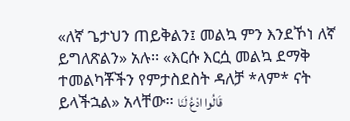«ለኛ ጌታህን ጠይቅልን፤ መልኳ ምን እንደኾነ ለኛ ይግለጽልን» አሉ፡፡ «እርሱ እርሷ መልኳ ደማቅ ተመልካቾችን የምታስደስት ዳለቻ *ላም* ናት ይላችኋል» አላቸው፡፡ قَالُوا ادْعُ لَنَا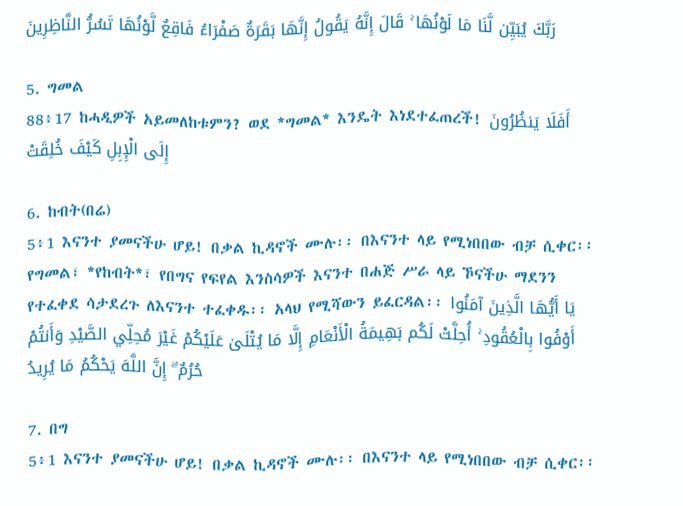رَبَّكَ يُبَيِّن لَّنَا مَا لَوْنُهَا ۚ قَالَ إِنَّهُ يَقُولُ إِنَّهَا بَقَرَةٌ صَفْرَاءُ فَاقِعٌ لَّوْنُهَا تَسُرُّ النَّاظِرِينَ

5. ግመል
88፥17 ከሓዲዎች አይመለከቱምን? ወደ *ግመል* እንዴት እነደተፈጠረች! أَفَلَا يَنظُرُونَ إِلَى الْإِبِلِ كَيْفَ خُلِقَتْ

6. ከብት(በሬ)
5፥1 እናንተ ያመናችሁ ሆይ! በቃል ኪዳኖች ሙሉ፡፡ በእናንተ ላይ የሚነበበው ብቻ ሲቀር፡፡ የግመል፣ *የከብት*፣ የበግና የፍየል እንስሳዎች እናንተ በሐጅ ሥራ ላይ ኾናችሁ ማደንን የተፈቀደ ሳታደረጉ ለእናንተ ተፈቀዱ፡፡ አላህ የሚሻውን ይፈርዳል፡፡ يَا أَيُّهَا الَّذِينَ آمَنُوا أَوْفُوا بِالْعُقُودِ ۚ أُحِلَّتْ لَكُم بَهِيمَةُ الْأَنْعَامِ إِلَّا مَا يُتْلَىٰ عَلَيْكُمْ غَيْرَ مُحِلِّي الصَّيْدِ وَأَنتُمْ حُرُمٌ ۗ إِنَّ اللَّهَ يَحْكُمُ مَا يُرِيدُ

7. በግ
5፥1 እናንተ ያመናችሁ ሆይ! በቃል ኪዳኖች ሙሉ፡፡ በእናንተ ላይ የሚነበበው ብቻ ሲቀር፡፡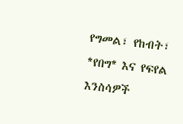የግመል፣ የከብት፣ *የበግ* እና የፍየል እንስሳዎች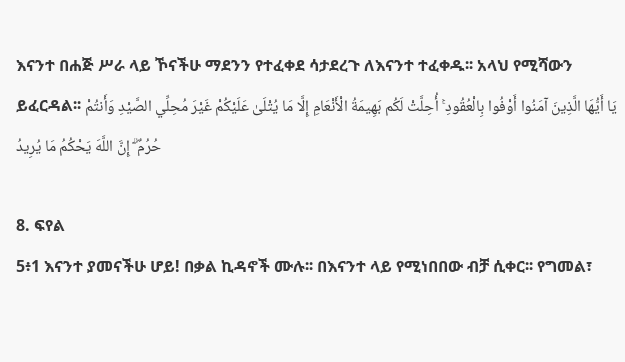እናንተ በሐጅ ሥራ ላይ ኾናችሁ ማደንን የተፈቀደ ሳታደረጉ ለእናንተ ተፈቀዱ፡፡ አላህ የሚሻውን ይፈርዳል፡፡ يَا أَيُّهَا الَّذِينَ آمَنُوا أَوْفُوا بِالْعُقُودِ ۚ أُحِلَّتْ لَكُم بَهِيمَةُ الْأَنْعَامِ إِلَّا مَا يُتْلَىٰ عَلَيْكُمْ غَيْرَ مُحِلِّي الصَّيْدِ وَأَنتُمْ حُرُمٌ ۗ إِنَّ اللَّهَ يَحْكُمُ مَا يُرِيدُ

8. ፍየል
5፥1 እናንተ ያመናችሁ ሆይ! በቃል ኪዳኖች ሙሉ፡፡ በእናንተ ላይ የሚነበበው ብቻ ሲቀር፡፡ የግመል፣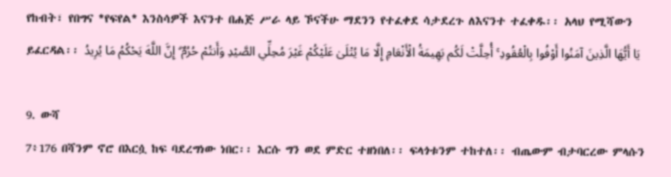የከብት፣ የበግና *የፍየል* እንስሳዎች እናንተ በሐጅ ሥራ ላይ ኾናችሁ ማደንን የተፈቀደ ሳታደረጉ ለእናንተ ተፈቀዱ፡፡ አላህ የሚሻውን ይፈርዳል፡፡ يَا أَيُّهَا الَّذِينَ آمَنُوا أَوْفُوا بِالْعُقُودِ ۚ أُحِلَّتْ لَكُم بَهِيمَةُ الْأَنْعَامِ إِلَّا مَا يُتْلَىٰ عَلَيْكُمْ غَيْرَ مُحِلِّي الصَّيْدِ وَأَنتُمْ حُرُمٌ ۗ إِنَّ اللَّهَ يَحْكُمُ مَا يُرِيدُ

9. ውሻ
7፥176 በሻንም ኖሮ በእርሷ ከፍ ባደረግነው ነበር፡፡ እርሱ ግን ወደ ምድር ተዘነበለ፡፡ ፍላጎቱንም ተከተለ፡፡ ብጤውም ብታባርረው ምላሱን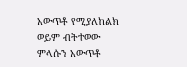አውጥቶ የሚያለከልክ ወይም ብትተወው ምላሱን አውጥቶ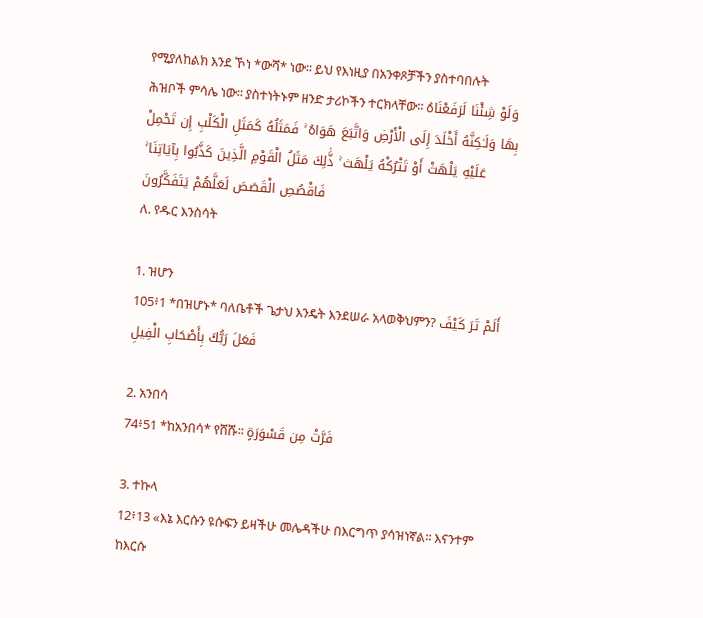የሚያለከልክ እንደ ኾነ *ውሻ* ነው፡፡ ይህ የእነዚያ በአንቀጾቻችን ያስተባበሉት ሕዝቦች ምሳሌ ነው፡፡ ያስተነትኑም ዘንድ ታሪኮችን ተርክላቸው፡፡ وَلَوْ شِئْنَا لَرَفَعْنَاهُ بِهَا وَلَـٰكِنَّهُ أَخْلَدَ إِلَى الْأَرْضِ وَاتَّبَعَ هَوَاهُ ۚ فَمَثَلُهُ كَمَثَلِ الْكَلْبِ إِن تَحْمِلْ عَلَيْهِ يَلْهَثْ أَوْ تَتْرُكْهُ يَلْهَث ۚ ذَّٰلِكَ مَثَلُ الْقَوْمِ الَّذِينَ كَذَّبُوا بِآيَاتِنَا ۚ فَاقْصُصِ الْقَصَصَ لَعَلَّهُمْ يَتَفَكَّرُونَ
ለ. የዱር እንስሳት

1. ዝሆን
105፥1 *በዝሆኑ* ባለቤቶች ጌታህ እንዴት እንደሠራ አላወቅህምን? أَلَمْ تَرَ كَيْفَ فَعَلَ رَبُّكَ بِأَصْحَابِ الْفِيلِ

2. አንበሳ
74፥51 *ከአንበሳ* የሸሹ፡፡ فَرَّتْ مِن قَسْوَرَةٍ

3. ተኩላ
12፥13 «እኔ እርሱን ዩሱፍን ይዛችሁ መሌዳችሁ በእርግጥ ያሳዝነኛል፡፡ እናንተም ከእርሱ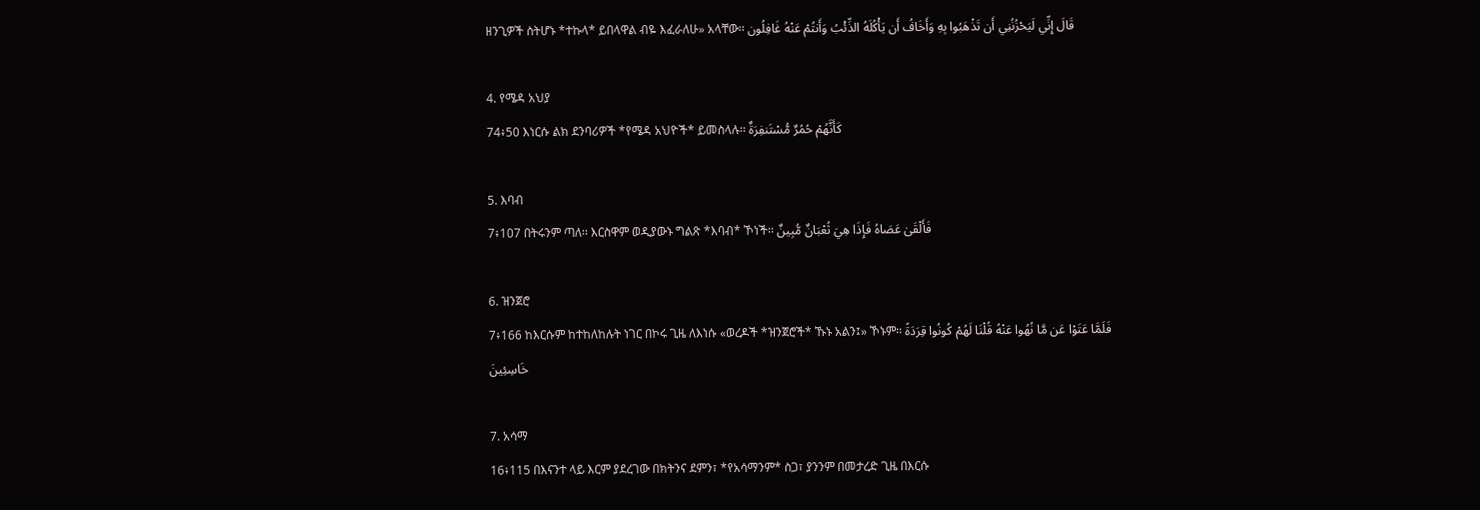ዘንጊዎች ስትሆኑ *ተኩላ* ይበላዋል ብዬ እፈራለሁ» አላቸው፡፡ قَالَ إِنِّي لَيَحْزُنُنِي أَن تَذْهَبُوا بِهِ وَأَخَافُ أَن يَأْكُلَهُ الذِّئْبُ وَأَنتُمْ عَنْهُ غَافِلُون

4. የሜዳ አህያ
74፥50 እነርሱ ልክ ደንባሪዎች *የሜዳ አህዮች* ይመስላሉ፡፡ كَأَنَّهُمْ حُمُرٌ مُّسْتَنفِرَةٌ

5. እባብ
7፥107 በትሩንም ጣለ፡፡ እርስዋም ወዲያውኑ ግልጽ *እባብ* ኾነች፡፡ فَأَلْقَىٰ عَصَاهُ فَإِذَا هِيَ ثُعْبَانٌ مُّبِينٌ

6. ዝንጀሮ
7፥166 ከእርሱም ከተከለከሉት ነገር በኮሩ ጊዜ ለእነሱ «ወረዶች *ዝንጀሮች* ኹኑ አልን፤» ኾኑም፡፡ فَلَمَّا عَتَوْا عَن مَّا نُهُوا عَنْهُ قُلْنَا لَهُمْ كُونُوا قِرَدَةً خَاسِئِينَ

7. አሳማ
16፥115 በእናንተ ላይ እርም ያደረገው በክትንና ደምን፣ *የአሳማንም* ስጋ፣ ያንንም በመታረድ ጊዜ በእርሱ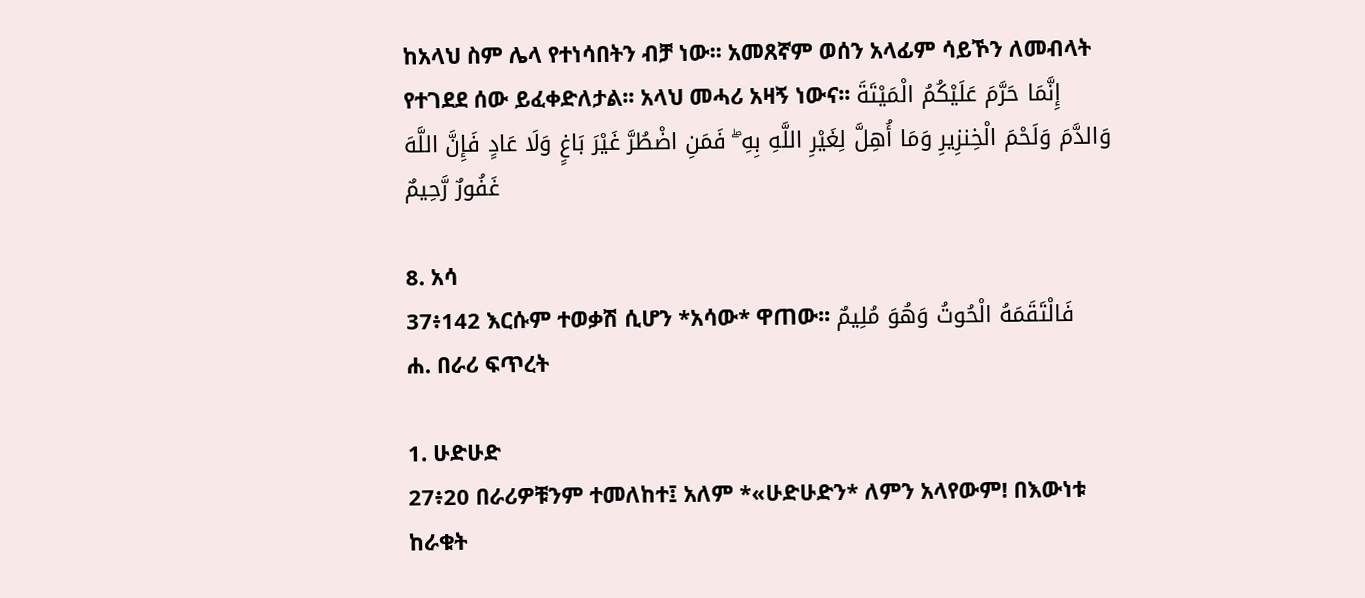ከአላህ ስም ሌላ የተነሳበትን ብቻ ነው፡፡ አመጸኛም ወሰን አላፊም ሳይኾን ለመብላት የተገደደ ሰው ይፈቀድለታል፡፡ አላህ መሓሪ አዛኝ ነውና፡፡ إِنَّمَا حَرَّمَ عَلَيْكُمُ الْمَيْتَةَ وَالدَّمَ وَلَحْمَ الْخِنزِيرِ وَمَا أُهِلَّ لِغَيْرِ اللَّهِ بِهِ ۖ فَمَنِ اضْطُرَّ غَيْرَ بَاغٍ وَلَا عَادٍ فَإِنَّ اللَّهَ غَفُورٌ رَّحِيمٌ

8. አሳ
37፥142 እርሱም ተወቃሽ ሲሆን *አሳው* ዋጠው፡፡ فَالْتَقَمَهُ الْحُوتُ وَهُوَ مُلِيمٌ
ሐ. በራሪ ፍጥረት

1. ሁድሁድ
27፥20 በራሪዎቹንም ተመለከተ፤ አለም *«ሁድሁድን* ለምን አላየውም! በእውነቱ ከራቁት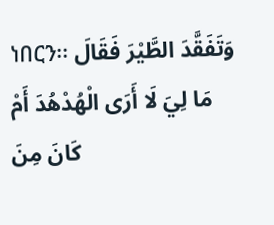ነበርን፡፡ وَتَفَقَّدَ الطَّيْرَ فَقَالَ مَا لِيَ لَا أَرَى الْهُدْهُدَ أَمْ كَانَ مِنَ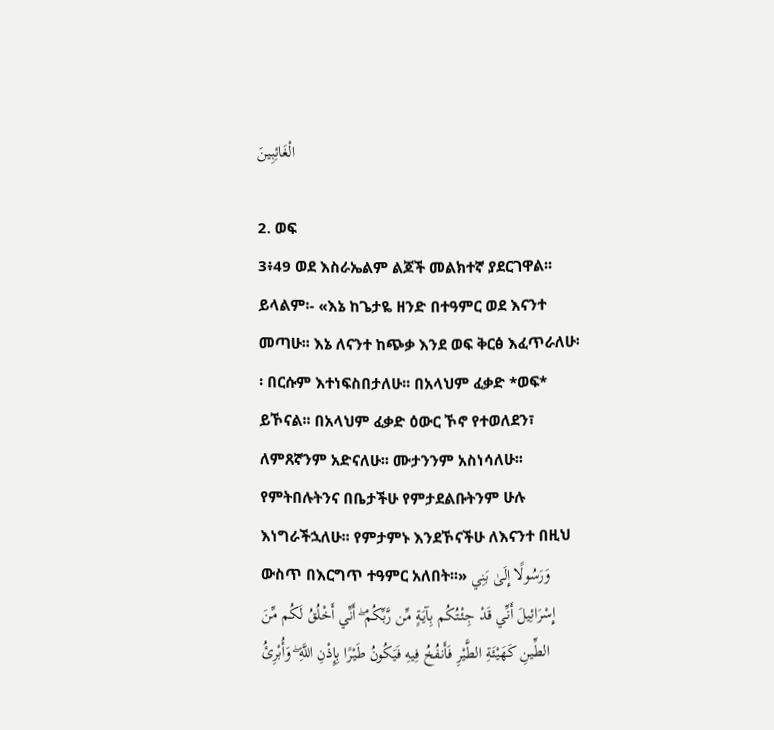الْغَائِبِينَ

2. ወፍ
3፥49 ወደ እስራኤልም ልጆች መልክተኛ ያደርገዋል፡፡ ይላልም፡- «እኔ ከጌታዬ ዘንድ በተዓምር ወደ እናንተ መጣሁ፡፡ እኔ ለናንተ ከጭቃ እንደ ወፍ ቅርፅ እፈጥራለሁ፡፡ በርሱም እተነፍስበታለሁ፡፡ በአላህም ፈቃድ *ወፍ* ይኾናል፡፡ በአላህም ፈቃድ ዕውር ኾኖ የተወለደን፣ ለምጸኛንም አድናለሁ፡፡ ሙታንንም አስነሳለሁ፡፡ የምትበሉትንና በቤታችሁ የምታደልቡትንም ሁሉ እነግራችኋለሁ፡፡ የምታምኑ እንደኾናችሁ ለእናንተ በዚህ ውስጥ በእርግጥ ተዓምር አለበት፡፡» وَرَسُولًا إِلَىٰ بَنِي إِسْرَائِيلَ أَنِّي قَدْ جِئْتُكُم بِآيَةٍ مِّن رَّبِّكُمْ ۖ أَنِّي أَخْلُقُ لَكُم مِّنَ الطِّينِ كَهَيْئَةِ الطَّيْرِ فَأَنفُخُ فِيهِ فَيَكُونُ طَيْرًا بِإِذْنِ اللَّهِ ۖ وَأُبْرِئُ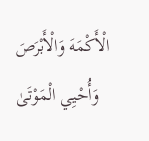الْأَكْمَهَ وَالْأَبْرَصَ وَأُحْيِي الْمَوْتَىٰ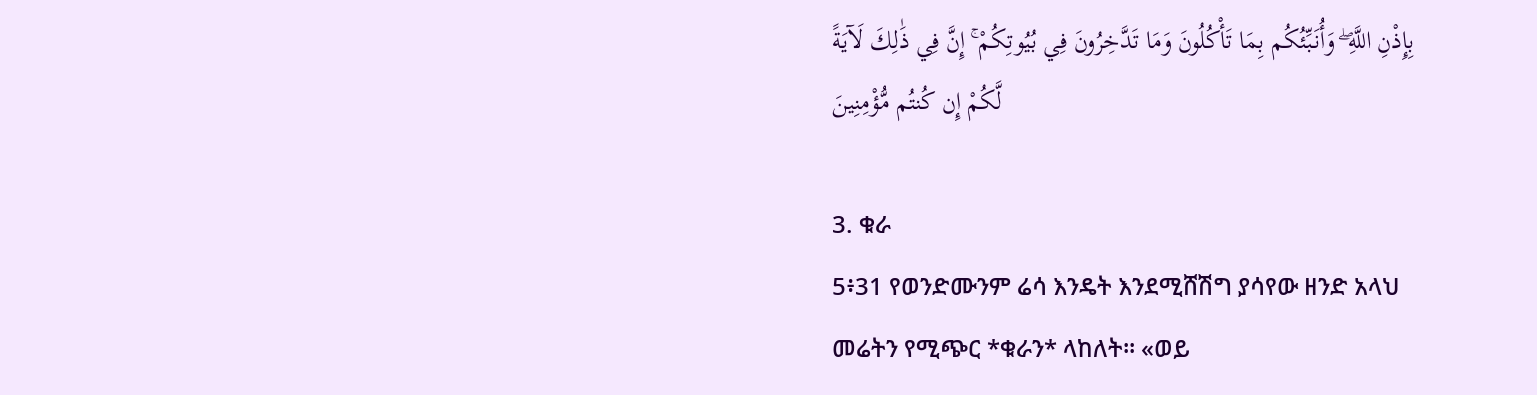بِإِذْنِ اللَّهِ ۖ وَأُنَبِّئُكُم بِمَا تَأْكُلُونَ وَمَا تَدَّخِرُونَ فِي بُيُوتِكُمْ ۚ إِنَّ فِي ذَٰلِكَ لَآيَةً لَّكُمْ إِن كُنتُم مُّؤْمِنِينَ

3. ቁራ
5፥31 የወንድሙንም ሬሳ እንዴት እንደሚሸሽግ ያሳየው ዘንድ አላህ መሬትን የሚጭር *ቁራን* ላከለት፡፡ «ወይ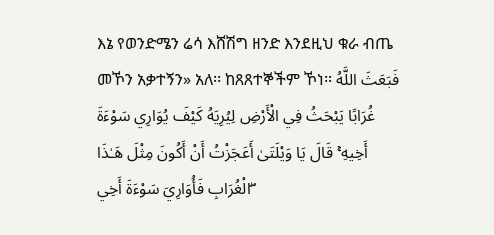እኔ የወንድሜን ሬሳ እሸሽግ ዘንድ እንደዚህ ቁራ ብጤ መኾን አቃተኝን» አለ፡፡ ከጸጸተኞችም ኾነ፡፡ فَبَعَثَ اللَّهُ غُرَابًا يَبْحَثُ فِي الْأَرْضِ لِيُرِيَهُ كَيْفَ يُوَارِي سَوْءَةَ أَخِيهِ ۚ قَالَ يَا وَيْلَتَىٰ أَعَجَزْتُ أَنْ أَكُونَ مِثْلَ هَـٰذَا الْغُرَابِ فَأُوَارِيَ سَوْءَةَ أَخِي ۖ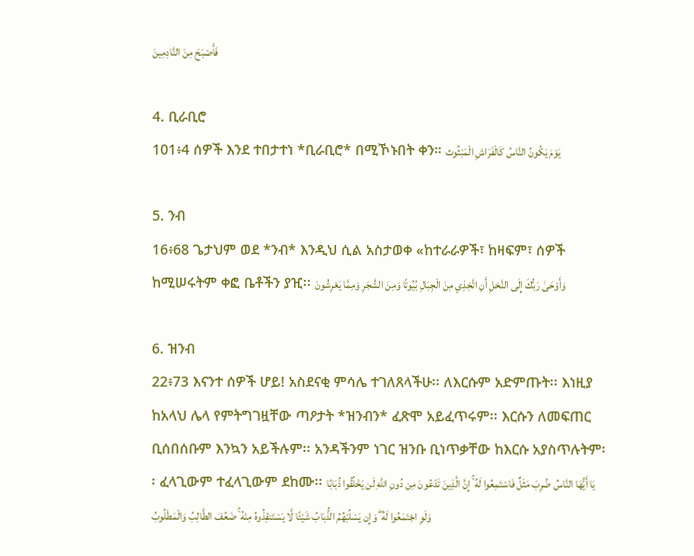فَأَصْبَحَ مِنَ النَّادِمِينَ

4. ቢራቢሮ
101፥4 ሰዎች እንደ ተበታተነ *ቢራቢሮ* በሚኾኑበት ቀን። يَوْمَ يَكُونُ النَّاسُ كَالْفَرَاشِ الْمَبْثُوث

5. ንብ
16፥68 ጌታህም ወደ *ንብ* እንዲህ ሲል አስታወቀ «ከተራራዎች፣ ከዛፍም፣ ሰዎች ከሚሠሩትም ቀፎ ቤቶችን ያዢ፡፡ وَأَوْحَىٰ رَبُّكَ إِلَى النَّحْلِ أَنِ اتَّخِذِي مِنَ الْجِبَالِ بُيُوتًا وَمِنَ الشَّجَرِ وَمِمَّا يَعْرِشُونَ

6. ዝንብ
22፥73 እናንተ ሰዎች ሆይ! አስደናቂ ምሳሌ ተገለጸላችሁ፡፡ ለእርሱም አድምጡት፡፡ እነዚያ ከአላህ ሌላ የምትግገዟቸው ጣዖታት *ዝንብን* ፈጽሞ አይፈጥሩም፡፡ እርሱን ለመፍጠር ቢሰበሰቡም እንኳን አይችሉም፡፡ አንዳችንም ነገር ዝንቡ ቢነጥቃቸው ከእርሱ አያስጥሉትም፡፡ ፈላጊውም ተፈላጊውም ደከሙ፡፡ يَا أَيُّهَا النَّاسُ ضُرِبَ مَثَلٌ فَاسْتَمِعُوا لَهُ ۚ إِنَّ الَّذِينَ تَدْعُونَ مِن دُونِ اللَّهِ لَن يَخْلُقُوا ذُبَابًا وَلَوِ اجْتَمَعُوا لَهُ ۖ وَإِن يَسْلُبْهُمُ الذُّبَابُ شَيْئًا لَّا يَسْتَنقِذُوهُ مِنْهُ ۚ ضَعُفَ الطَّالِبُ وَالْمَطْلُوبُ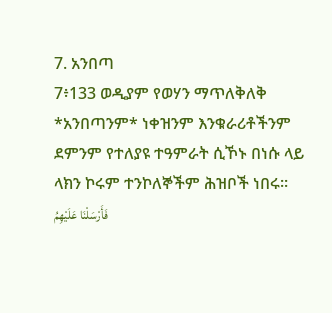7. አንበጣ
7፥133 ወዲያም የወሃን ማጥለቅለቅ *አንበጣንም* ነቀዝንም እንቁራሪቶችንም ደምንም የተለያዩ ተዓምራት ሲኾኑ በነሱ ላይ ላክን ኮሩም ተንኮለኞችም ሕዝቦች ነበሩ፡፡ فَأَرْسَلْنَا عَلَيْهِمُ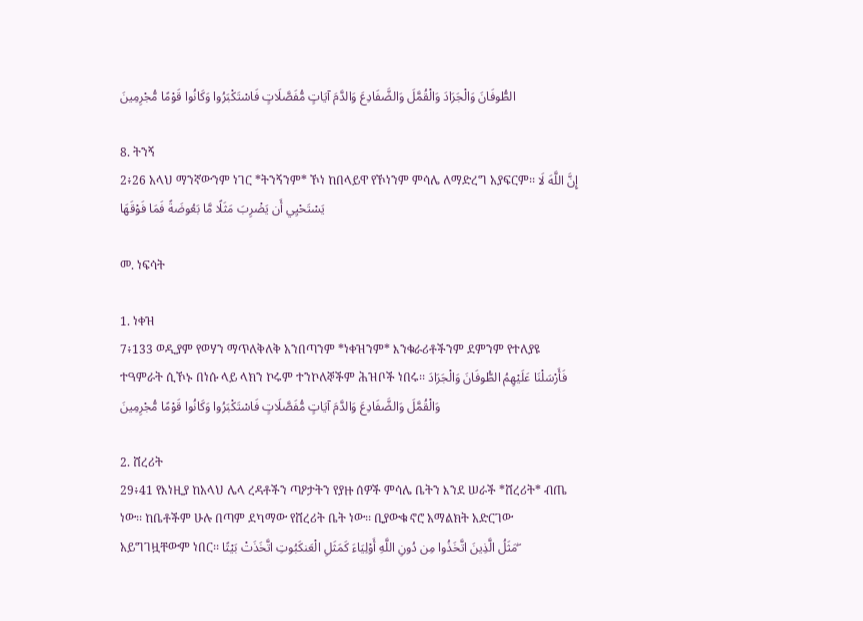الطُّوفَانَ وَالْجَرَادَ وَالْقُمَّلَ وَالضَّفَادِعَ وَالدَّمَ آيَاتٍ مُّفَصَّلَاتٍ فَاسْتَكْبَرُوا وَكَانُوا قَوْمًا مُّجْرِمِينَ

8. ትንኝ
2፥26 አላህ ማንኛውንም ነገር *ትንኝንም* ኾነ ከበላይዋ የኾነንም ምሳሌ ለማድረግ አያፍርም፡፡ إِنَّ اللَّهَ لَا يَسْتَحْيِي أَن يَضْرِبَ مَثَلًا مَّا بَعُوضَةً فَمَا فَوْقَهَا

መ. ነፍሳት

1. ነቀዝ
7፥133 ወዲያም የወሃን ማጥለቅለቅ አንበጣንም *ነቀዝንም* እንቁራሪቶችንም ደምንም የተለያዩ ተዓምራት ሲኾኑ በነሱ ላይ ላክን ኮሩም ተንኮለኞችም ሕዝቦች ነበሩ፡፡ فَأَرْسَلْنَا عَلَيْهِمُ الطُّوفَانَ وَالْجَرَادَ وَالْقُمَّلَ وَالضَّفَادِعَ وَالدَّمَ آيَاتٍ مُّفَصَّلَاتٍ فَاسْتَكْبَرُوا وَكَانُوا قَوْمًا مُّجْرِمِينَ

2. ሸረሪት
29፥41 የእነዚያ ከአላህ ሌላ ረዳቶችን ጣዖታትን የያዙ ሰዎች ምሳሌ ቤትን እንደ ሠራች *ሸረሪት* ብጤ ነው፡፡ ከቤቶችም ሁሉ በጣም ደካማው የሸረሪት ቤት ነው፡፡ ቢያውቁ ኖሮ አማልክት አድርገው አይግገዟቸውም ነበር፡፡ مَثَلُ الَّذِينَ اتَّخَذُوا مِن دُونِ اللَّهِ أَوْلِيَاءَ كَمَثَلِ الْعَنكَبُوتِ اتَّخَذَتْ بَيْتًا ۖ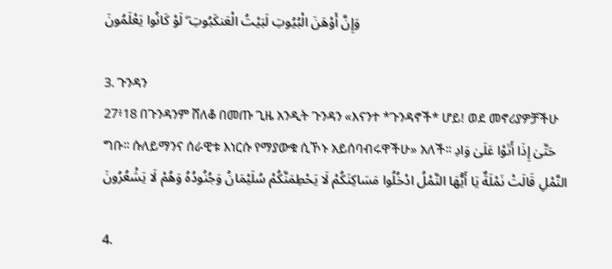وَإِنَّ أَوْهَنَ الْبُيُوتِ لَبَيْتُ الْعَنكَبُوتِ ۖ لَوْ كَانُوا يَعْلَمُونَ

3. ጉንዳን
27፥18 በጉንዳንም ሸለቆ በመጡ ጊዜ አንዲት ጉንዳን «እናንተ *ጉንዳኖች* ሆይ! ወደ መኖሪያዎቻችሁ ግቡ፡፡ ሱለይማንና ሰራዊቱ እነርሱ የማያውቁ ሲኾኑ አይሰባብሩዋችሁ» አለች፡፡ حَتَّىٰ إِذَا أَتَوْا عَلَىٰ وَادِ النَّمْلِ قَالَتْ نَمْلَةٌ يَا أَيُّهَا النَّمْلُ ادْخُلُوا مَسَاكِنَكُمْ لَا يَحْطِمَنَّكُمْ سُلَيْمَانُ وَجُنُودُهُ وَهُمْ لَا يَشْعُرُونَ

4.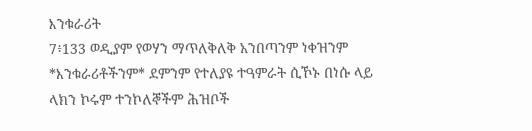እንቁራሪት
7፥133 ወዲያም የወሃን ማጥለቅለቅ አንበጣንም ነቀዝንም *እንቁራሪቶችንም* ደምንም የተለያዩ ተዓምራት ሲኾኑ በነሱ ላይ ላክን ኮሩም ተንኮለኞችም ሕዝቦች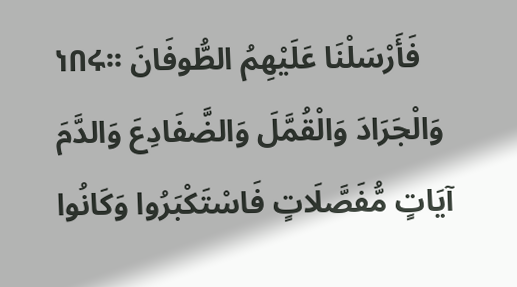ነበሩ፡፡ فَأَرْسَلْنَا عَلَيْهِمُ الطُّوفَانَ وَالْجَرَادَ وَالْقُمَّلَ وَالضَّفَادِعَ وَالدَّمَ آيَاتٍ مُّفَصَّلَاتٍ فَاسْتَكْبَرُوا وَكَانُوا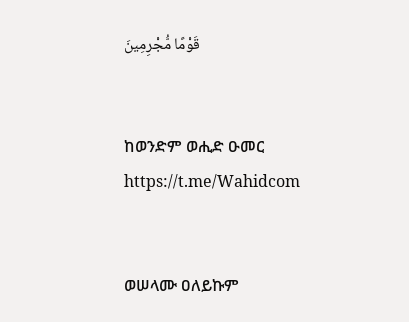قَوْمًا مُّجْرِمِينَ


ከወንድም ወሒድ ዑመር
https://t.me/Wahidcom


ወሠላሙ ዐለይኩም